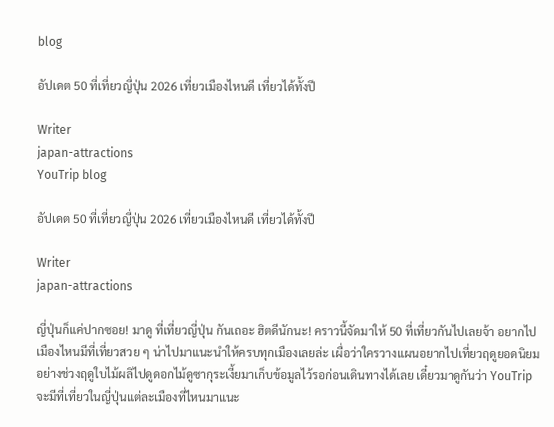blog

อัปเดต 50 ที่เที่ยวญี่ปุ่น 2026 เที่ยวเมืองไหนดี เที่ยวได้ทั้งปี

Writer
japan-attractions
YouTrip blog

อัปเดต 50 ที่เที่ยวญี่ปุ่น 2026 เที่ยวเมืองไหนดี เที่ยวได้ทั้งปี

Writer
japan-attractions

ญี่ปุ่นก็แค่ปากซอย! มาดู ที่เที่ยวญี่ปุ่น กันเถอะ ฮิตดีนักนะ! คราวนี้จัดมาให้ 50 ที่เที่ยวกันไปเลยจ้า อยากไปเมืองไหนมีที่เที่ยวสวย ๆ น่าไปมาแนะนำให้ครบทุกเมืองเลยล่ะ เผื่อว่าใครวางแผนอยากไปเที่ยวฤดูยอดนิยมอย่างช่วงฤดูใบไม้ผลิไปดูดอกไม้ดูซากุระเงี้ยมาเก็บข้อมูลไว้รอก่อนเดินทางได้เลย เดี๋ยวมาดูกันว่า YouTrip จะมีที่เที่ยวในญี่ปุ่นแต่ละเมืองที่ไหนมาแนะ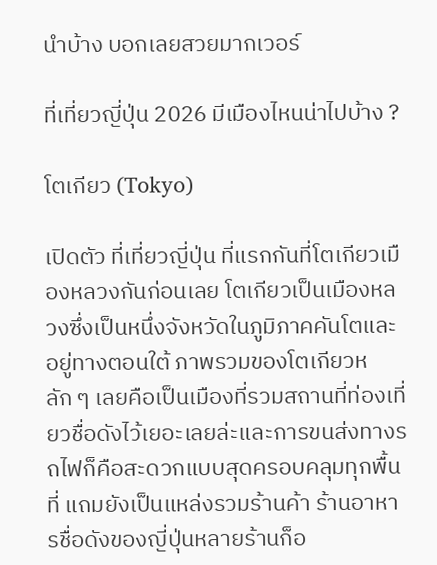นำบ้าง บอกเลยสวยมากเวอร์

ที่เที่ยวญี่ปุ่น 2026 มีเมืองไหนน่าไปบ้าง ?

โตเกียว (Tokyo)

เปิดตัว ที่เที่ยวญี่ปุ่น ที่แรกกันที่โตเกียวเมืองหลวงกันก่อนเลย โตเกียวเป็นเมืองหลวงซึ่งเป็นหนึ่งจังหวัดในภูมิภาคคันโตและอยู่ทางตอนใต้ ภาพรวมของโตเกียวหลัก ๆ เลยคือเป็นเมืองที่รวมสถานที่ท่องเที่ยวชื่อดังไว้เยอะเลยล่ะและการขนส่งทางรถไฟก็คือสะดวกแบบสุดครอบคลุมทุกพื้นที่ แถมยังเป็นแหล่งรวมร้านค้า ร้านอาหารชื่อดังของญี่ปุ่นหลายร้านก็อ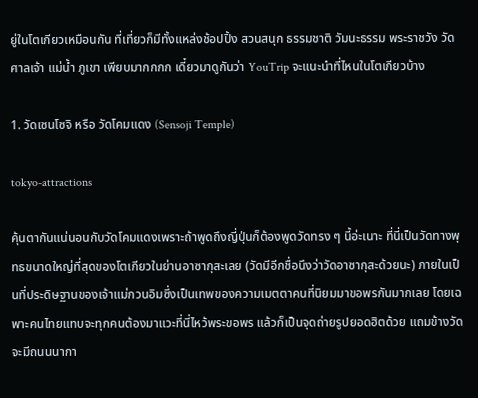ยู่ในโตเกียวเหมือนกัน ที่เที่ยวก็มีทั้งแหล่งช้อปปิ้ง สวนสนุก ธรรมชาติ วัมนะธรรม พระราชวัง วัด ศาลเจ้า แม่น้ำ ภูเขา เพียบมากกกก เดี๋ยวมาดูกันว่า YouTrip จะแนะนำที่ไหนในโตเกียวบ้าง

1. วัดเซนโซจิ หรือ วัดโคมแดง (Sensoji Temple)

tokyo-attractions

คุ้นตากันแน่นอนกับวัดโคมแดงเพราะถ้าพูดถึงญี่ปุ่นก็ต้องพูดวัดทรง ๆ นี้อ่ะเนาะ ที่นี่เป็นวัดทางพุทธขนาดใหญ่ที่สุดของโตเกียวในย่านอาซากุสะเลย (วัดมีอีกชื่อนึงว่าวัดอาซากุสะด้วยนะ) ภายในเป็นที่ประดิษฐานของเจ้าแม่กวนอิมซึ่งเป็นเทพของความเมตตาคนที่นิยมมาขอพรกันมากเลย โดยเฉพาะคนไทยแทบจะทุกคนต้องมาแวะที่นี่ไหว้พระขอพร แล้วก็เป็นจุดถ่ายรูปยอดฮิตด้วย แถมข้างวัดจะมีถนนนากา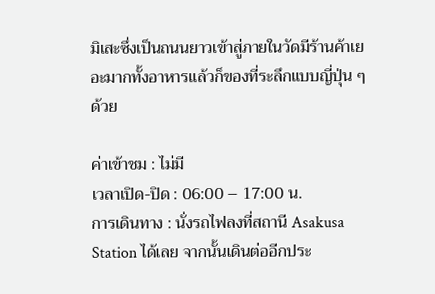มิเสะซึ่งเป็นถนนยาวเข้าสู่ภายในวัดมีร้านค้าเยอะมากทั้งอาหารแล้วก็ของที่ระลึกแบบญี่ปุ่น ๆ ด้วย

ค่าเข้าชม : ไม่มี
เวลาเปิด-ปิด : 06:00 – 17:00 น.
การเดินทาง : นั่งรถไฟลงที่สถานี Asakusa Station ได้เลย จากนั้นเดินต่ออีกประ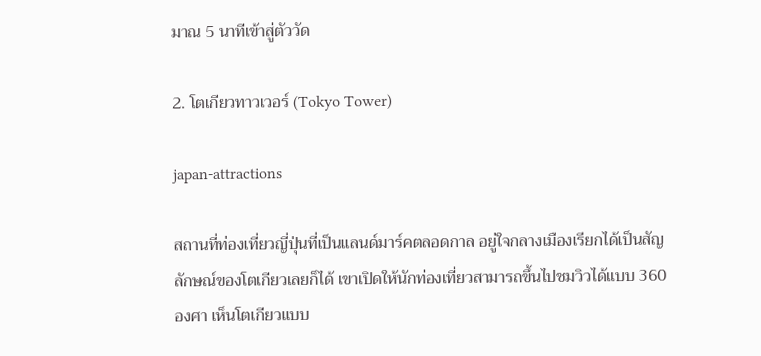มาณ 5 นาทีเข้าสู่ตัววัด

2. โตเกียวทาวเวอร์ (Tokyo Tower)

japan-attractions

สถานที่ท่องเที่ยวญี่ปุ่นที่เป็นแลนด์มาร์คตลอดกาล อยู่ใจกลางเมืองเรียกได้เป็นสัญลักษณ์ของโตเกียวเลยก็ได้ เขาเปิดให้นักท่องเที่ยวสามารถขึ้นไปชมวิวได้แบบ 360 องศา เห็นโตเกียวแบบ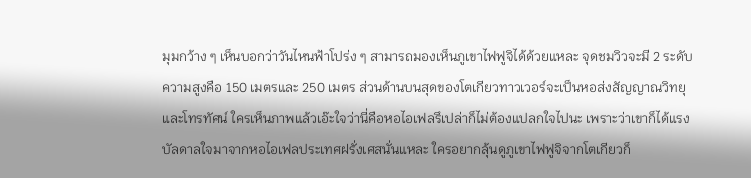มุมกว้าง ๆ เห็นบอกว่าวันไหนฟ้าโปร่ง ๆ สามารถมองเห็นภูเขาไฟฟูจิได้ด้วยแหละ จุดชมวิวจะมี 2 ระดับความสูงคือ 150 เมตรและ 250 เมตร ส่วนด้านบนสุดของโตเกียวทาวเวอร์จะเป็นหอส่งสัญญาณวิทยุและโทรทัศน์ ใครเห็นภาพแล้วเอ๊ะใจว่านี่คือหอไอเฟลรึเปล่าก็ไม่ต้องแปลกใจไปนะ เพราะว่าเขาก็ได้แรงบัลดาลใจมาจากหอไอเฟลประเทศฝรั่งเศสนั่นแหละ ใครอยากลุ้นดูภูเขาไฟฟูจิจากโตเกียวก็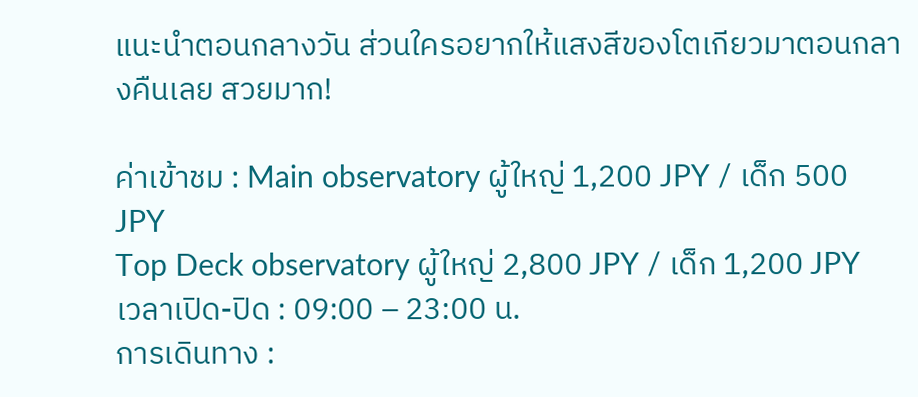แนะนำตอนกลางวัน ส่วนใครอยากให้แสงสีของโตเกียวมาตอนกลางคืนเลย สวยมาก!

ค่าเข้าชม : Main observatory ผู้ใหญ่ 1,200 JPY / เด็ก 500 JPY
Top Deck observatory ผู้ใหญ่ 2,800 JPY / เด็ก 1,200 JPY
เวลาเปิด-ปิด : 09:00 – 23:00 น.
การเดินทาง :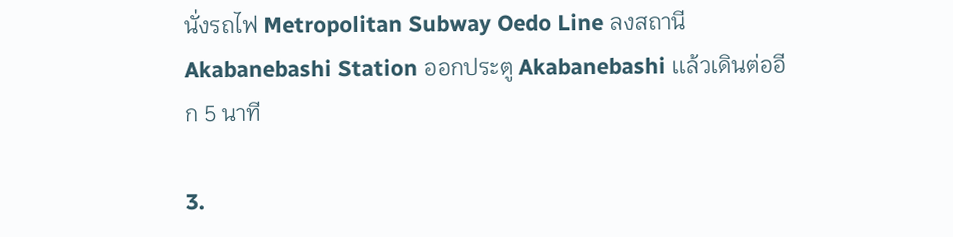นั่งรถไฟ Metropolitan Subway Oedo Line ลงสถานี Akabanebashi Station ออกประตู Akabanebashi เเล้วเดินต่ออีก 5 นาที

3.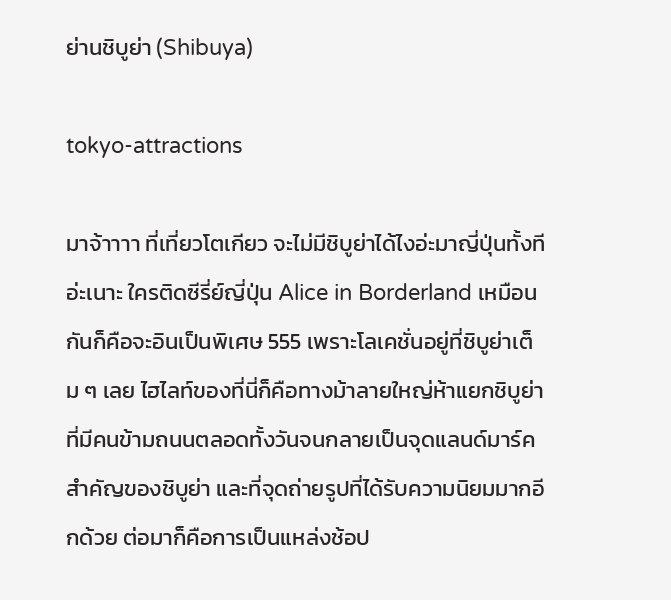ย่านชิบูย่า (Shibuya)

tokyo-attractions

มาจ้าาาา ที่เที่ยวโตเกียว จะไม่มีชิบูย่าได้ไงอ่ะมาญี่ปุ่นทั้งทีอ่ะเนาะ ใครติดซีรี่ย์ญี่ปุ่น Alice in Borderland เหมือนกันก็คือจะอินเป็นพิเศษ 555 เพราะโลเคชั่นอยู่ที่ชิบูย่าเต็ม ๆ เลย ไฮไลท์ของที่นี่ก็คือทางม้าลายใหญ่ห้าแยกชิบูย่าที่มีคนข้ามถนนตลอดทั้งวันจนกลายเป็นจุดแลนด์มาร์คสำคัญของชิบูย่า และที่จุดถ่ายรูปที่ได้รับความนิยมมากอีกด้วย ต่อมาก็คือการเป็นแหล่งช้อป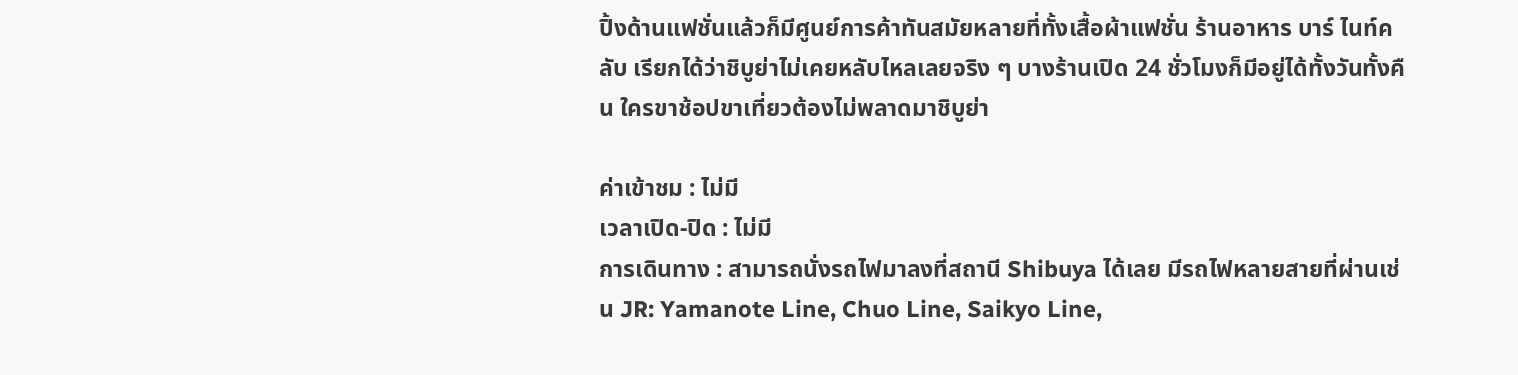ปิ้งด้านแฟชั่นแล้วก็มีศูนย์การค้าทันสมัยหลายที่ทั้งเสื้อผ้าแฟชั่น ร้านอาหาร บาร์ ไนท์คลับ เรียกได้ว่าชิบูย่าไม่เคยหลับไหลเลยจริง ๆ บางร้านเปิด 24 ชั่วโมงก็มีอยู่ได้ทั้งวันทั้งคืน ใครขาช้อปขาเที่ยวต้องไม่พลาดมาชิบูย่า

ค่าเข้าชม : ไม่มี
เวลาเปิด-ปิด : ไม่มี
การเดินทาง : สามารถนั่งรถไฟมาลงที่สถานี Shibuya ได้เลย มีรถไฟหลายสายที่ผ่านเช่น JR: Yamanote Line, Chuo Line, Saikyo Line,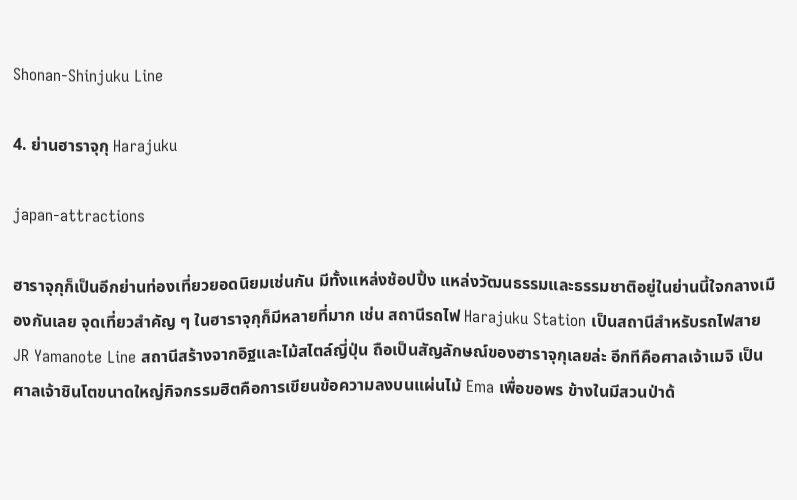Shonan-Shinjuku Line

4. ย่านฮาราจุกุ Harajuku

japan-attractions

ฮาราจุกุก็เป็นอีกย่านท่องเที่ยวยอดนิยมเช่นกัน มีทั้งแหล่งช้อปปิ้ง แหล่งวัฒนธรรมและธรรมชาติอยู่ในย่านนี้ใจกลางเมืองกันเลย จุดเที่ยวสำคัญ ๆ ในฮาราจุกุก็มีหลายที่มาก เช่น สถานีรถไฟ Harajuku Station เป็นสถานีสำหรับรถไฟสาย JR Yamanote Line สถานีสร้างจากอิฐและไม้สไตล์ญี่ปุ่น ถือเป็นสัญลักษณ์ของฮาราจุกุเลยล่ะ อีกทีคือศาลเจ้าเมจิ เป็นศาลเจ้าชินโตขนาดใหญ่กิจกรรมฮิตคือการเขียนข้อความลงบนแผ่นไม้ Ema เพื่อขอพร ข้างในมีสวนป่าด้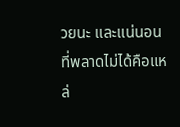วยนะ และแน่นอนที่พลาดไม่ได้คือแหล่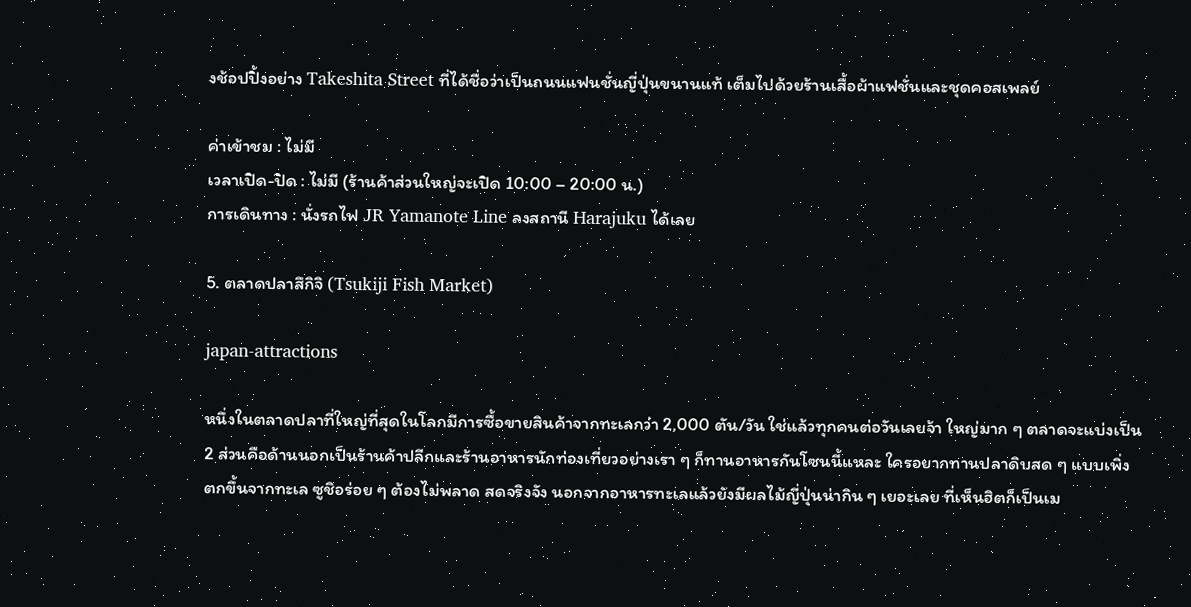งช้อปปิ้งอย่าง Takeshita Street ที่ได้ชื่อว่าเป็นถนนแฟนชั่นญี่ปุ่นขนานแท้ เต็มไปด้วยร้านเสื้อผ้าแฟชั่นและชุดคอสเพลย์

ค่าเข้าชม : ไม่มี
เวลาเปิด-ปิด : ไม่มี (ร้านค้าส่วนใหญ่จะเปิด 10:00 – 20:00 น.)
การเดินทาง : นั่งรถไฟ JR Yamanote Line ลงสถานี Harajuku ได้เลย

5. ตลาดปลาสึกิจิ (Tsukiji Fish Market)

japan-attractions

หนึ่งในตลาดปลาที่ใหญ่ที่สุดในโลกมีการซื้อขายสินค้าจากทะเลกว่า 2,000 ตัน/วัน ใช่แล้วทุกคนต่อวันเลยจ้า ใหญ่มาก ๆ ตลาดจะแบ่งเป็น 2 ส่วนคือด้านนอกเป็นร้านค้าปลีกและร้านอาหารนักท่องเที่ยวอย่างเรา ๆ ก็ทานอาหารกันโซนนี้แหละ ใครอยากทานปลาดิบสด ๆ แบบเพิ่งตกขึ้นจากทะเล ซูชิอร่อย ๆ ต้องไม่พลาด สดจริงจัง นอกจากอาหารทะเลแล้วยังมีผลไม้ญี่ปุ่นน่ากิน ๆ เยอะเลย ที่เห็นฮิตก็เป็นเม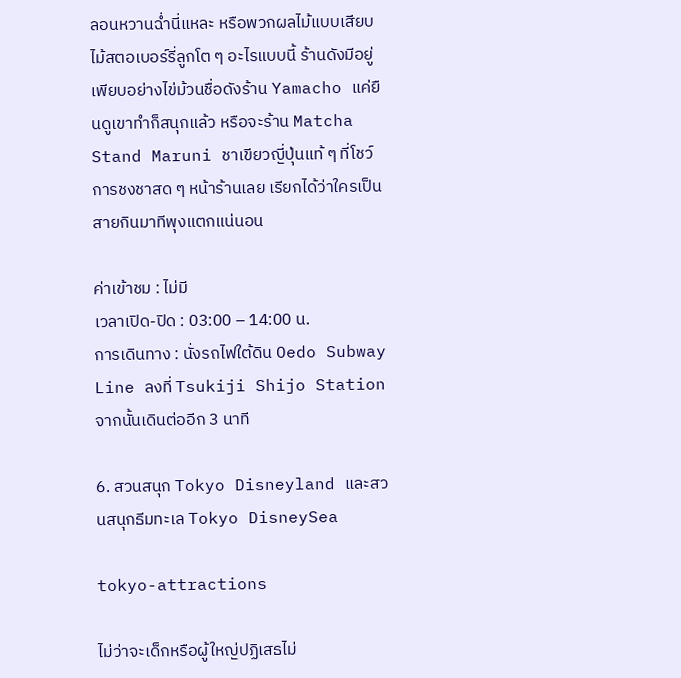ลอนหวานฉ่ำนี่แหละ หรือพวกผลไม้แบบเสียบไม้สตอเบอร์รี่ลูกโต ๆ อะไรแบบนี้ ร้านดังมีอยู่เพียบอย่างไข่ม้วนชื่อดังร้าน Yamacho แค่ยืนดูเขาทำก็สนุกแล้ว หรือจะร้าน Matcha Stand Maruni ชาเขียวญี่ปุ่นแท้ ๆ ที่โชว์การชงชาสด ๆ หน้าร้านเลย เรียกได้ว่าใครเป็นสายกินมาทีพุงแตกแน่นอน

ค่าเข้าชม : ไม่มี
เวลาเปิด-ปิด : 03:00 – 14:00 น.
การเดินทาง : นั่งรถไฟใต้ดิน Oedo Subway Line ลงที่ Tsukiji Shijo Station จากนั้นเดินต่ออีก 3 นาที

6. สวนสนุก Tokyo Disneyland และสวนสนุกธีมทะเล Tokyo DisneySea

tokyo-attractions

ไม่ว่าจะเด็กหรือผู้ใหญ่ปฏิเสธไม่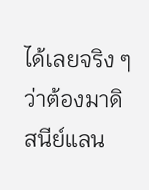ได้เลยจริง ๆ ว่าต้องมาดิสนีย์แลน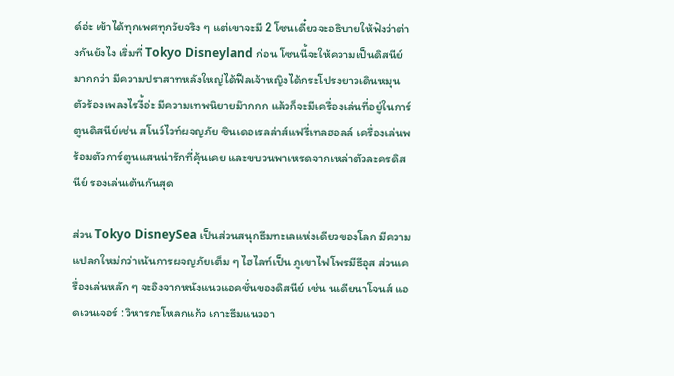ด์อ่ะ เข้าได้ทุกเพศทุกวัยจริง ๆ แต่เขาจะมี 2 โซนเดี๋ยวจะอธิบายให้ฟังว่าต่างกันยังไง เริ่มที่ Tokyo Disneyland ก่อน โซนนี้จะให้ความเป็นดิสนีย์มากกว่า มีความปราสาทหลังใหญ่ได้ฟีลเจ้าหญิงได้กระโปรงยาวเดินหมุนตัวร้องเพลงไรงี้อ่ะ มีความเทพนิยายม๊ากกก แล้วก็จะมีเครื่องเล่นที่อยู่ในการ์ตูนดิสนีย์เช่น สโนว์ไวท์ผจญภัย ซินเดอเรลล่าส์แฟรี่เทลฮอลล์ เครื่องเล่นพร้อมตัวการ์ตูนแสนน่ารักที่คุ้นเคย และขบวนพาเหรดจากเหล่าตัวละครดิสนีย์ รองเล่นเต้นกันสุด

ส่วน Tokyo DisneySea เป็นส่วนสนุกธีมทะเลแห่งเดียวของโลก มีความแปลกใหม่กว่าเน้นการผจญภัยเต็ม ๆ ไฮไลท์เป็น ภูเขาไฟโพรมีธีอุส ส่วนเครื่องเล่นหลัก ๆ จะอิงจากหนังแนวแอคชั่นของดิสนีย์ เช่น นเดียนาโจนส์ แอดเวนเจอร์ : วิหารกะโหลกแก้ว เกาะธีมแนวอา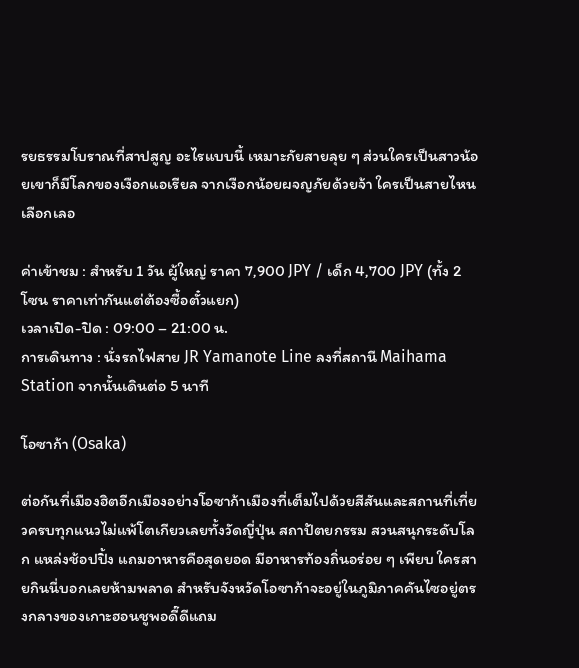รยธรรมโบราณที่สาปสูญ อะไรแบบนี้ เหมาะกัยสายลุย ๆ ส่วนใครเป็นสาวน้อยเขาก็มีโลกของเงือกแอเรียล จากเงือกน้อยผจญภัยด้วยจ้า ใครเป็นสายไหนเลือกเลอ

ค่าเข้าชม : สำหรับ 1 วัน ผู้ใหญ่ ราคา 7,900 JPY / เด็ก 4,700 JPY (ทั้ง 2 โซน ราคาเท่ากันแต่ต้องซื้อตั๋วแยก)
เวลาเปิด-ปิด : 09:00 – 21:00 น.
การเดินทาง : นั่งรถไฟสาย JR Yamanote Line ลงที่สถานี Maihama Station จากนั้นเดินต่อ 5 นาที

โอซาก้า (Osaka)

ต่อกันที่เมืองฮิตอีกเมืองอย่างโอซาก้าเมืองที่เต็มไปด้วยสีสันและสถานที่เที่ยวครบทุกแนวไม่แพ้โตเกียวเลยทั้งวัดญี่ปุ่น สถาปัตยกรรม สวนสนุกระดับโลก แหล่งช้อปปิ้ง แถมอาหารคือสุดยอด มีอาหารท้องถิ่นอร่อย ๆ เพียบ ใครสายกินนี่บอกเลยห้ามพลาด สำหรับจังหวัดโอซาก้าจะอยู่ในภูมิภาคคันไซอยู่ตรงกลางของเกาะฮอนชูพอดี๊ดีแถม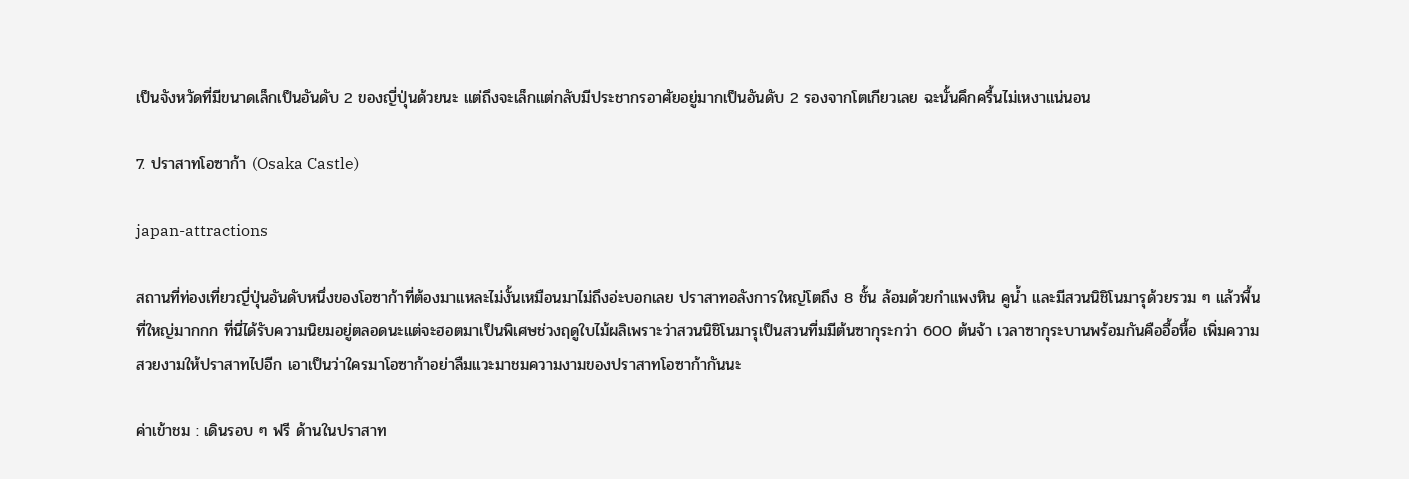เป็นจังหวัดที่มีขนาดเล็กเป็นอันดับ 2 ของญี่ปุ่นด้วยนะ แต่ถึงจะเล็กแต่กลับมีประชากรอาศัยอยู่มากเป็นอันดับ 2 รองจากโตเกียวเลย ฉะนั้นคึกครื้นไม่เหงาแน่นอน

7. ปราสาทโอซาก้า (Osaka Castle)

japan-attractions

สถานที่ท่องเที่ยวญี่ปุ่นอันดับหนึ่งของโอซาก้าที่ต้องมาแหละไม่งั้นเหมือนมาไม่ถึงอ่ะบอกเลย ปราสาทอลังการใหญ่โตถึง 8 ชั้น ล้อมด้วยกำแพงหิน คูน้ำ และมีสวนนิชิโนมารุด้วยรวม ๆ แล้วพื้นที่ใหญ่มากกก ที่นี่ได้รับความนิยมอยู่ตลอดนะแต่จะฮอตมาเป็นพิเศษช่วงฤดูใบไม้ผลิเพราะว่าสวนนิชิโนมารุเป็นสวนที่มมีต้นซากุระกว่า 600 ต้นจ้า เวลาซากุระบานพร้อมกันคืออื้อหื้อ เพิ่มความสวยงามให้ปราสาทไปอีก เอาเป็นว่าใครมาโอซาก้าอย่าลืมแวะมาชมความงามของปราสาทโอซาก้ากันนะ

ค่าเข้าชม : เดินรอบ ๆ ฟรี ด้านในปราสาท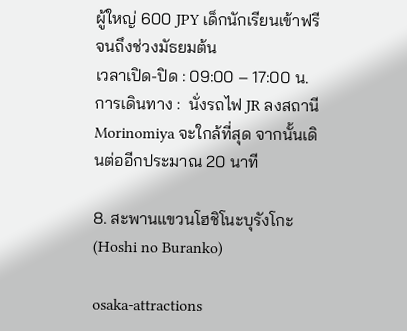ผู้ใหญ่ 600 JPY เด็กนักเรียนเข้าฟรีจนถึงช่วงมัธยมต้น
เวลาเปิด-ปิด : 09:00 – 17:00 น.
การเดินทาง :  นั่งรถไฟ JR ลงสถานี Morinomiya จะใกล้ที่สุด จากนั้นเดินต่ออีกประมาณ 20 นาที

8. สะพานแขวนโฮชิโนะบุรังโกะ (Hoshi no Buranko)

osaka-attractions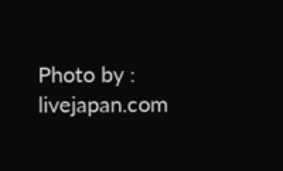Photo by : livejapan.com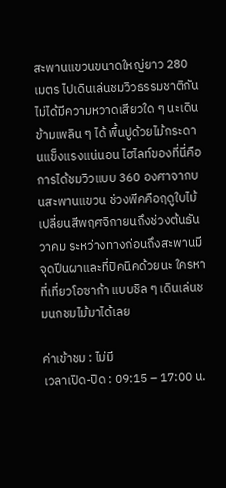สะพานแขวนขนาดใหญ่ยาว 280 เมตร ไปเดินเล่นชมวิวธรรมชาติกัน ไม่ได้มีความหวาดเสียวใด ๆ นะเดินข้ามเพลิน ๆ ได้ พื้นปูด้วยไม้กระดานแข็งแรงแน่นอน ไฮไลท์ของที่นี่คือการได้ชมวิวแบบ 360 องศาจากบนสะพานแขวน ช่วงพีคคือฤดูใบไม้เปลี่ยนสีพฤศจิกายนถึงช่วงต้นธันวาคม ระหว่างทางก่อนถึงสะพานมีจุดปีนผาและที่ปิคนิคด้วยนะ ใครหา ที่เที่ยวโอซาก้า แบบชิล ๆ เดินเล่นชมนกชมไม้มาได้เลย

ค่าเข้าชม : ไม่มี
เวลาเปิด-ปิด : 09:15 – 17:00 น.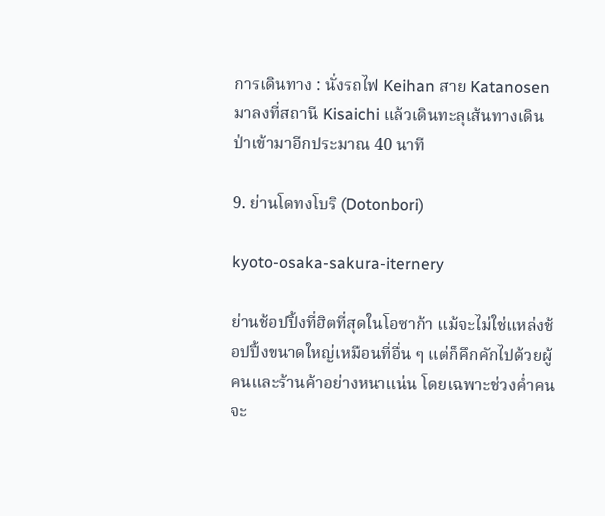การเดินทาง : นั่งรถไฟ Keihan สาย Katanosen มาลงที่สถานี Kisaichi แล้วเดินทะลุเส้นทางเดินป่าเข้ามาอีกประมาณ 40 นาที

9. ย่านโดทงโบริ (Dotonbori)

kyoto-osaka-sakura-iternery

ย่านช้อปปิ้งที่ฮิตที่สุดในโอซาก้า แม้จะไม่ใช่แหล่งช้อปปิ้งขนาดใหญ่เหมือนที่อื่น ๆ แต่ก็คึกคักไปด้วยผู้คนและร้านค้าอย่างหนาแน่น โดยเฉพาะช่วงค่ำคนจะ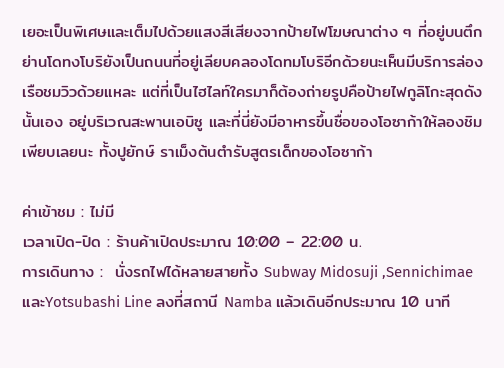เยอะเป็นพิเศษและเต็มไปด้วยแสงสีเสียงจากป้ายไฟโฆษณาต่าง ๆ ที่อยู่บนตึก ย่านโดทงโบริยังเป็นถนนที่อยู่เลียบคลองโดทมโบริอีกด้วยนะเห็นมีบริการล่องเรือชมวิวด้วยแหละ แต่ที่เป็นไฮไลท์ใครมาก็ต้องถ่ายรูปคือป้ายไฟกูลิโกะสุดดังนั้นเอง อยู่บริเวณสะพานเอบิซู และที่นี่ยังมีอาหารขึ้นชื่อของโอซาก้าให้ลองชิมเพียบเลยนะ ทั้งปูยักษ์ ราเม็งต้นตำรับสูตรเด็กของโอซาก้า

ค่าเข้าชม : ไม่มี
เวลาเปิด-ปิด : ร้านค้าเปิดประมาณ 10:00 – 22:00 น.
การเดินทาง :  นั่งรถไฟได้หลายสายทั้ง Subway Midosuji ,Sennichimae  และYotsubashi Line ลงที่สถานี Namba แล้วเดินอีกประมาณ 10 นาที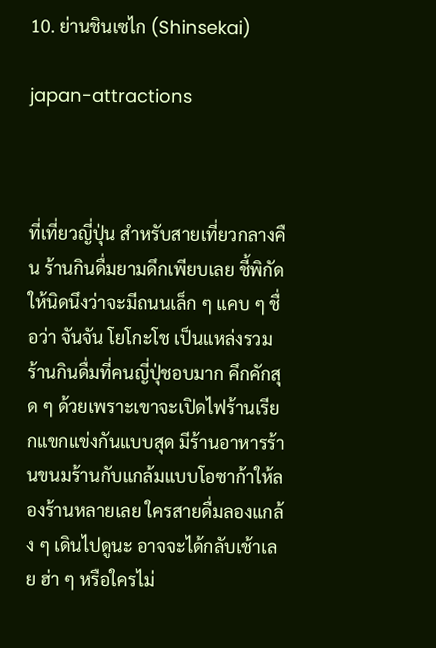10. ย่านชินเซไก (Shinsekai)

japan-attractions



ที่เที่ยวญี่ปุ่น สำหรับสายเที่ยวกลางคืน ร้านกินดื่มยามดึกเพียบเลย ชี้พิกัดให้นิดนึงว่าจะมีถนนเล็ก ๆ แคบ ๆ ชื่อว่า จันจัน โยโกะโช เป็นแหล่งรวมร้านกินดื่มที่คนญี่ปุ่ชอบมาก คึกคักสุด ๆ ด้วยเพราะเขาจะเปิดไฟร้านเรียกแขกแข่งกันแบบสุด มีร้านอาหารร้านขนมร้านกับแกล้มแบบโอซาก้าให้ลองร้านหลายเลย ใครสายดื่มลองแกล้ง ๆ เดินไปดูนะ อาจจะได้กลับเช้าเลย ฮ่า ๆ หรือใครไม่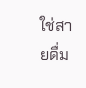ใช่สายดื่ม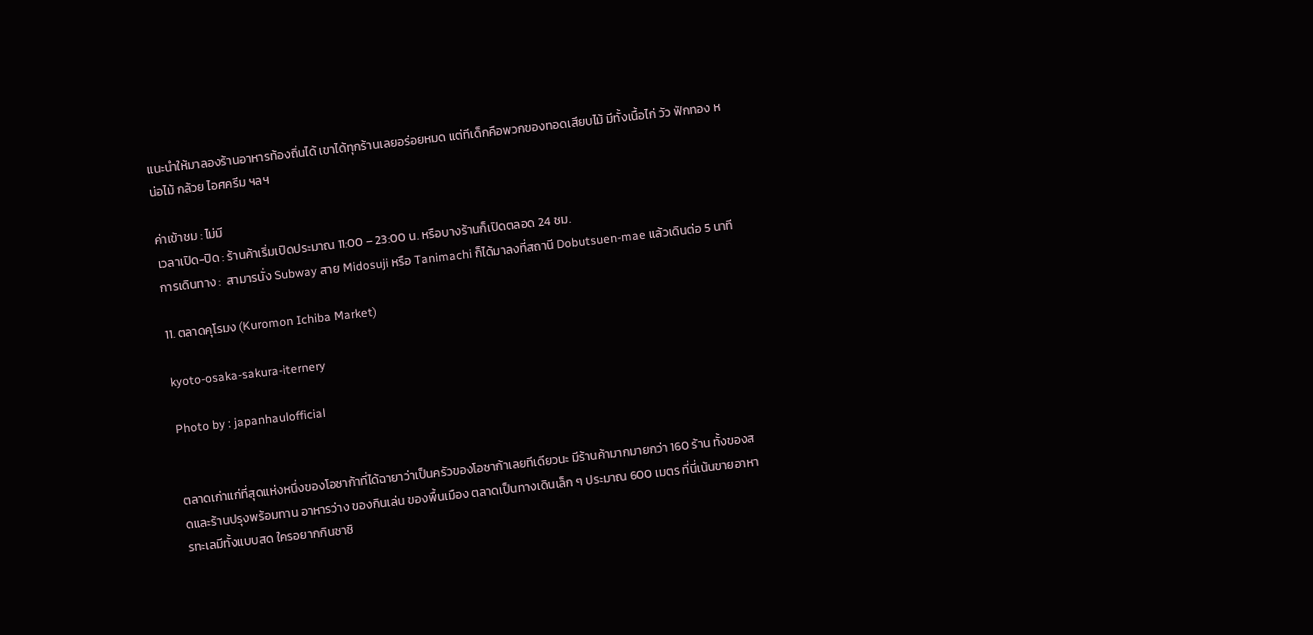แนะนำให้มาลองร้านอาหารท้องถิ่นได้ เขาได้ทุกร้านเลยอร่อยหมด แต่ทีเด็กคือพวกของทอดเสียบไม้ มีทั้งเนื้อไก่ วัว ฟักทอง หน่อไม้ กล้วย ไอศครีม ฯลฯ

ค่าเข้าชม : ไม่มี
เวลาเปิด-ปิด : ร้านค้าเริ่มเปิดประมาณ 11:00 – 23:00 น. หรือบางร้านก็เปิดตลอด 24 ชม.
การเดินทาง :  สามารนั่ง Subway สาย Midosuji หรือ Tanimachi ก็ได้มาลงที่สถานี Dobutsuen-mae แล้วเดินต่อ 5 นาที

11. ตลาดคุโรมง (Kuromon Ichiba Market)

kyoto-osaka-sakura-iternery

Photo by : japanhaulofficial


ตลาดเก่าแก่ที่สุดแห่งหนึ่งของโอซาก้าที่ได้ฉายาว่าเป็นครัวของโอซาก้าเลยทีเดียวนะ มีร้านค้ามากมายกว่า 160 ร้าน ทั้งของสดและร้านปรุงพร้อมทาน อาหารว่าง ของกินเล่น ของพื้นเมือง ตลาดเป็นทางเดินเล็ก ๆ ประมาณ 600 เมตร ที่นี่เน้นขายอาหารทะเลมีทั้งแบบสด ใครอยากกินซาชิ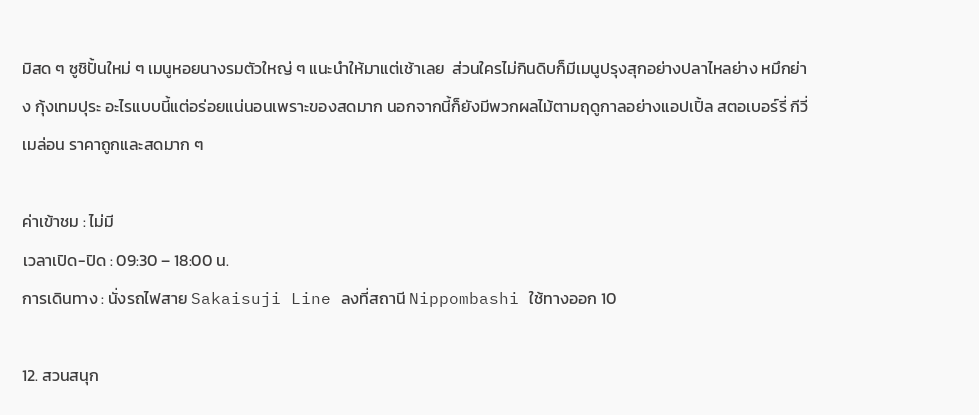มิสด ๆ ซูชิปั้นใหม่ ๆ เมนูหอยนางรมตัวใหญ่ ๆ แนะนำให้มาแต่เช้าเลย  ส่วนใครไม่กินดิบก็มีเมนูปรุงสุกอย่างปลาไหลย่าง หมึกย่าง กุ้งเทมปุระ อะไรแบบนี้แต่อร่อยแน่นอนเพราะของสดมาก นอกจากนี้ก็ยังมีพวกผลไม้ตามฤดูกาลอย่างแอปเปิ้ล สตอเบอร์รี่ กีวี่ เมล่อน ราคาถูกและสดมาก ๆ

ค่าเข้าชม : ไม่มี
เวลาเปิด-ปิด : 09:30 – 18:00 น.
การเดินทาง : นั่งรถไฟสาย Sakaisuji Line ลงที่สถานี Nippombashi ใช้ทางออก 10

12. สวนสนุก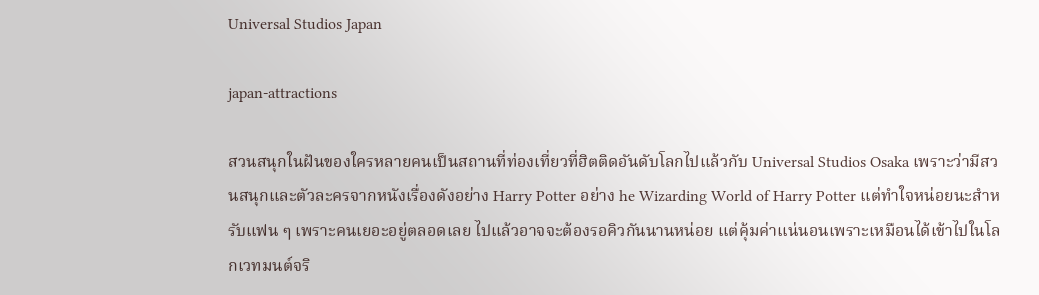Universal Studios Japan

japan-attractions

สวนสนุกในฝันของใครหลายคนเป็นสถานที่ท่องเที่ยวที่ฮิตติดอันดับโลกไปแล้วกับ Universal Studios Osaka เพราะว่ามีสวนสนุกและตัวละครจากหนังเรื่องดังอย่าง Harry Potter อย่าง he Wizarding World of Harry Potter แต่ทำใจหน่อยนะสำหรับแฟน ๆ เพราะคนเยอะอยู่ตลอดเลย ไปแล้วอาจจะต้องรอคิวกันนานหน่อย แต่คุ้มค่าแน่นอนเพราะเหมือนได้เข้าไปในโลกเวทมนต์จริ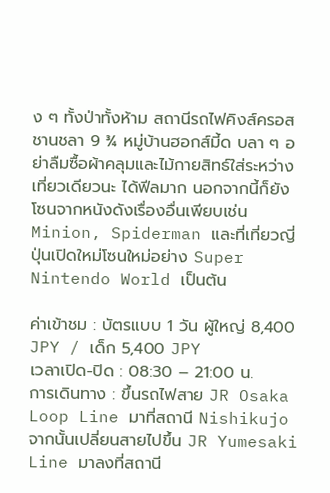ง ๆ ทั้งป่าทั้งห้าม สถานีรถไฟคิงส์ครอส ชานชลา 9 ¾ หมู่บ้านฮอกส์มี้ด บลา ๆ อย่าลืมซื้อผ้าคลุมและไม้กายสิทธ์ใส่ระหว่างเที่ยวเดียวนะ ได้ฟีลมาก นอกจากนี้ก็ยังโซนจากหนังดังเรื่องอื่นเพียบเช่น Minion, Spiderman และที่เที่ยวญี่ปุ่นเปิดใหม่โซนใหม่อย่าง Super Nintendo World เป็นต้น

ค่าเข้าชม : บัตรแบบ 1 วัน ผู้ใหญ่ 8,400 JPY / เด็ก 5,400 JPY
เวลาเปิด-ปิด : 08:30 – 21:00 น.
การเดินทาง : ขึ้นรถไฟสาย JR Osaka Loop Line มาที่สถานี Nishikujo จากนั้นเปลี่ยนสายไปขึ้น JR Yumesaki Line มาลงที่สถานี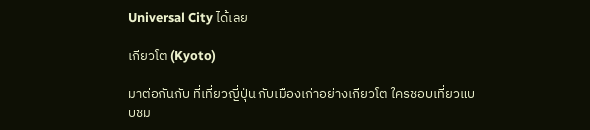Universal City ได้เลย

เกียวโต (Kyoto)

มาต่อกันกับ ที่เที่ยวญี่ปุ่น กับเมืองเก่าอย่างเกียวโต ใครชอบเที่ยวแบบชม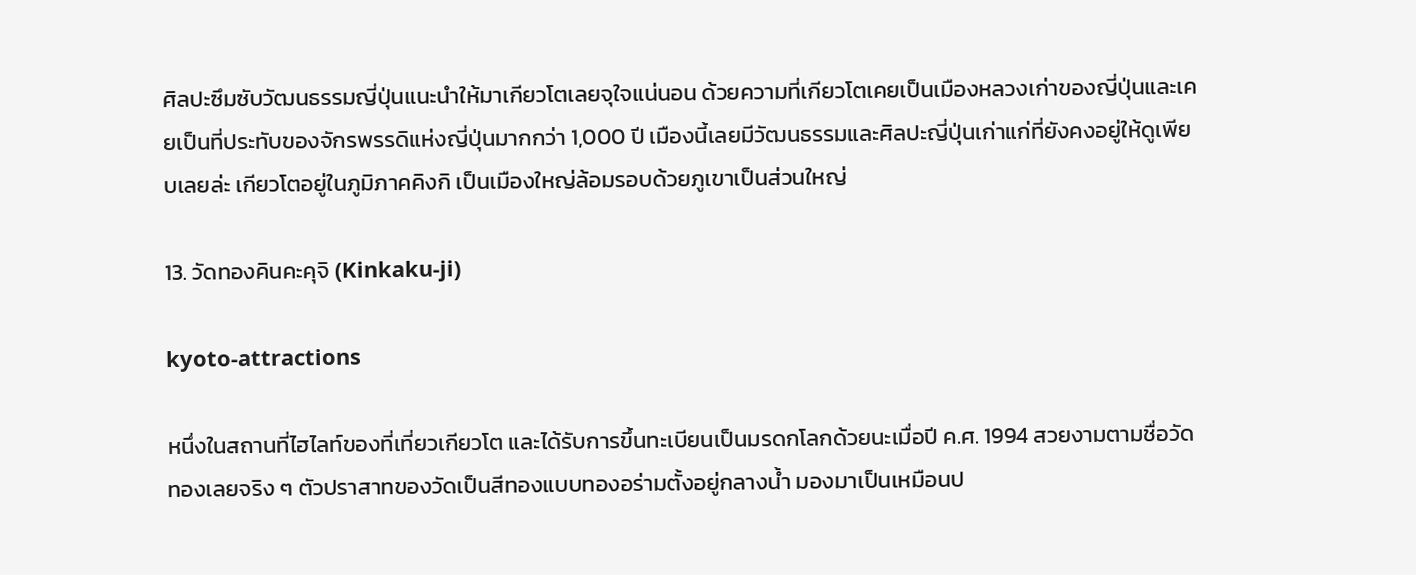ศิลปะซึมซับวัฒนธรรมญี่ปุ่นแนะนำให้มาเกียวโตเลยจุใจแน่นอน ด้วยความที่เกียวโตเคยเป็นเมืองหลวงเก่าของญี่ปุ่นและเคยเป็นที่ประทับของจักรพรรดิแห่งญี่ปุ่นมากกว่า 1,000 ปี เมืองนี้เลยมีวัฒนธรรมและศิลปะญี่ปุ่นเก่าแก่ที่ยังคงอยู่ให้ดูเพียบเลยล่ะ เกียวโตอยู่ในภูมิภาคคิงกิ เป็นเมืองใหญ่ล้อมรอบด้วยภูเขาเป็นส่วนใหญ่

13. วัดทองคินคะคุจิ (Kinkaku-ji)

kyoto-attractions

หนึ่งในสถานที่ไฮไลท์ของที่เที่ยวเกียวโต และได้รับการขึ้นทะเบียนเป็นมรดกโลกด้วยนะเมื่อปี ค.ศ. 1994 สวยงามตามชื่อวัดทองเลยจริง ๆ ตัวปราสาทของวัดเป็นสีทองแบบทองอร่ามตั้งอยู่กลางน้ำ มองมาเป็นเหมือนป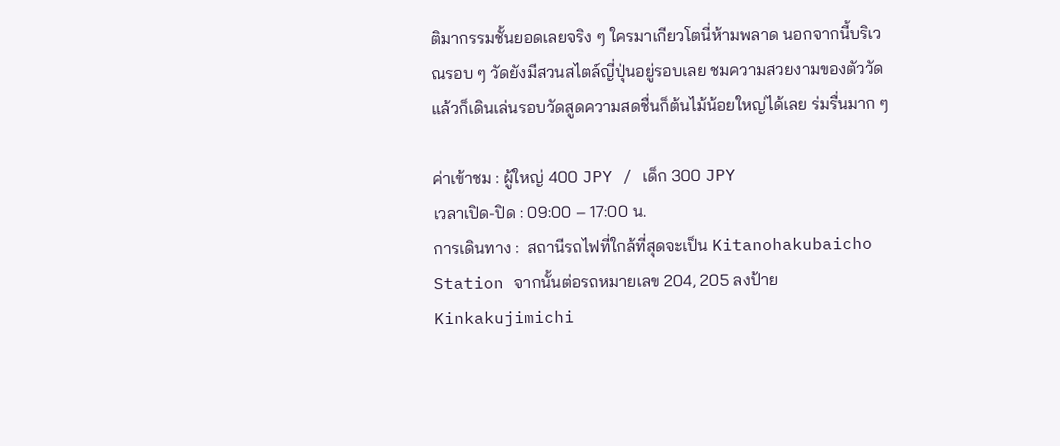ติมากรรมชั้นยอดเลยจริง ๆ ใครมาเกียวโตนี่ห้ามพลาด นอกจากนี้บริเวณรอบ ๆ วัดยังมีสวนสไตล์ญี่ปุ่นอยู่รอบเลย ชมความสวยงามของตัววัดแล้วก็เดินเล่นรอบวัดสูดความสดชื่นก็ต้นไม้น้อยใหญ่ได้เลย ร่มรื่นมาก ๆ

ค่าเข้าชม : ผู้ใหญ่ 400 JPY / เด็ก 300 JPY
เวลาเปิด-ปิด : 09:00 – 17:00 น.
การเดินทาง :  สถานีรถไฟที่ใกล้ที่สุดจะเป็น Kitanohakubaicho Station จากนั้นต่อรถหมายเลข 204, 205 ลงป้าย Kinkakujimichi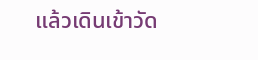แล้วเดินเข้าวัด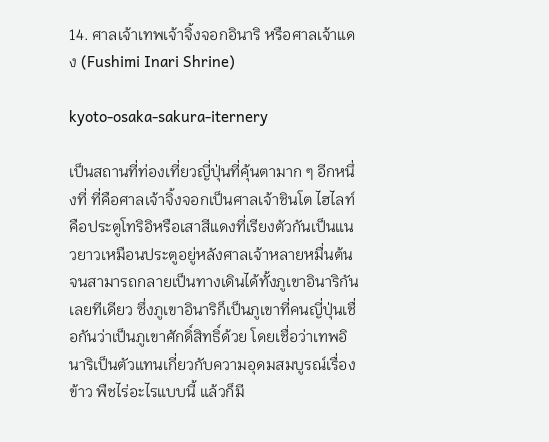14. ศาลเจ้าเทพเจ้าจิ้งจอกอินาริ หรือศาลเจ้าแดง (Fushimi Inari Shrine)

kyoto-osaka-sakura-iternery

เป็นสถานที่ท่องเที่ยวญี่ปุ่นที่คุ้นตามาก ๆ อีกหนึ่งที่ ที่คือศาลเจ้าจิ้งจอกเป็นศาลเจ้าชินโต ไฮไลท์คือประตูโทริอิหรือเสาสีแดงที่เรียงตัวกันเป็นแนวยาวเหมือนประตูอยู่หลังศาลเจ้าหลายหมื่นต้นจนสามารถกลายเป็นทางเดินได้ทั้งภูเขาอินาริกันเลยทีเดียว ซึ่งภูเขาอินาริก็เป็นภูเขาที่คนญี่ปุ่นเชื่อกันว่าเป็นภูเขาศักดิ์สิทธิ์ด้วย โดยเชื่อว่าเทพอินาริเป็นตัวแทนเกี่ยวกับความอุดมสมบูรณ์เรื่องข้าว พืชไร่อะไรแบบนี้ แล้วก็มี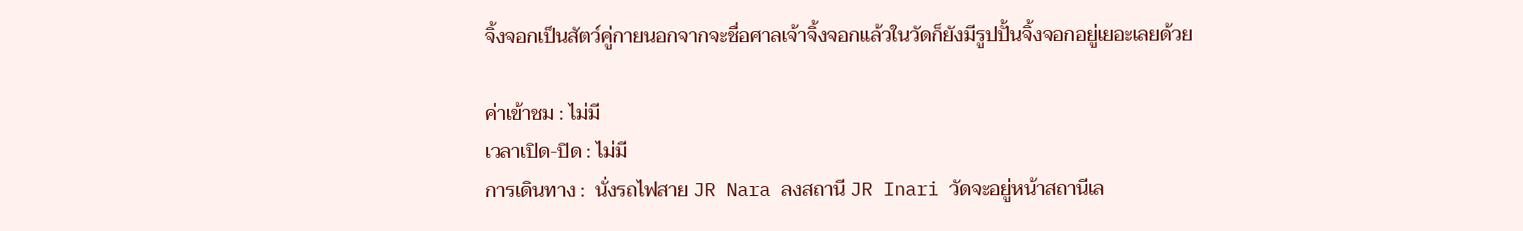จิ้งจอกเป็นสัตว์คู่กายนอกจากจะชื่อศาลเจ้าจิ้งจอกแล้วในวัดก็ยังมีรูปปั้นจิ้งจอกอยู่เยอะเลยด้วย

ค่าเข้าชม : ไม่มี
เวลาเปิด-ปิด : ไม่มี
การเดินทาง :  นั่งรถไฟสาย JR Nara ลงสถานี JR Inari วัดจะอยู่หน้าสถานีเล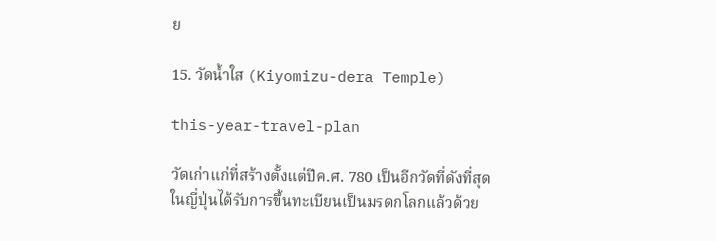ย

15. วัดน้ำใส (Kiyomizu-dera Temple)

this-year-travel-plan

วัดเก่าแก่ที่สร้างตั้งแต่ปีค.ศ. 780 เป็นอีกวัดที่ดังที่สุดในญี่ปุ่นได้รับการขึ้นทะเบียนเป็นมรดกโลกแล้วด้วย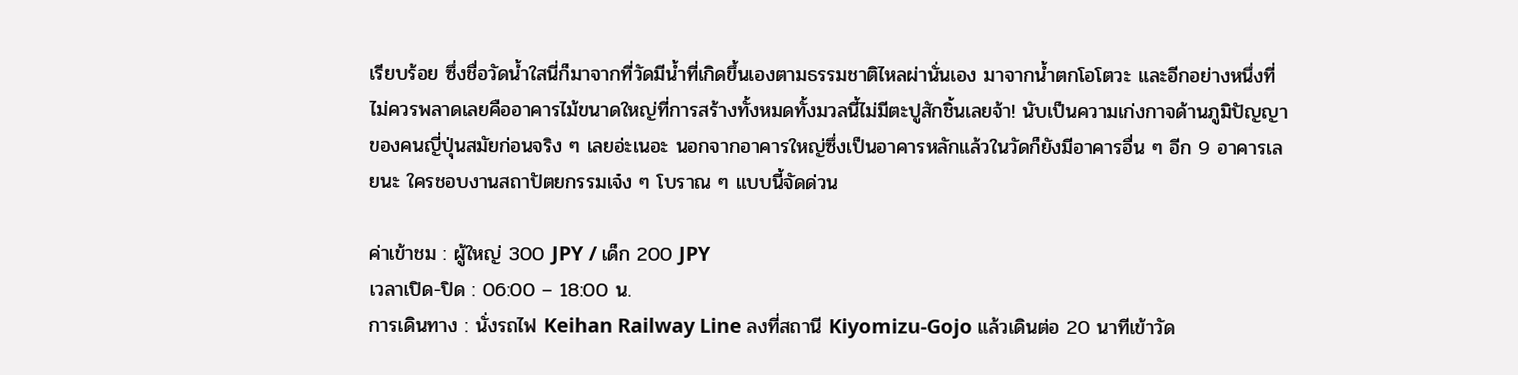เรียบร้อย ซึ่งชื่อวัดน้ำใสนี่ก็มาจากที่วัดมีน้ำที่เกิดขึ้นเองตามธรรมชาติไหลผ่านั่นเอง มาจากน้ำตกโอโตวะ และอีกอย่างหนึ่งที่ไม่ควรพลาดเลยคืออาคารไม้ขนาดใหญ่ที่การสร้างทั้งหมดทั้งมวลนี้ไม่มีตะปูสักชิ้นเลยจ้า! นับเป็นความเก่งกาจด้านภูมิปัญญาของคนญี่ปุ่นสมัยก่อนจริง ๆ เลยอ่ะเนอะ นอกจากอาคารใหญ่ซึ่งเป็นอาคารหลักแล้วในวัดก็ยังมีอาคารอื่น ๆ อีก 9 อาคารเลยนะ ใครชอบงานสถาปัตยกรรมเจ๋ง ๆ โบราณ ๆ แบบนี้จัดด่วน

ค่าเข้าชม : ผู้ใหญ่ 300 JPY / เด็ก 200 JPY
เวลาเปิด-ปิด : 06:00 – 18:00 น.
การเดินทาง : นั่งรถไฟ Keihan Railway Line ลงที่สถานี Kiyomizu-Gojo แล้วเดินต่อ 20 นาทีเข้าวัด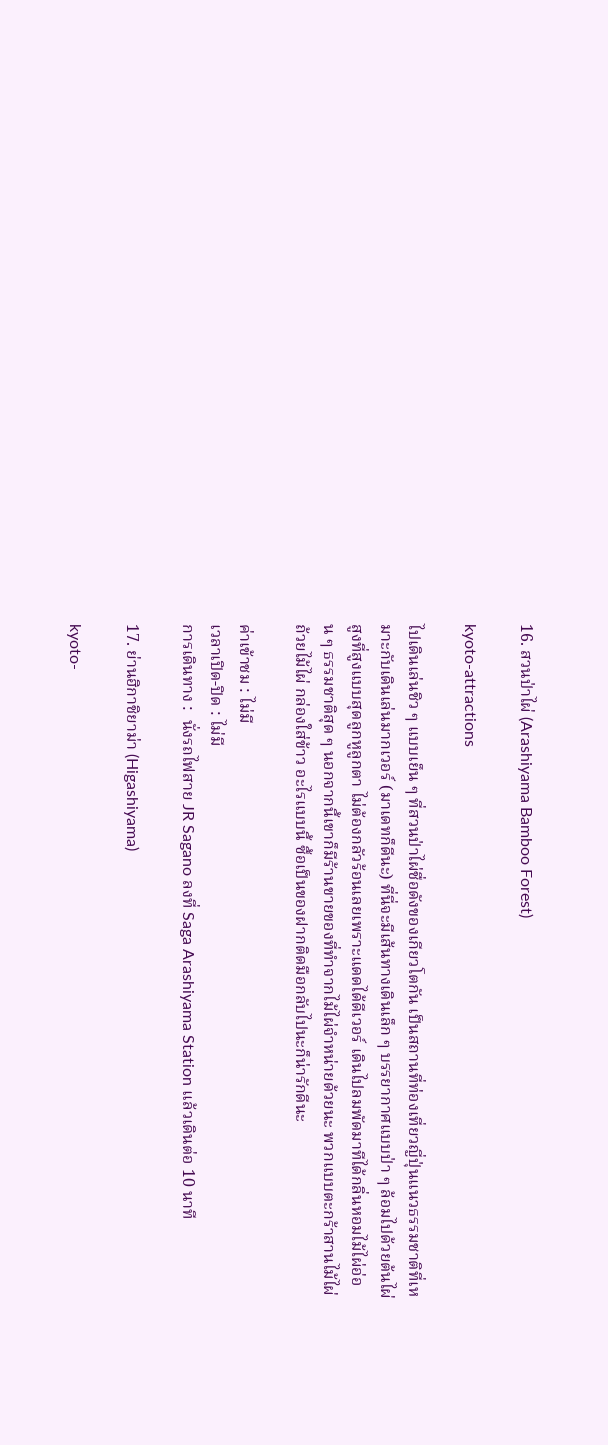16. สวนป่าไผ่ (Arashiyama Bamboo Forest)

kyoto-attractions

ไปเดินเล่นชิว ๆ แบบเย็น ๆ ที่สวนป่าไผ่ชื่อดังของเกียวโตกัน เป็นสถานที่ท่องเที่ยวญี่ปุ่นแนวธรรมชาติที่เหมาะกับเดินเล่นมากเวอร์ (มาเดทก็ดีนะ) ที่นี่จะมีเส้นทางเดินเล็ก ๆ บรรยากาศแบบป่า ๆ ล้อมไปด้วยต้นไผ่สูงที่สูงแบบสุดลูกหูลูกตา ไม่ต้องกลัวร้อนเลยเพราะแดดได้ดีเวอร์ เดินไปลมพัดมาทีได้กลิ่นหอมไม้ไผ่อ่อน ๆ ธรรมชาติสุด ๆ นอกจากนี้เขาก็มีร้านขายของที่ทำจากไม้ไผ่จำหน่ายด้วยนะ พวกแบบตะกร้าสานไม้ไผ่ ถ้วยไม้ไผ่ กล่องใส่ข้าว อะไรแบบนี้ ซื้อเป็นของฝากติดมือกลับไปนะก็น่ารักดีนะ

ค่าเข้าชม : ไม่มี
เวลาเปิด-ปิด : ไม่มี
การเดินทาง :  นั่งรถไฟสาย JR Sagano ลงที่ Saga Arashiyama Station แล้วเดินต่อ 10 นาที

17. ย่านฮิกาชิยาม่า (Higashiyama)

kyoto-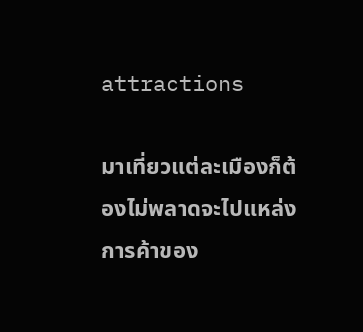attractions

มาเที่ยวแต่ละเมืองก็ต้องไม่พลาดจะไปแหล่งการค้าของ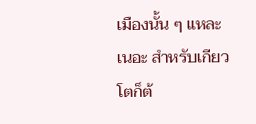เมืองนั้น ๆ แหละเนอะ สำหรับเกียวโตก็ต้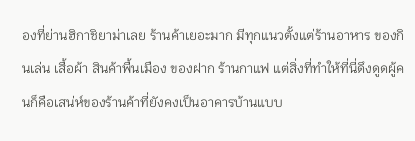องที่ย่านฮิกาชิยาม่าเลย ร้านค้าเยอะมาก มีทุกแนวตั้งแต่ร้านอาหาร ของกินเล่น เสื้อผ้า สินค้าพื้นเมือง ของฝาก ร้านกาแฟ แต่สิ่งที่ทำให้ที่นี่ดึงดูดผู้คนก็คือเสน่ห์ของร้านค้าที่ยังคงเป็นอาคารบ้านแบบ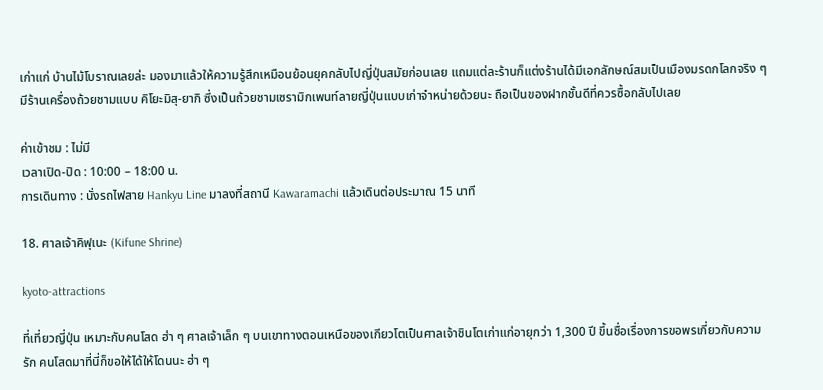เก่าแก่ บ้านไม้โบราณเลยล่ะ มองมาแล้วให้ความรู้สึกเหมือนย้อนยุคกลับไปญี่ปุ่นสมัยก่อนเลย แถมแต่ละร้านก็แต่งร้านได้มีเอกลักษณ์สมเป็นเมืองมรดกโลกจริง ๆ มีร้านเครื่องถ้วยชามแบบ คิโยะมิสุ-ยากิ ซึ่งเป็นถ้วยชามเซรามิกเพนท์ลายญี่ปุ่นแบบเก่าจำหน่ายด้วยนะ ถือเป็นของฝากชั้นดีที่ควรซื้อกลับไปเลย

ค่าเข้าชม : ไม่มี
เวลาเปิด-ปิด : 10:00 – 18:00 น.
การเดินทาง : นั่งรถไฟสาย Hankyu Line มาลงที่สถานี Kawaramachi แล้วเดินต่อประมาณ 15 นาที

18. ศาลเจ้าคิฟุเนะ (Kifune Shrine)

kyoto-attractions

ที่เที่ยวญี่ปุ่น เหมาะกับคนโสด ฮ่า ๆ ศาลเจ้าเล็ก ๆ บนเขาทางตอนเหนือของเกียวโตเป็นศาลเจ้าชินโตเก่าแก่อายุกว่า 1,300 ปี ขึ้นชื่อเรื่องการขอพรเกี่ยวกับความรัก คนโสดมาที่นี่ก็ขอให้ได้ให้โดนนะ ฮ่า ๆ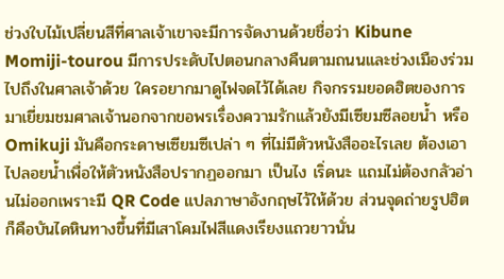ช่วงใบไม้เปลี่ยนสีที่ศาลเจ้าเขาจะมีการจัดงานด้วยชื่อว่า Kibune Momiji-tourou มีการประดับไปตอนกลางคืนตามถนนและช่วงเมืองร่วมไปถึงในศาลเจ้าด้วย ใครอยากมาดูไฟจดไว้ได้เลย กิจกรรมยอดฮิตของการมาเยี่ยมชมศาลเจ้านอกจากขอพรเรื่องความรักแล้วยังมีเซียมซีลอยน้ำ หรือ Omikuji มันคือกระดาษเซียมซีเปล่า ๆ ที่ไม่มีตัวหนังสืออะไรเลย ต้องเอาไปลอยน้ำเพื่อให้ตัวหนังสือปรากฏออกมา เป็นไง เริ่ดนะ แถมไม่ต้องกลัวอ่านไม่ออกเพราะมี QR Code แปลภาษาอังกฤษไว้ให้ด้วย ส่วนจุดถ่ายรูปฮิตก็คือบันไดหินทางขึ้นที่มีเสาโคมไฟสีแดงเรียงแถวยาวนั่น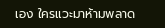เอง ใครแวะมาห้ามพลาด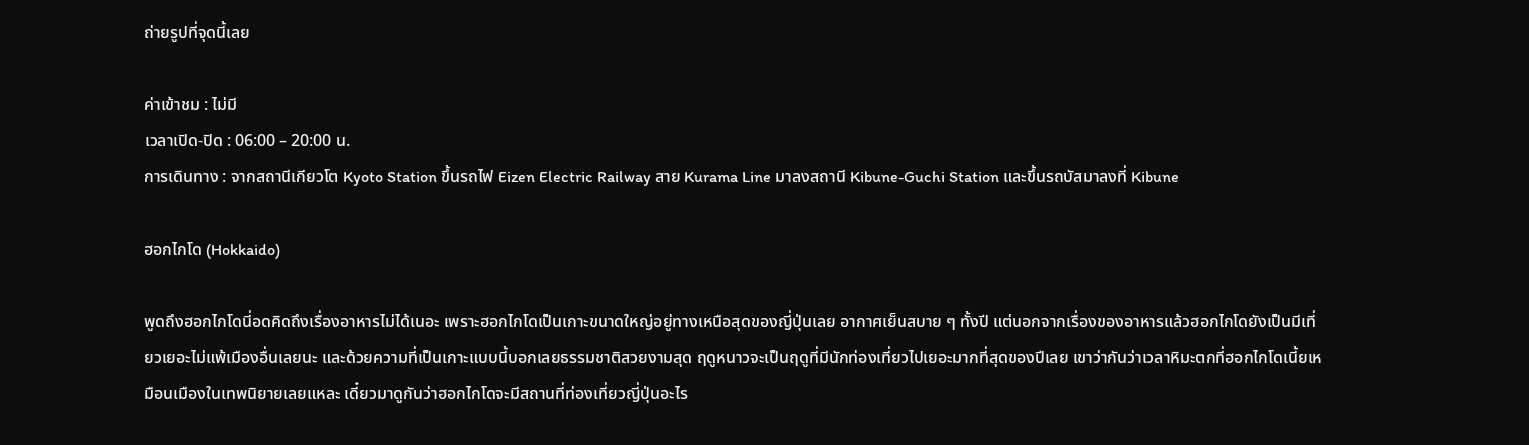ถ่ายรูปที่จุดนี้เลย

ค่าเข้าชม : ไม่มี
เวลาเปิด-ปิด : 06:00 – 20:00 น.
การเดินทาง : จากสถานีเกียวโต Kyoto Station ขึ้นรถไฟ Eizen Electric Railway สาย Kurama Line มาลงสถานี Kibune-Guchi Station และขึ้นรถบัสมาลงที่ Kibune

ฮอกไกโด (Hokkaido)

พูดถึงฮอกไกโดนี่อดคิดถึงเรื่องอาหารไม่ได้เนอะ เพราะฮอกไกโดเป็นเกาะขนาดใหญ่อยู่ทางเหนือสุดของญี่ปุ่นเลย อากาศเย็นสบาย ๆ ทั้งปี แต่นอกจากเรื่องของอาหารแล้วฮอกไกโดยังเป็นมีเที่ยวเยอะไม่แพ้เมืองอื่นเลยนะ และด้วยความที่เป็นเกาะแบบนี้บอกเลยธรรมชาติสวยงามสุด ฤดูหนาวจะเป็นฤดูที่มีนักท่องเที่ยวไปเยอะมากที่สุดของปีเลย เขาว่ากันว่าเวลาหิมะตกที่ฮอกไกโดเนี้ยเหมือนเมืองในเทพนิยายเลยแหละ เดี๋ยวมาดูกันว่าฮอกไกโดจะมีสถานที่ท่องเที่ยวญี่ปุ่นอะไร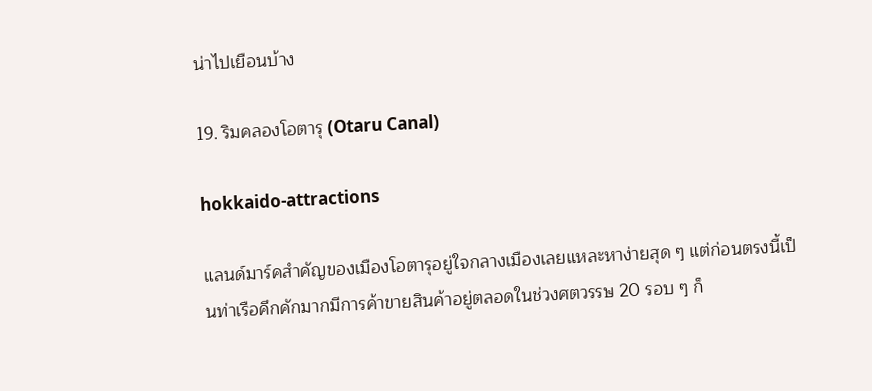น่าไปเยือนบ้าง

19. ริมคลองโอตารุ (Otaru Canal)

hokkaido-attractions

แลนด์มาร์คสำคัญของเมืองโอตารุอยู่ใจกลางเมืองเลยแหละหาง่ายสุด ๆ แต่ก่อนตรงนี้เป็นท่าเรือคึกคักมากมีการค้าขายสินค้าอยู่ตลอดในช่วงศตวรรษ 20 รอบ ๆ ก็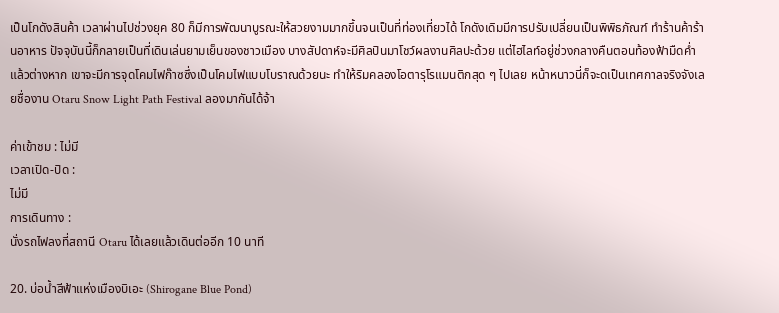เป็นโกดังสินค้า เวลาผ่านไปช่วงยุค 80 ก็มีการพัฒนาบูรณะให้สวยงามมากขึ้นจนเป็นที่ท่องเที่ยวได้ โกดังเดิมมีการปรับเปลี่ยนเป็นพิพิธภัณฑ์ ทำร้านค้าร้านอาหาร ปัจจุบันนี้ก็กลายเป็นที่เดินเล่นยามเย็นของชาวเมือง บางสัปดาห์จะมีศิลปินมาโชว์ผลงานศิลปะด้วย แต่ไฮไลท์อยู่ช่วงกลางคืนตอนท้องฟ้ามืดค่ำแล้วต่างหาก เขาจะมีการจุดโคมไฟก๊าซซึ่งเป็นโคมไฟแบบโบราณด้วยนะ ทำให้ริมคลองโอตารุโรแมนติกสุด ๆ ไปเลย หน้าหนาวนี่ก็จะดเป็นเทศกาลจริงจังเลยชื่องาน Otaru Snow Light Path Festival ลองมากันได้จ้า

ค่าเข้าชม : ไม่มี
เวลาเปิด-ปิด :
ไม่มี
การเดินทาง :
นั่งรถไฟลงที่สถานี Otaru ได้เลยแล้วเดินต่ออีก 10 นาที

20. บ่อน้ำสีฟ้าแห่งเมืองบิเอะ (Shirogane Blue Pond)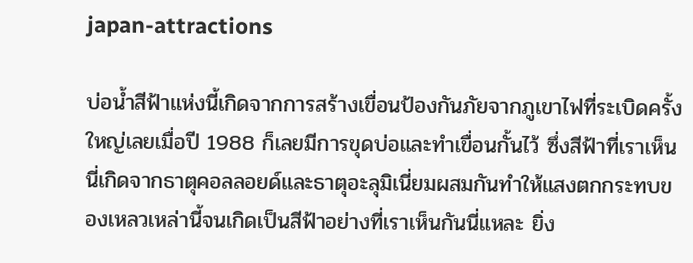japan-attractions

บ่อน้ำสีฟ้าแห่งนี้เกิดจากการสร้างเขื่อนป้องกันภัยจากภูเขาไฟที่ระเบิดครั้งใหญ่เลยเมื่อปี 1988 ก็เลยมีการขุดบ่อและทำเขื่อนกั้นไว้ ซึ่งสีฟ้าที่เราเห็นนี่เกิดจากธาตุคอลลอยด์และธาตุอะลุมิเนี่ยมผสมกันทำให้แสงตกกระทบของเหลวเหล่านี้จนเกิดเป็นสีฟ้าอย่างที่เราเห็นกันนี่แหละ ยิ่ง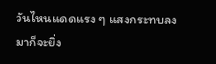วันไหนแดดแรง ๆ แสงกระทบลงมาก็จะยิ่ง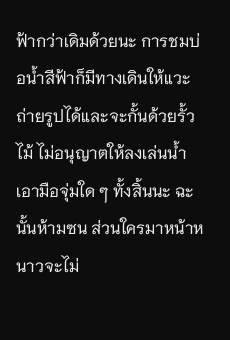ฟ้ากว่าเดิมด้วยนะ การชมบ่อน้ำสีฟ้าก็มีทางเดินให้แวะถ่ายรูปได้และจะกั้นด้วยรั้วไม้ ไม่อนุญาตให้ลงเล่นน้ำ เอามือจุ่มใด ๆ ทั้งสิ้นนะ ฉะนั้นห้ามซน ส่วนใครมาหน้าหนาวจะไม่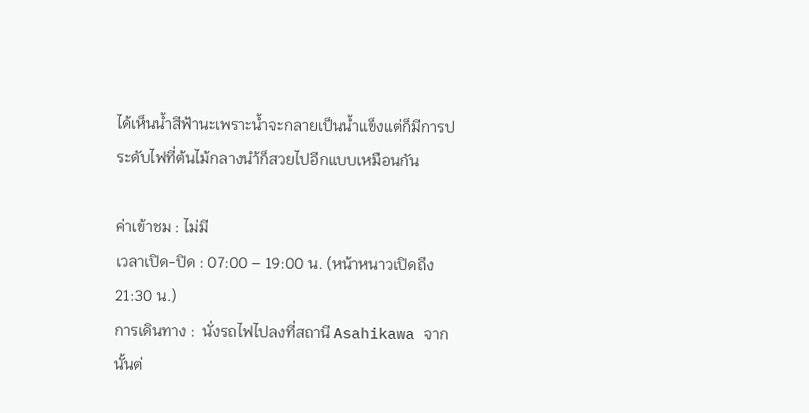ได้เห็นน้ำสีฟ้านะเพราะน้ำจะกลายเป็นน้ำแข็งแต่ก็มีการประดับไฟที่ต้นไม้กลางนำ้ก็สวยไปอีกแบบเหมือนกัน

ค่าเข้าชม : ไม่มี
เวลาเปิด-ปิด : 07:00 – 19:00 น. (หน้าหนาวเปิดถึง 21:30 น.)
การเดินทาง :  นั่งรถไฟไปลงที่สถานี Asahikawa จากนั้นต่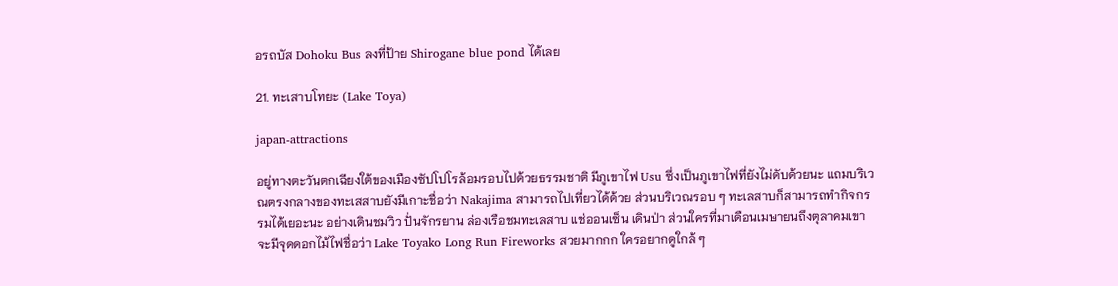อรถบัส Dohoku Bus ลงที่ป้าย Shirogane blue pond ได้เลย

21. ทะเสาบโทยะ (Lake Toya)

japan-attractions

อยู่ทางตะวันตกเฉียงใต้ของเมืองซัปโปโรล้อมรอบไปด้วยธรรมชาติ มีภูเขาไฟ Usu ซึ่งเป็นภูเขาไฟที่ยังไม่ดับด้วยนะ แถมบริเวณตรงกลางของทะเสสาบยังมีเกาะชื่อว่า Nakajima สามารถไปเที่ยวได้ด้วย ส่วนบริเวณรอบ ๆ ทะเลสาบก็สามารถทำกิจกรรมได้เยอะนะ อย่างเดินชมวิว ปั่นจักรยาน ล่องเรือชมทะเลสาบ แช่ออนเซ็น เดินป่า ส่วนใครที่มาเดือนเมษายนถึงตุลาคมเขาจะมีจุดดอกไม้ไฟชื่อว่า Lake Toyako Long Run Fireworks สวยมากกก ใครอยากดูใกล้ ๆ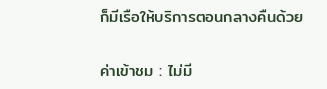ก็มีเรือให้บริการตอนกลางคืนด้วย

ค่าเข้าชม : ไม่มี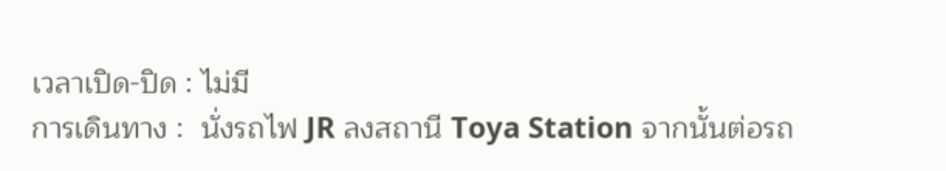เวลาเปิด-ปิด : ไม่มี
การเดินทาง :  นั่งรถไฟ JR ลงสถานี Toya Station จากนั้นต่อรถ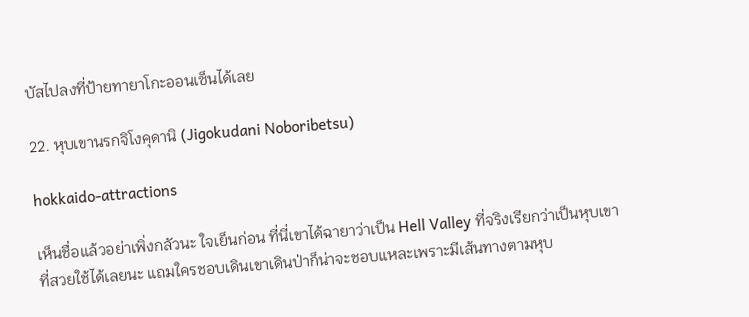บัสไปลงที่ป้ายทายาโกะออนเซ็นได้เลย

22. หุบเขานรกจิโงคุดานิ (Jigokudani Noboribetsu)

hokkaido-attractions

เห็นชื่อแล้วอย่าเพิ่งกลัวนะ ใจเย็นก่อน ที่นี่เขาได้ฉายาว่าเป็น Hell Valley ที่จริงเรียกว่าเป็นหุบเขาที่สวยใช้ได้เลยนะ แถมใครชอบเดินเขาเดินป่าก็น่าจะชอบแหละเพราะมีเส้นทางตามหุบ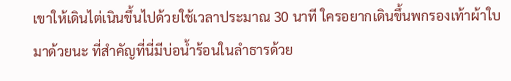เขาให้เดินไต่เนินขึ้นไปด้วยใช้เวลาประมาณ 30 นาที ใครอยากเดินขึ้นพกรองเท้าผ้าใบมาด้วยนะ ที่สำคัญที่นี่มีบ่อน้ำร้อนในลำธารด้วย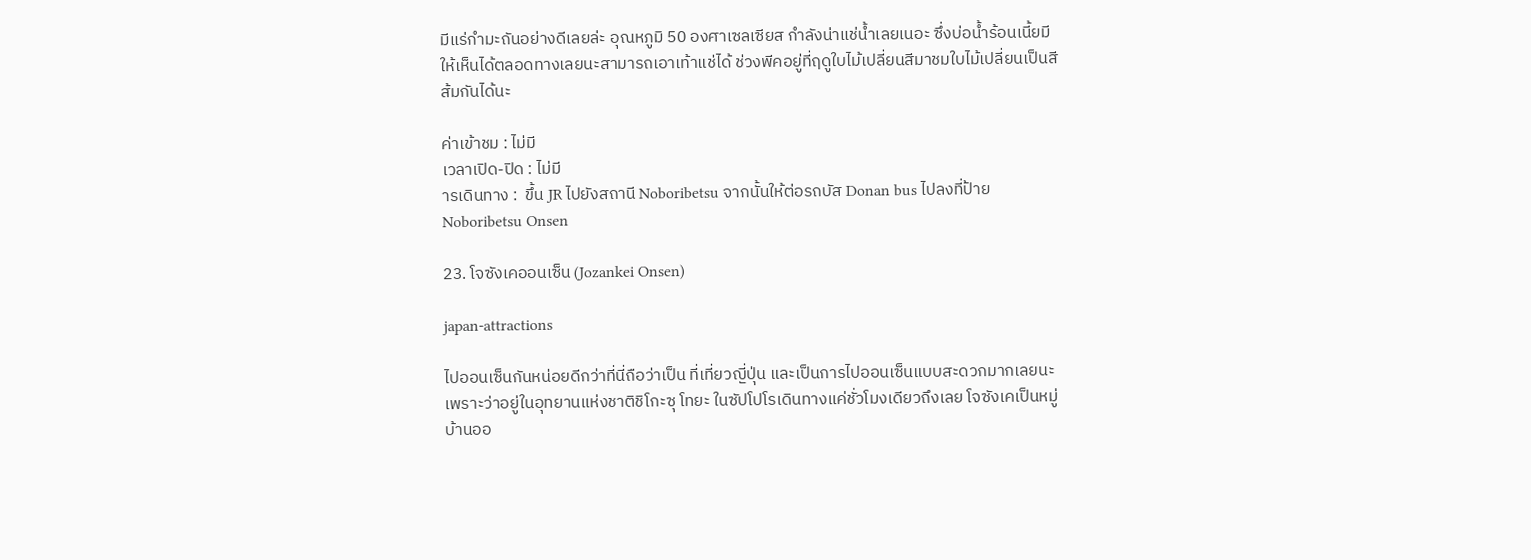มีแร่กำมะถันอย่างดีเลยล่ะ อุณหภูมิ 50 องศาเซลเซียส กำลังน่าแช่น้ำเลยเนอะ ซึ่งบ่อน้ำร้อนเนี้ยมีให้เห็นได้ตลอดทางเลยนะสามารถเอาเท้าแช่ได้ ช่วงพีคอยู่ที่ฤดูใบไม้เปลี่ยนสีมาชมใบไม้เปลี่ยนเป็นสีส้มกันได้นะ

ค่าเข้าชม : ไม่มี
เวลาเปิด-ปิด : ไม่มี
ารเดินทาง :  ขึ้น JR ไปยังสถานี Noboribetsu จากนั้นให้ต่อรถบัส Donan bus ไปลงที่ป้าย Noboribetsu Onsen

23. โจซังเคออนเซ็น (Jozankei Onsen)

japan-attractions

ไปออนเซ็นกันหน่อยดีกว่าที่นี่ถือว่าเป็น ที่เที่ยวญี่ปุ่น และเป็นการไปออนเซ็นแบบสะดวกมากเลยนะเพราะว่าอยู่ในอุทยานแห่งชาติชิโกะซุ โทยะ ในซัปโปโรเดินทางแค่ชั่วโมงเดียวถึงเลย โจซังเคเป็นหมู่บ้านออ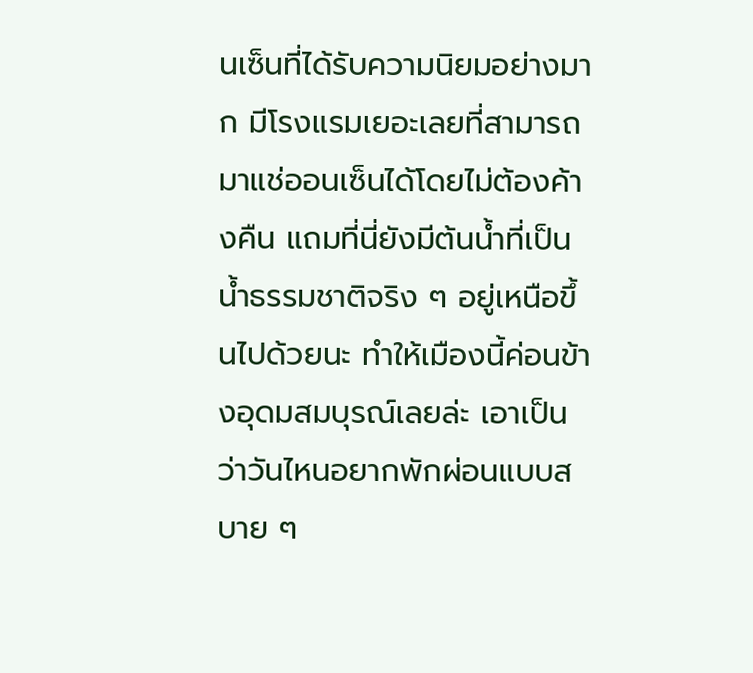นเซ็นที่ได้รับความนิยมอย่างมาก มีโรงแรมเยอะเลยที่สามารถมาแช่ออนเซ็นได้โดยไม่ต้องค้างคืน แถมที่นี่ยังมีต้นน้ำที่เป็นน้ำธรรมชาติจริง ๆ อยู่เหนือขึ้นไปด้วยนะ ทำให้เมืองนี้ค่อนข้างอุดมสมบุรณ์เลยล่ะ เอาเป็นว่าวันไหนอยากพักผ่อนแบบสบาย ๆ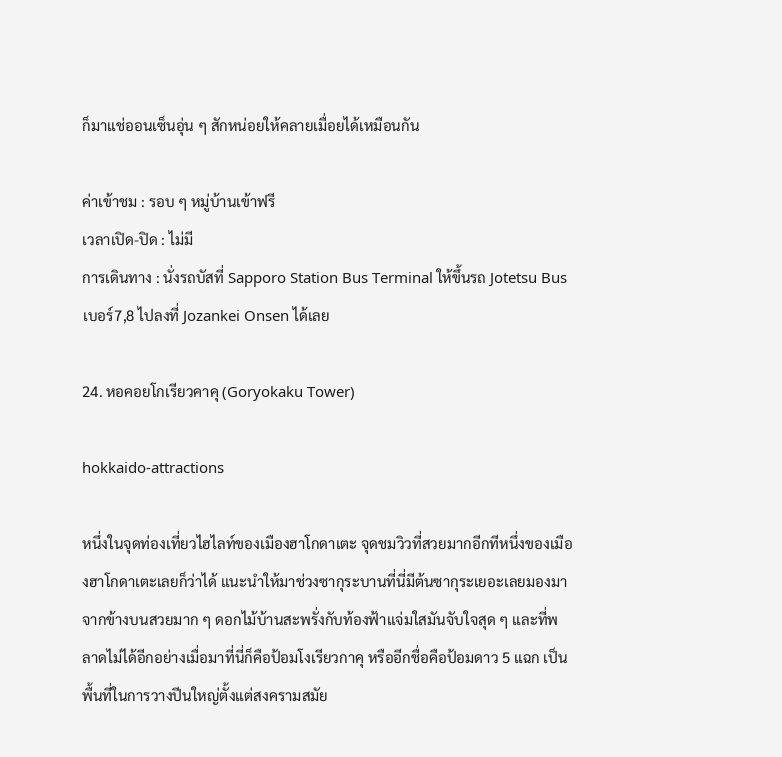ก็มาแช่ออนเซ็นอุ่น ๆ สักหน่อยให้คลายเมื่อยได้เหมือนกัน

ค่าเข้าชม : รอบ ๆ หมู่บ้านเข้าฟรี
เวลาเปิด-ปิด : ไม่มี
การเดินทาง : นั่งรถบัสที่ Sapporo Station Bus Terminal ให้ขึ้นรถ Jotetsu Bus เบอร์7,8 ไปลงที่ Jozankei Onsen ได้เลย

24. หอคอยโกเรียวคาคุ (Goryokaku Tower)

hokkaido-attractions

หนึ่งในจุดท่องเที่ยวไฮไลท์ของเมืองฮาโกดาเตะ จุดชมวิวที่สวยมากอีกทีหนึ่งของเมืองฮาโกดาเตะเลยก็ว่าได้ แนะนำให้มาช่วงซากุระบานที่นี่มีต้นซากุระเยอะเลยมองมาจากข้างบนสวยมาก ๆ ดอกไม้บ้านสะพรั่งกับท้องฟ้าแจ่มใสมันจับใจสุด ๆ และที่พลาดไม่ได้อีกอย่างเมื่อมาที่นี่ก็คือป้อมโงเรียวกาคุ หรืออีกชื่อคือป้อมดาว 5 แฉก เป็นพื้นที่ในการวางปีนใหญ่ตั้งแต่สงครามสมัย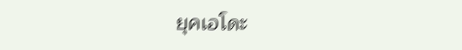ยุคเอโดะ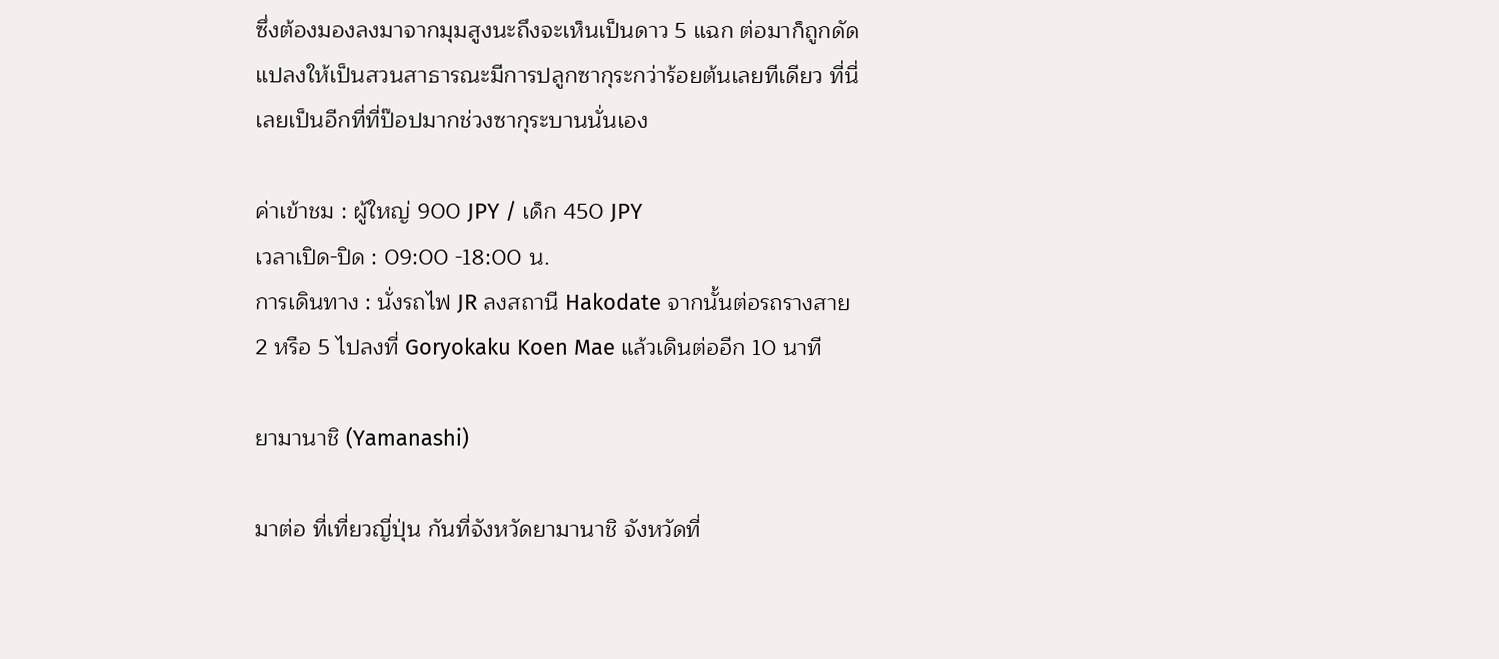ซึ่งต้องมองลงมาจากมุมสูงนะถึงจะเห็นเป็นดาว 5 แฉก ต่อมาก็ถูกดัดแปลงให้เป็นสวนสาธารณะมีการปลูกซากุระกว่าร้อยต้นเลยทีเดียว ที่นี่เลยเป็นอีกที่ที่ป๊อปมากช่วงซากุระบานนั่นเอง

ค่าเข้าชม : ผู้ใหญ่ 900 JPY / เด็ก 450 JPY
เวลาเปิด-ปิด : 09:00 -18:00 น.
การเดินทาง : นั่งรถไฟ JR ลงสถานี Hakodate จากนั้นต่อรถรางสาย 2 หรือ 5 ไปลงที่ Goryokaku Koen Mae แล้วเดินต่ออีก 10 นาที

ยามานาชิ (Yamanashi)

มาต่อ ที่เที่ยวญี่ปุ่น กันที่จังหวัดยามานาชิ จังหวัดที่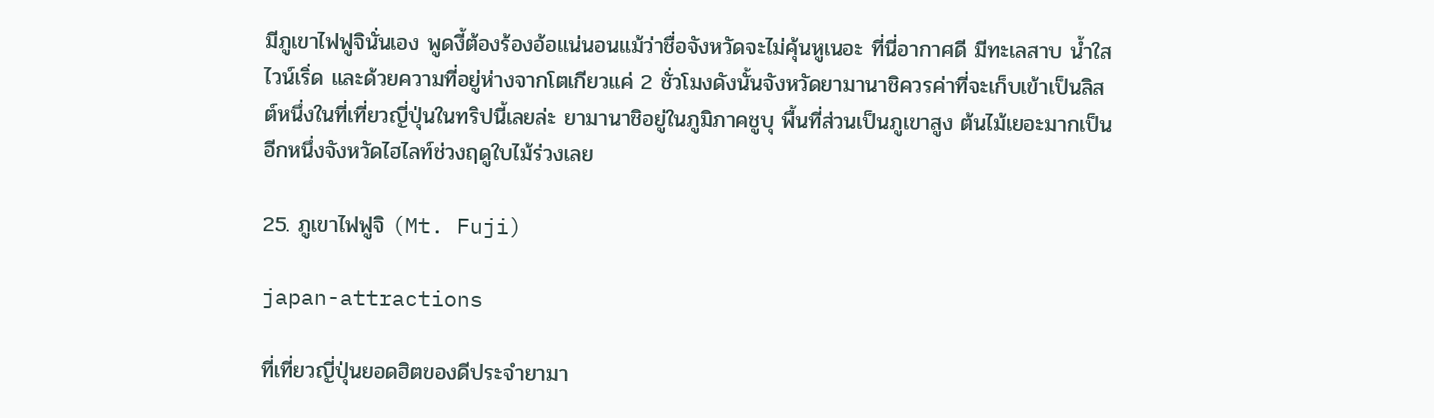มีภูเขาไฟฟูจินั่นเอง พูดงี้ต้องร้องอ้อแน่นอนแม้ว่าชื่อจังหวัดจะไม่คุ้นหูเนอะ ที่นี่อากาศดี มีทะเลสาบ น้ำใส ไวน์เริ่ด และด้วยความที่อยู่ห่างจากโตเกียวแค่ 2 ชั่วโมงดังนั้นจังหวัดยามานาชิควรค่าที่จะเก็บเข้าเป็นลิสต์หนึ่งในที่เที่ยวญี่ปุ่นในทริปนี้เลยล่ะ ยามานาชิอยู่ในภูมิภาคชูบุ พื้นที่ส่วนเป็นภูเขาสูง ต้นไม้เยอะมากเป็นอีกหนึ่งจังหวัดไฮไลท์ช่วงฤดูใบไม้ร่วงเลย

25. ภูเขาไฟฟูจิ (Mt. Fuji)

japan-attractions

ที่เที่ยวญี่ปุ่นยอดฮิตของดีประจำยามา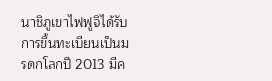นาชิภูเขาไฟฟูจิได้รับการขึ้นทะเบียนเป็นมรดกโลกปี 2013 มีค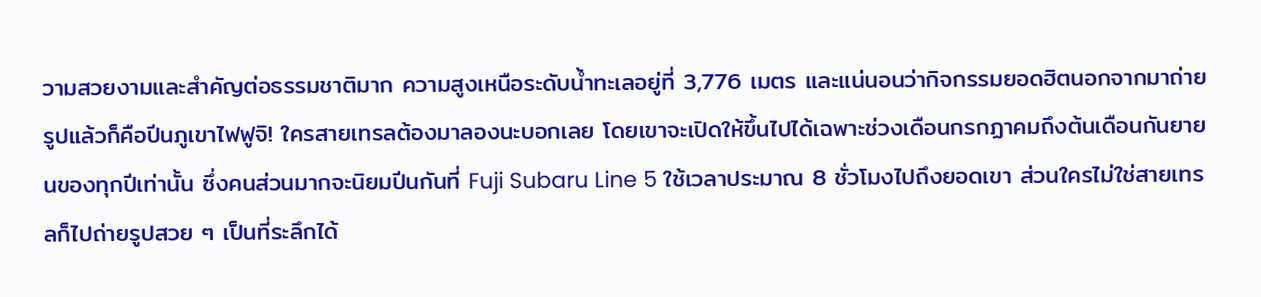วามสวยงามและสำคัญต่อธรรมชาติมาก ความสูงเหนือระดับน้ำทะเลอยู่ที่ 3,776 เมตร และแน่นอนว่ากิจกรรมยอดฮิตนอกจากมาถ่ายรูปแล้วก็คือปีนภูเขาไฟฟูจิ! ใครสายเทรลต้องมาลองนะบอกเลย โดยเขาจะเปิดให้ขึ้นไปได้เฉพาะช่วงเดือนกรกฏาคมถึงต้นเดือนกันยายนของทุกปีเท่านั้น ซึ่งคนส่วนมากจะนิยมปีนกันที่ Fuji Subaru Line 5 ใช้เวลาประมาณ 8 ชั่วโมงไปถึงยอดเขา ส่วนใครไม่ใช่สายเทรลก็ไปถ่ายรูปสวย ๆ เป็นที่ระลึกได้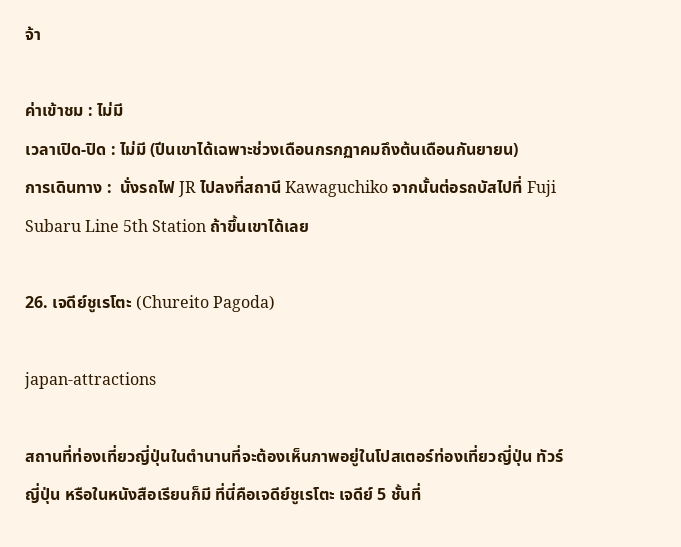จ้า

ค่าเข้าชม : ไม่มี
เวลาเปิด-ปิด : ไม่มี (ปีนเขาได้เฉพาะช่วงเดือนกรกฏาคมถึงต้นเดือนกันยายน)
การเดินทาง :  นั่งรถไฟ JR ไปลงที่สถานี Kawaguchiko จากนั้นต่อรถบัสไปที่ Fuji Subaru Line 5th Station ถ้าขึ้นเขาได้เลย

26. เจดีย์ชูเรโตะ (Chureito Pagoda)

japan-attractions

สถานที่ท่องเที่ยวญี่ปุ่นในตำนานที่จะต้องเห็นภาพอยู่ในโปสเตอร์ท่องเที่ยวญี่ปุ่น ทัวร์ญี่ปุ่น หรือในหนังสือเรียนก็มี ที่นี่คือเจดีย์ชูเรโตะ เจดีย์ 5 ชั้นที่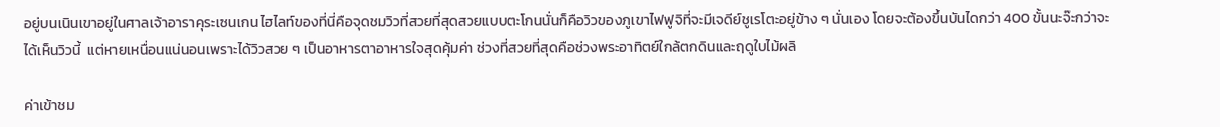อยู่บนเนินเขาอยู่ในศาลเจ้าอาราคุระเซนเกน ไฮไลท์ของที่นี่คือจุดชมวิวที่สวยที่สุดสวยแบบตะโกนนั่นก็คือวิวของภูเขาไฟฟูจิที่จะมีเจดีย์ชูเรโตะอยู่ข้าง ๆ นั่นเอง โดยจะต้องขึ้นบันไดกว่า 400 ขั้นนะจ๊ะกว่าจะได้เห็นวิวนี้  แต่หายเหนื่อนแน่นอนเพราะได้วิวสวย ๆ เป็นอาหารตาอาหารใจสุดคุ้มค่า ช่วงที่สวยที่สุดคือช่วงพระอาทิตย์ใกล้ตกดินและฤดูใบไม้ผลิ

ค่าเข้าชม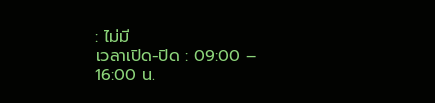: ไม่มี
เวลาเปิด-ปิด : 09:00 – 16:00 น.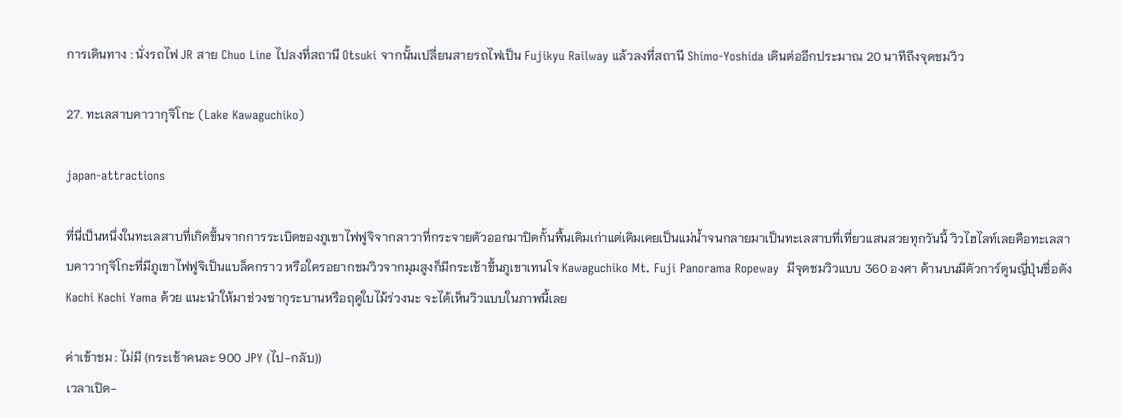การเดินทาง : นั่งรถไฟ JR สาย Chuo Line ไปลงที่สถานี Otsuki จากนั้นเปลี่ยนสายรถไฟเป็น Fujikyu Railway แล้วลงที่สถานี Shimo-Yoshida เดินต่ออีกประมาณ 20 นาทีถึงจุดชมวิว

27. ทะเลสาบคาวากุจิโกะ (Lake Kawaguchiko)

japan-attractions

ที่นี่เป็นหนึ่งในทะเลสาบที่เกิดขึ้นจากการระเบิดของภูเขาไฟฟูจิจากลาวาที่กระจายตัวออกมาปิดกั้นพื้นเดิมเก่าแต่เดิมเคยเป็นแม่น้ำจนกลายมาเป็นทะเลสาบที่เที่ยวแสนสวยทุกวันนี้ วิวไฮไลท์เลยคือทะเลสาบคาวากุจิโกะที่มีภูเขาไฟฟูจิเป็นแบล็คกราว หรือใครอยากชมวิวจากมุมสูงก็มีกระเช้าขึ้นภูเขาเทนโจ Kawaguchiko Mt. Fuji Panorama Ropeway  มีจุดชมวิวแบบ 360 องศา ด้านบนมีตัวการ์ตูนญี่ปุ่นชื่อดัง Kachi Kachi Yama ด้วย แนะนำให้มาช่วงซากุระบานหรือฤดูใบไม้ร่วงนะ จะได้เห็นวิวแบบในภาพนี้เลย

ค่าเข้าชม : ไม่มี (กระเช้าคนละ 900 JPY (ไป-กลับ))
เวลาเปิด-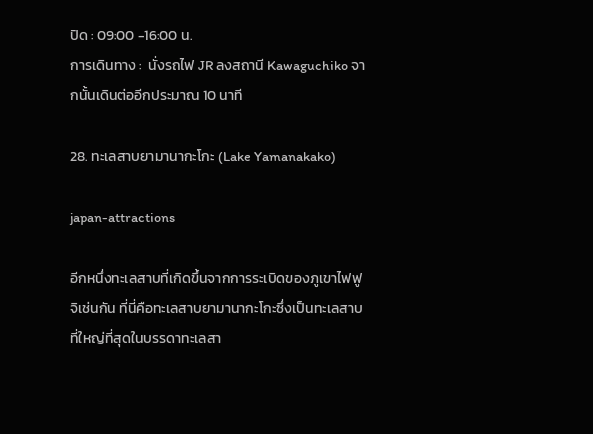ปิด : 09:00 -16:00 น.
การเดินทาง :  นั่งรถไฟ JR ลงสถานี Kawaguchiko จากนั้นเดินต่ออีกประมาณ 10 นาที

28. ทะเลสาบยามานากะโกะ (Lake Yamanakako)

japan-attractions

อีกหนึ่งทะเลสาบที่เกิดขึ้นจากการระเบิดของภูเขาไฟฟูจิเช่นกัน ที่นี่คือทะเลสาบยามานากะโกะซึ่งเป็นทะเลสาบที่ใหญ่ที่สุดในบรรดาทะเลสา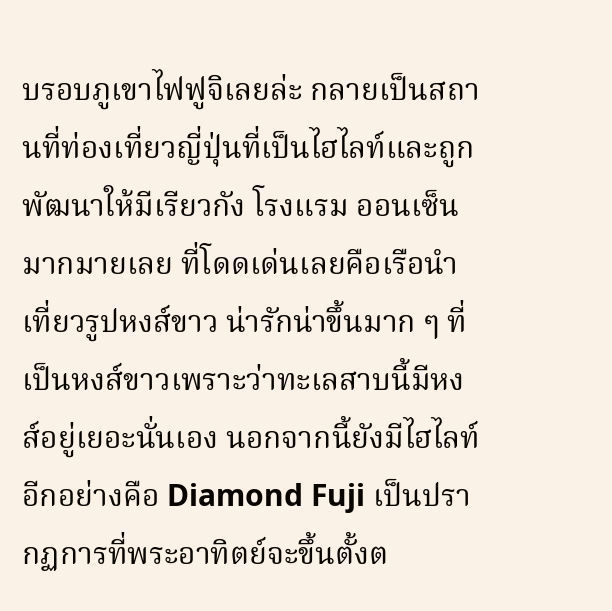บรอบภูเขาไฟฟูจิเลยล่ะ กลายเป็นสถานที่ท่องเที่ยวญี่ปุ่นที่เป็นไฮไลท์และถูกพัฒนาให้มีเรียวกัง โรงแรม ออนเซ็นมากมายเลย ที่โดดเด่นเลยคือเรือนำเที่ยวรูปหงส์ขาว น่ารักน่าขึ้นมาก ๆ ที่เป็นหงส์ขาวเพราะว่าทะเลสาบนี้มีหงส์อยู่เยอะนั่นเอง นอกจากนี้ยังมีไฮไลท์อีกอย่างคือ Diamond Fuji เป็นปรากฏการที่พระอาทิตย์จะขึ้นตั้งต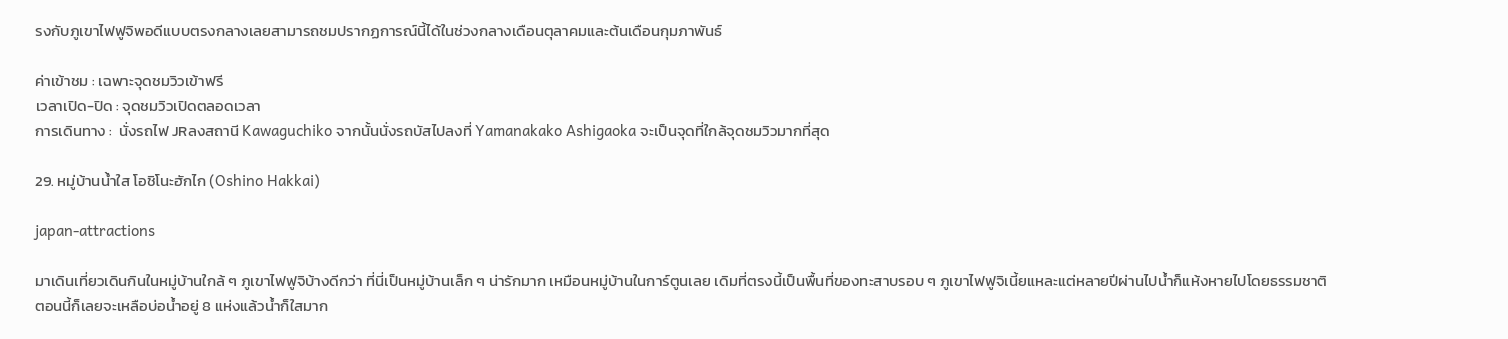รงกับภูเขาไฟฟูจิพอดีแบบตรงกลางเลยสามารถชมปรากฏการณ์นี้ได้ในช่วงกลางเดือนตุลาคมและต้นเดือนกุมภาพันธ์

ค่าเข้าชม : เฉพาะจุดชมวิวเข้าฟรี
เวลาเปิด-ปิด : จุดชมวิวเปิดตลอดเวลา
การเดินทาง :  นั่งรถไฟ JRลงสถานี Kawaguchiko จากนั้นนั่งรถบัสไปลงที่ Yamanakako Ashigaoka จะเป็นจุดที่ใกล้จุดชมวิวมากที่สุด

29. หมู่บ้านน้ำใส โอชิโนะฮักไก (Oshino Hakkai)

japan-attractions

มาเดินเที่ยวเดินกินในหมู่บ้านใกล้ ๆ ภูเขาไฟฟูจิบ้างดีกว่า ที่นี่เป็นหมู่บ้านเล็ก ๆ น่ารักมาก เหมือนหมู่บ้านในการ์ตูนเลย เดิมที่ตรงนี้เป็นพื้นที่ของทะสาบรอบ ๆ ภูเขาไฟฟูจิเนี้ยแหละแต่หลายปีผ่านไปน้ำก็แห้งหายไปโดยธรรมชาติ ตอนนี้ก็เลยจะเหลือบ่อน้ำอยู่ 8 แห่งแล้วน้ำก็ใสมาก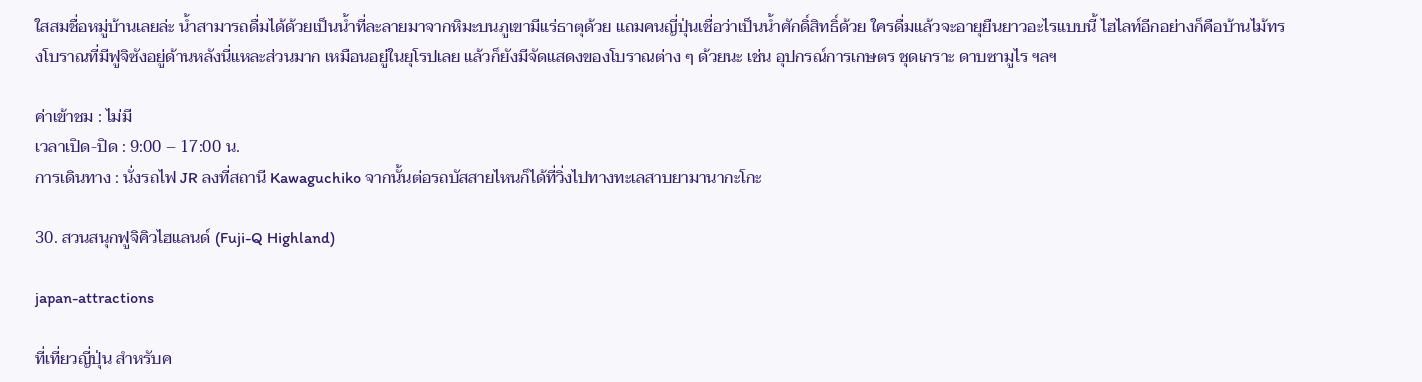ใสสมชื่อหมู่บ้านเลยล่ะ น้ำสามารถดื่มได้ด้วยเป็นน้ำที่ละลายมาจากหิมะบนภูเขามีแร่ธาตุด้วย แถมคนญี่ปุ่นเชื่อว่าเป็นน้ำศักดิ์สิทธิ์ด้วย ใครดื่มแล้วจะอายุยืนยาวอะไรแบบนี้ ไฮไลท์อีกอย่างก็คือบ้านไม้ทรงโบราณที่มีฟูจิซังอยู่ด้านหลังนี่แหละส่วนมาก เหมือนอยู่ในยุโรปเลย แล้วก็ยังมีจัดแสดงของโบราณต่าง ๆ ด้วยนะ เช่น อุปกรณ์การเกษตร ชุดเกราะ ดาบซามูไร ฯลฯ

ค่าเข้าชม : ไม่มี
เวลาเปิด-ปิด : 9:00 – 17:00 น.
การเดินทาง : นั่งรถไฟ JR ลงที่สถานี Kawaguchiko จากนั้นต่อรถบัสสายไหนก็ได้ที่วิ่งไปทางทะเลสาบยามานากะโกะ

30. สวนสนุกฟูจิคิวไฮแลนด์ (Fuji-Q Highland)

japan-attractions

ที่เที่ยวญี่ปุ่น สำหรับค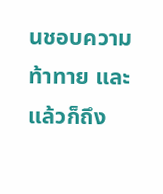นชอบความท้าทาย และแล้วก็ถึง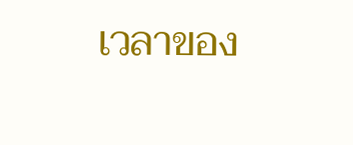เวลาของ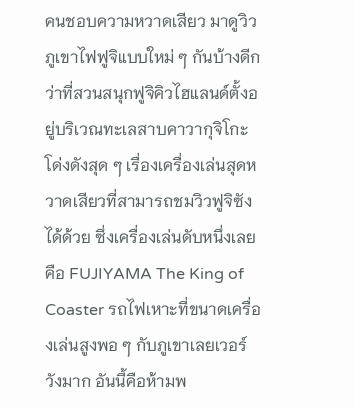คนชอบความหวาดเสียว มาดูวิวภูเขาไฟฟูจิแบบใหม่ ๆ กันบ้างดีกว่าที่สวนสนุกฟูจิคิวไฮแลนด์ตั้งอยู่บริเวณทะเลสาบคาวากุจิโกะโด่งดังสุด ๆ เรื่องเครื่องเล่นสุดหวาดเสียวที่สามารถชมวิวฟูจิซังได้ด้วย ซึ่งเครื่องเล่นดับหนึ่งเลยคือ FUJIYAMA The King of Coaster รถไฟเหาะที่ขนาดเครื่องเล่นสูงพอ ๆ กับภูเขาเลยเวอร์วังมาก อันนี้คือห้ามพ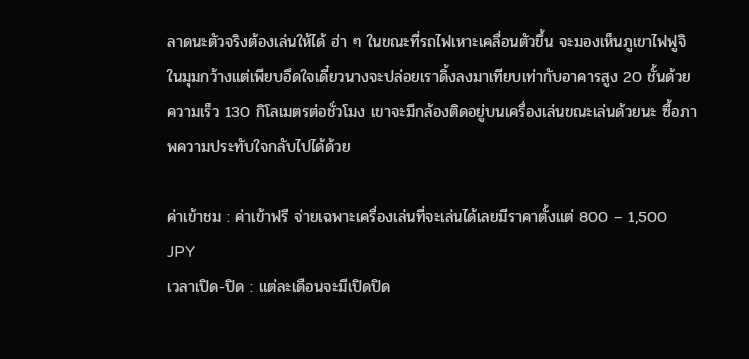ลาดนะตัวจริงต้องเล่นให้ได้ ฮ่า ๆ ในขณะที่รถไฟเหาะเคลื่อนตัวขึ้น จะมองเห็นภูเขาไฟฟูจิในมุมกว้างแต่เพียบอึดใจเดี๋ยวนางจะปล่อยเราดิ้งลงมาเทียบเท่ากับอาคารสูง 20 ชั้นด้วยความเร็ว 130 กิโลเมตรต่อชั่วโมง เขาจะมีกล้องติดอยู่บนเครื่องเล่นขณะเล่นด้วยนะ ซื้อภาพความประทับใจกลับไปได้ด้วย

ค่าเข้าชม : ค่าเข้าฟรี จ่ายเฉพาะเครื่องเล่นที่จะเล่นได้เลยมีราคาตั้งแต่ 800 – 1,500 JPY
เวลาเปิด-ปิด : แต่ละเดือนจะมีเปิดปิด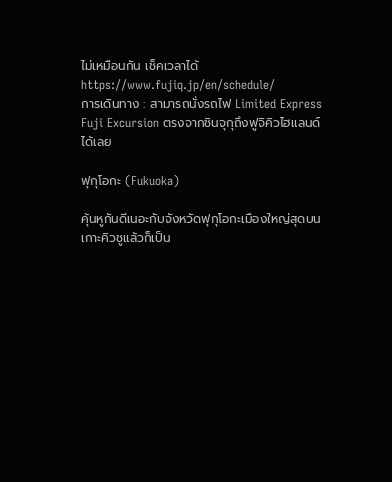ไม่เหมือนกัน เช็คเวลาได้ https://www.fujiq.jp/en/schedule/
การเดินทาง : สามารถนั่งรถไฟ Limited Express Fuji Excursion ตรงจากชินจุกุถึงฟูจิคิวไฮแลนด์ได้เลย

ฟุกุโอกะ (Fukuoka)

คุ้นหูกันดีเนอะกับจังหวัดฟุกุโอกะเมืองใหญ่สุดบนเกาะคิวชูแล้วก็เป็น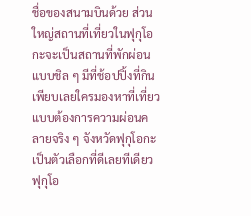ชื่อของสนามบินด้วย ส่วนใหญ่สถานที่เที่ยวในฟุกุโอกะจะเป็นสถานที่พักผ่อนแบบชิล ๆ มีที่ช้อปปิ้งที่กินเพียบเลยใครมองหาที่เที่ยวแบบต้องการความผ่อนคลายจริง ๆ จังหวัดฟุกุโอกะเป็นตัวเลือกที่ดีเลยทีเดียว ฟุกุโอ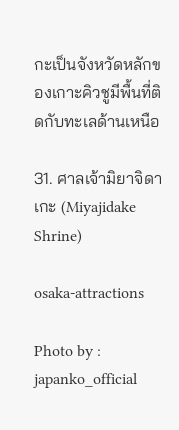กะเป็นจังหวัดหลักของเกาะคิวชูมีพื้นที่ติดกับทะเลด้านเหนือ

31. ศาลเจ้ามิยาจิดาเกะ (Miyajidake Shrine)

osaka-attractions

Photo by : japanko_official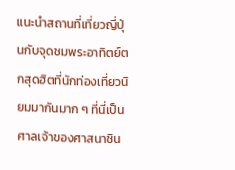แนะนำสถานที่เที่ยวญี่ปุ่นกับจุดชมพระอาทิตย์ตกสุดฮิตที่นักท่องเที่ยวนิยมมากันมาก ๆ ที่นี่เป็นศาลเจ้าของศาสนาชิน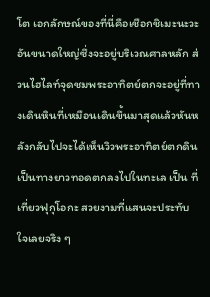โต เอกลักษณ์ของที่นี่คือเชือกชิเมะนะวะอันขนาดใหญ่ซึ่งจะอยู่บริเวณศาลหลัก ส่วนไฮไลท์จุดชมพระอาทิตย์ตกจะอยู่ที่ทางเดินหินที่เหมือนเดินขึ้นมาสุดแล้วหันหลังกลับไปจะได้เห็นวิวพระอาทิตย์ตกดินเป็นทางยาวทอดตกลงไปในทะเล เป็น ที่เที่ยวฟุกุโอกะ สวยงามที่แสนจะประทับใจเลยจริง ๆ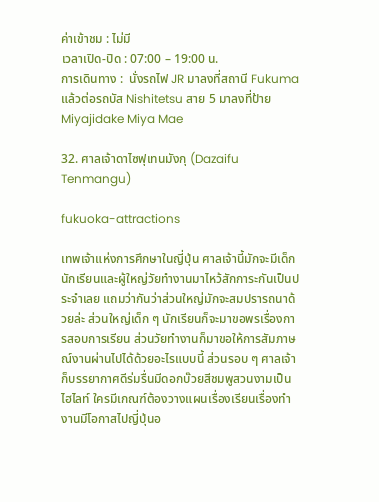ค่าเข้าชม : ไม่มี
เวลาเปิด-ปิด : 07:00 – 19:00 น.
การเดินทาง :  นั่งรถไฟ JR มาลงที่สถานี Fukuma แล้วต่อรถบัส Nishitetsu สาย 5 มาลงที่ป้าย Miyajidake Miya Mae

32. ศาลเจ้าดาไซฟุเทนมังกุ (Dazaifu Tenmangu)

fukuoka-attractions

เทพเจ้าแห่งการศึกษาในญี่ปุ่น ศาลเจ้านี้มักจะมีเด็กนักเรียนและผู้ใหญ่วัยทำงานมาไหว้สักการะกันเป็นประจำเลย แถมว่ากันว่าส่วนใหญ่มักจะสมปรารถนาด้วยล่ะ ส่วนใหญ่เด็ก ๆ นักเรียนก็จะมาขอพรเรื่องการสอบการเรียน ส่วนวัยทำงานก็มาขอให้การสัมภาษณ์งานผ่านไปได้ด้วยอะไรแบบนี้ ส่วนรอบ ๆ ศาลเจ้าก็บรรยากาศดีร่มรื่นมีดอกบ๊วยสีชมพูสวนงามเป็นไฮไลท์ ใครมีเกณฑ์ต้องวางแผนเรื่องเรียนเรื่องทำงานมีโอกาสไปญี่ปุ่นอ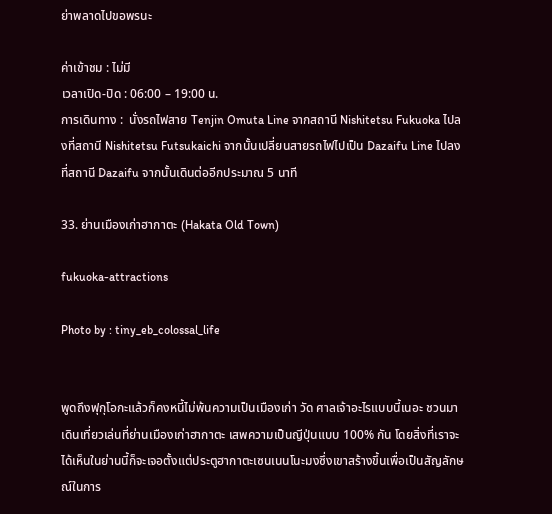ย่าพลาดไปขอพรนะ

ค่าเข้าชม : ไม่มี
เวลาเปิด-ปิด : 06:00 – 19:00 น.
การเดินทาง :  นั่งรถไฟสาย Tenjin Omuta Line จากสถานี Nishitetsu Fukuoka ไปลงที่สถานี Nishitetsu Futsukaichi จากนั้นเปลี่ยนสายรถไฟไปเป็น Dazaifu Line ไปลงที่สถานี Dazaifu จากนั้นเดินต่ออีกประมาณ 5 นาที

33. ย่านเมืองเก่าฮากาตะ (Hakata Old Town)

fukuoka-attractions

Photo by : tiny_eb_colossal_life


พูดถึงฟุกุโอกะแล้วก็คงหนี้ไม่พ้นความเป็นเมืองเก่า วัด ศาลเจ้าอะไรแบบนี้เนอะ ชวนมาเดินเที่ยวเล่นที่ย่านเมืองเก่าฮากาตะ เสพความเป็นญีปุ่นแบบ 100% กัน โดยสิ่งที่เราจะได้เห็นในย่านนี้ก็จะเจอตั้งแต่ประตูฮากาตะเซนเนนโนะมงซึ่งเขาสร้างขึ้นเพื่อเป็นสัญลักษณ์ในการ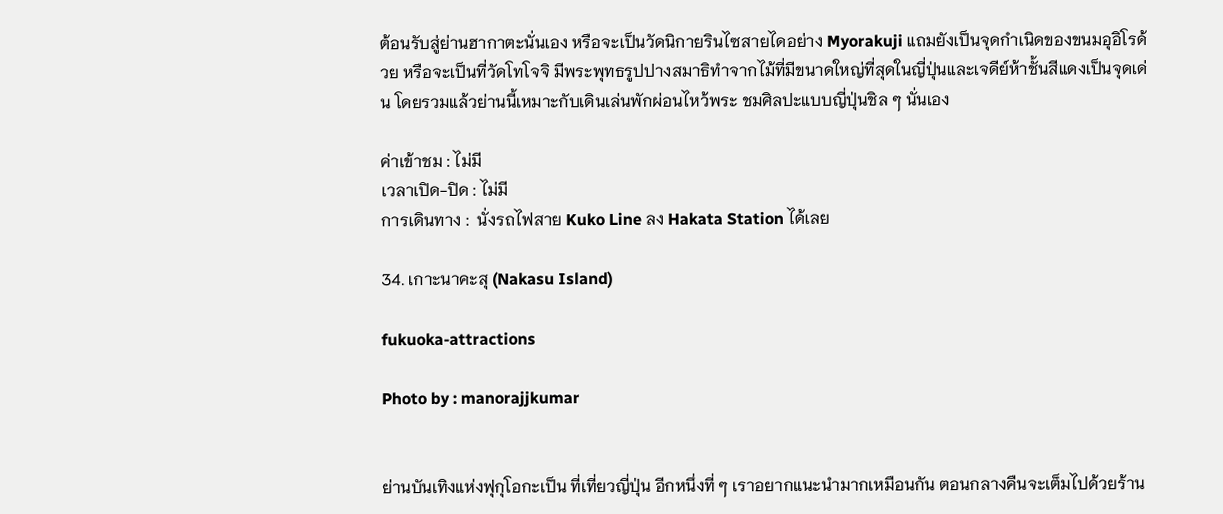ต้อนรับสู่ย่านฮากาตะนั่นเอง หรือจะเป็นวัดนิกายรินไซสายไดอย่าง Myorakuji แถมยังเป็นจุดกำเนิดของขนมอุอิโรด้วย หรือจะเป็นที่วัดโทโจจิ มีพระพุทธรูปปางสมาธิทำจากไม้ที่มีขนาดใหญ่ที่สุดในญี่ปุ่นและเจดีย์ห้าชั้นสีแดงเป็นจุดเด่น โดยรวมแล้วย่านนี้เหมาะกับเดินเล่นพักผ่อนไหว้พระ ชมศิลปะแบบญี่ปุ่นชิล ๆ นั่นเอง

ค่าเข้าชม : ไม่มี
เวลาเปิด-ปิด : ไม่มี
การเดินทาง :  นั่งรถไฟสาย Kuko Line ลง Hakata Station ได้เลย

34. เกาะนาคะสุ (Nakasu Island)

fukuoka-attractions

Photo by : manorajjkumar


ย่านบันเทิงแห่งฟุกุโอกะเป็น ที่เที่ยวญี่ปุ่น อีกหนึ่งที่ ๆ เราอยากแนะนำมากเหมือนกัน ตอนกลางคืนจะเต็มไปด้วยร้าน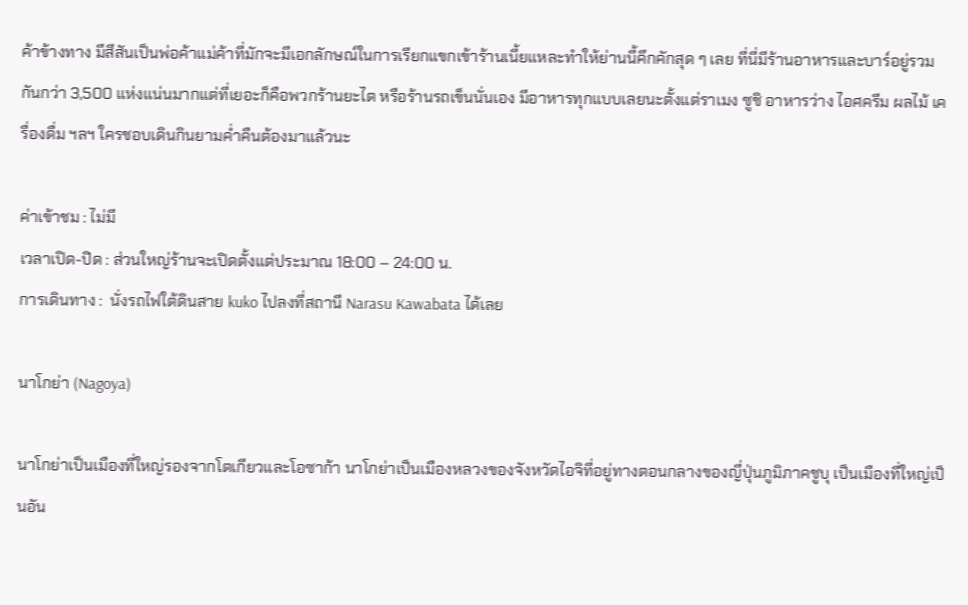ค้าข้างทาง มีสีสันเป็นพ่อค้าแม่ค้าที่มักจะมีเอกลักษณ์ในการเรียกแขกเข้าร้านเนี้ยแหละทำให้ย่านนี้คึกคักสุด ๆ เลย ที่นี่มีร้านอาหารและบาร์อยู่รวมกันกว่า 3,500 แห่งแน่นมากแต่ที่เยอะก็คือพวกร้านยะไต หรือร้านรถเข็นนั่นเอง มีอาหารทุกแบบเลยนะตั้งแต่ราเมง ซูชิ อาหารว่าง ไอศครีม ผลไม้ เครื่องดื่ม ฯลฯ ใครชอบเดินกินยามค่ำคืนต้องมาแล้วนะ

ค่าเข้าชม : ไม่มี
เวลาเปิด-ปิด : ส่วนใหญ่ร้านจะเปิดตั้งแต่ประมาณ 18:00 – 24:00 น.
การเดินทาง :  นั่งรถไฟใต้ดินสาย kuko ไปลงที่สถานี Narasu Kawabata ได้เลย

นาโกย่า (Nagoya)

นาโกย่าเป็นเมืองที่ใหญ่รองจากโตเกียวและโอซาก้า นาโกย่าเป็นเมืองหลวงของจังหวัดไอจิที่อยู่ทางตอนกลางของญี่ปุ่นภูมิภาคชูบุ เป็นเมืองที่ใหญ่เป็นอัน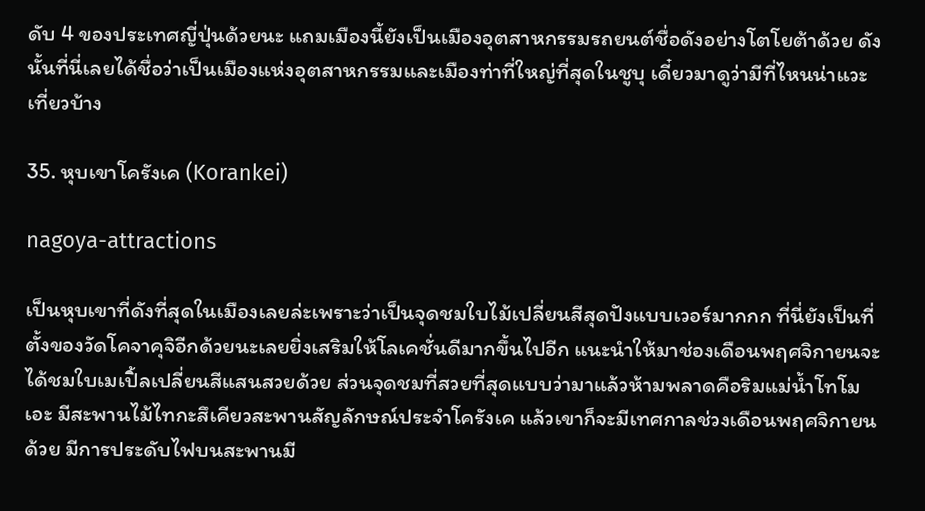ดับ 4 ของประเทศญี่ปุ่นด้วยนะ แถมเมืองนี้ยังเป็นเมืองอุตสาหกรรมรถยนต์ชื่อดังอย่างโตโยต้าด้วย ดังนั้นที่นี่เลยได้ชื่อว่าเป็นเมืองแห่งอุตสาหกรรมและเมืองท่าที่ใหญ่ที่สุดในชูบุ เดี๋ยวมาดูว่ามีที่ไหนน่าแวะเที่ยวบ้าง

35. หุบเขาโครังเค (Korankei)

nagoya-attractions

เป็นหุบเขาที่ดังที่สุดในเมืองเลยล่ะเพราะว่าเป็นจุดชมใบไม้เปลี่ยนสีสุดปังแบบเวอร์มากกก ที่นี่ยังเป็นที่ตั้งของวัดโคจาคุจิอีกด้วยนะเลยยิ่งเสริมให้โลเคชั่นดีมากขึ้นไปอีก แนะนำให้มาช่องเดือนพฤศจิกายนจะได้ชมใบเมเปิ้ลเปลี่ยนสีแสนสวยด้วย ส่วนจุดชมที่สวยที่สุดแบบว่ามาแล้วห้ามพลาดคือริมแม่น้ำโทโมเอะ มีสะพานไม้ไทกะสึเคียวสะพานสัญลักษณ์ประจำโครังเค แล้วเขาก็จะมีเทศกาลช่วงเดือนพฤศจิกายนด้วย มีการประดับไฟบนสะพานมี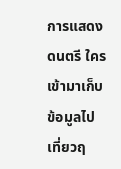การแสดงดนตรี ใครเข้ามาเก็บข้อมูลไปเที่ยวฤ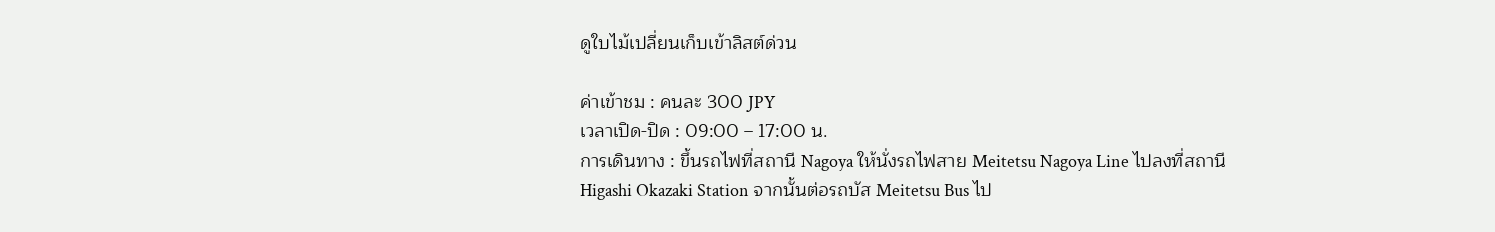ดูใบไม้เปลี่ยนเก็บเข้าลิสต์ด่วน

ค่าเข้าชม : คนละ 300 JPY
เวลาเปิด-ปิด : 09:00 – 17:00 น.
การเดินทาง : ขึ้นรถไฟที่สถานี Nagoya ให้นั่งรถไฟสาย Meitetsu Nagoya Line ไปลงที่สถานี Higashi Okazaki Station จากนั้นต่อรถบัส Meitetsu Bus ไป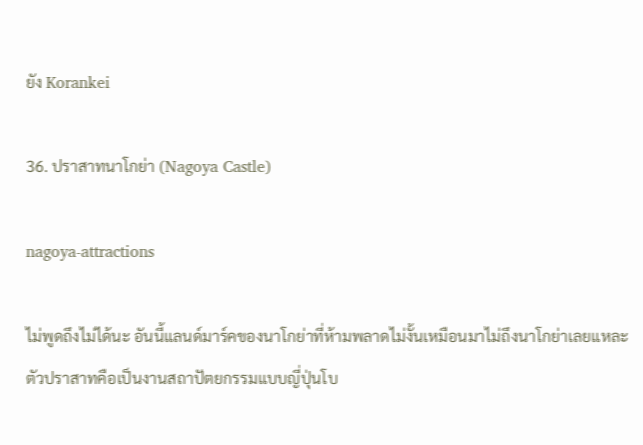ยัง Korankei

36. ปราสาทนาโกย่า (Nagoya Castle)

nagoya-attractions

ไม่พูดถึงไม่ได้นะ อันนี้แลนด์มาร์คของนาโกย่าที่ห้ามพลาดไม่งั้นเหมือนมาไม่ถึงนาโกย่าเลยแหละ ตัวปราสาทคือเป็นงานสถาปัตยกรรมแบบญี่ปุ่นโบ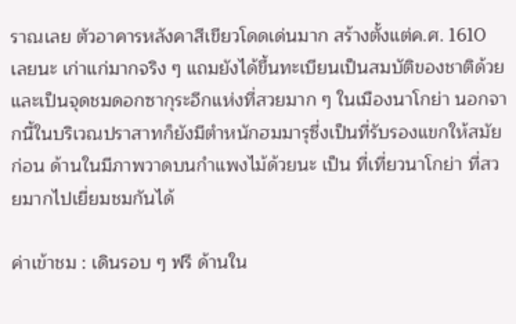ราณเลย ตัวอาคารหลังคาสีเขียวโดดเด่นมาก สร้างตั้งแต่ค.ศ. 1610 เลยนะ เก่าแก่มากจริง ๆ แถมยังได้ขึ้นทะเบียนเป็นสมบัติของชาติด้วยและเป็นจุดชมดอกซากุระอีกแห่งที่สวยมาก ๆ ในเมืองนาโกย่า นอกจากนี้ในบริเวณปราสาทก็ยังมีตำหนักฮมมารุซึ่งเป็นที่รับรองแขกให้สมัยก่อน ด้านในมีภาพวาดบนกำแพงไม้ด้วยนะ เป็น ที่เที่ยวนาโกย่า ที่สวยมากไปเยี่ยมชมกันได้

ค่าเข้าชม : เดินรอบ ๆ ฟรี ด้านใน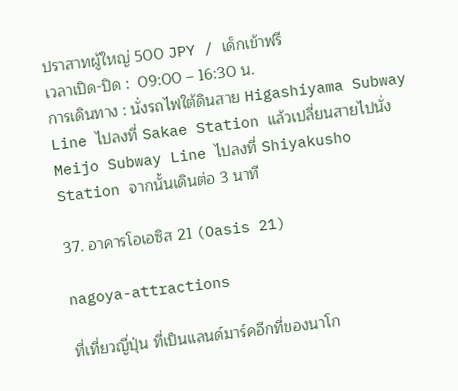ปราสาทผู้ใหญ่ 500 JPY / เด็กเข้าฟรี
เวลาเปิด-ปิด :  09:00 – 16:30 น.
การเดินทาง : นั่งรถไฟใต้ดินสาย Higashiyama Subway Line ไปลงที่ Sakae Station แล้วเปลี่ยนสายไปนั่ง Meijo Subway Line ไปลงที่ Shiyakusho Station จากนั้นเดินต่อ 3 นาที

37. อาคารโอเอซิส 21 (Oasis 21)

nagoya-attractions

ที่เที่ยวญี่ปุ่น ที่เป็นแลนด์มาร์คอีกที่ของนาโก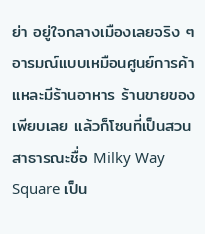ย่า อยู่ใจกลางเมืองเลยจริง ๆ อารมณ์แบบเหมือนศูนย์การค้าแหละมีร้านอาหาร ร้านขายของเพียบเลย แล้วก็โซนที่เป็นสวนสาธารณะชื่อ Milky Way Square เป็น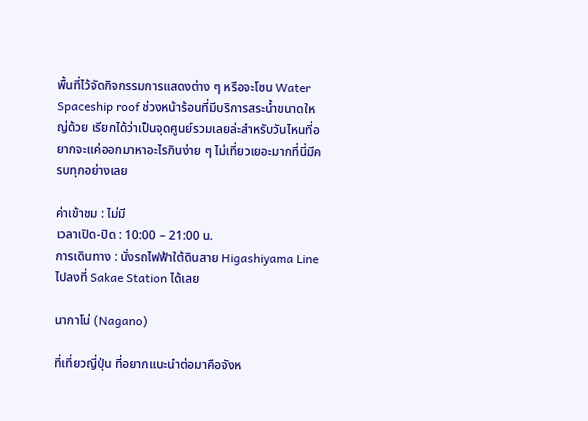พื้นที่ไว้จัดกิจกรรมการแสดงต่าง ๆ หรือจะโซน Water Spaceship roof ช่วงหน้าร้อนที่มีบริการสระน้ำขนาดใหญ่ด้วย เรียกได้ว่าเป็นจุดศูนย์รวมเลยล่ะสำหรับวันไหนที่อยากจะแค่ออกมาหาอะไรกินง่าย ๆ ไม่เที่ยวเยอะมากที่นี่มีครบทุกอย่างเลย

ค่าเข้าชม : ไม่มี
เวลาเปิด-ปิด : 10:00 – 21:00 น.
การเดินทาง : นั่งรถไฟฟ้าใต้ดินสาย Higashiyama Line ไปลงที่ Sakae Station ได้เลย

นากาโน่ (Nagano)

ที่เที่ยวญี่ปุ่น ที่อยากแนะนำต่อมาคือจังห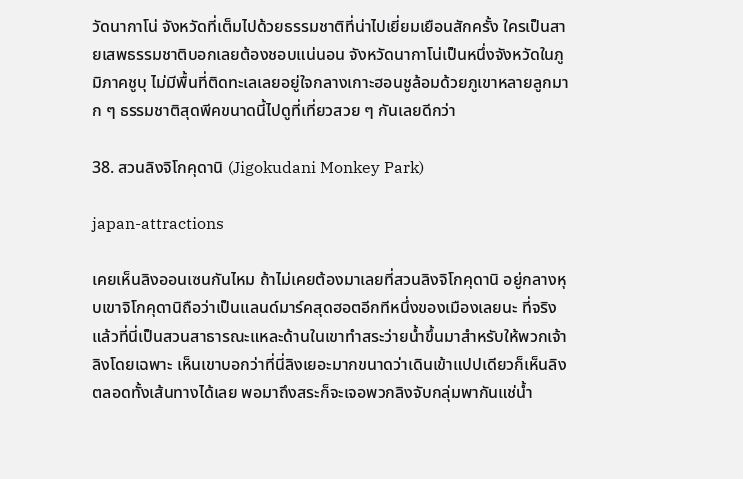วัดนากาโน่ จังหวัดที่เต็มไปด้วยธรรมชาติที่น่าไปเยี่ยมเยือนสักครั้ง ใครเป็นสายเสพธรรมชาติบอกเลยต้องชอบแน่นอน จังหวัดนากาโน่เป็นหนึ่งจังหวัดในภูมิภาคชูบุ ไม่มีพื้นที่ติดทะเลเลยอยู่ใจกลางเกาะฮอนชูล้อมด้วยภูเขาหลายลูกมาก ๆ ธรรมชาติสุดพีคขนาดนี้ไปดูที่เที่ยวสวย ๆ กันเลยดีกว่า

38. สวนลิงจิโกคุดานิ (Jigokudani Monkey Park)

japan-attractions

เคยเห็นลิงออนเซนกันไหม ถ้าไม่เคยต้องมาเลยที่สวนลิงจิโกคุดานิ อยู่กลางหุบเขาจิโกคุดานิถือว่าเป็นแลนด์มาร์คสุดฮอตอีกทีหนึ่งของเมืองเลยนะ ที่จริงแล้วที่นี่เป็นสวนสาธารณะแหละด้านในเขาทำสระว่ายน้ำขึ้นมาสำหรับให้พวกเจ้าลิงโดยเฉพาะ เห็นเขาบอกว่าที่นี่ลิงเยอะมากขนาดว่าเดินเข้าแปปเดียวก็เห็นลิงตลอดทั้งเส้นทางได้เลย พอมาถึงสระก็จะเจอพวกลิงจับกลุ่มพากันแช่น้ำ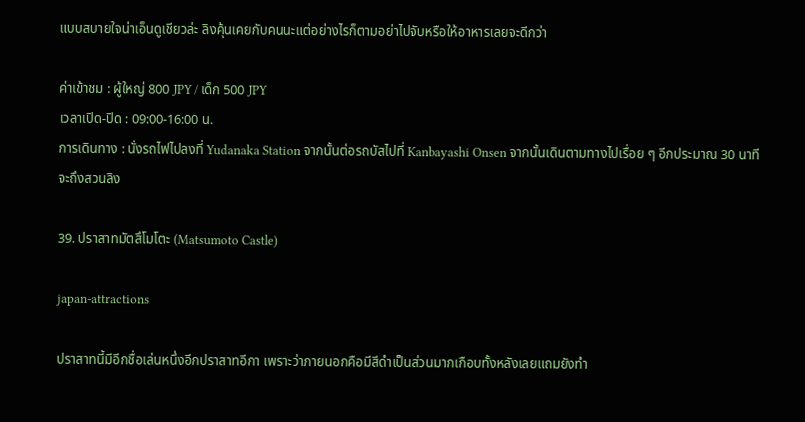แบบสบายใจน่าเอ็นดูเชียวล่ะ ลิงคุ้นเคยกับคนนะแต่อย่างไรก็ตามอย่าไปจับหรือให้อาหารเลยจะดีกว่า

ค่าเข้าชม : ผู้ใหญ่ 800 JPY / เด็ก 500 JPY
เวลาเปิด-ปิด : 09:00-16:00 น.
การเดินทาง : นั่งรถไฟไปลงที่ Yudanaka Station จากนั้นต่อรถบัสไปที่ Kanbayashi Onsen จากนั้นเดินตามทางไปเรื่อย ๆ อีกประมาณ 30 นาทีจะถึงสวนลิง

39. ปราสาทมัตสึโมโตะ (Matsumoto Castle)

japan-attractions

ปราสาทนี้มีอีกชื่อเล่นหนึ่งอีกปราสาทอีกา เพราะว่าภายนอกคือมีสีดำเป็นส่วนมากเกือบทั้งหลังเลยแถมยังทำ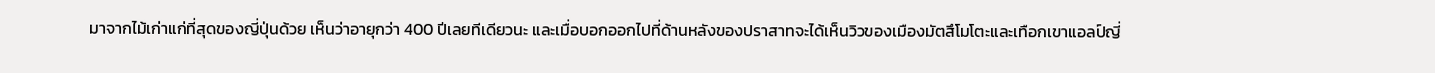มาจากไม้เก่าแก่ที่สุดของญี่ปุ่นด้วย เห็นว่าอายุกว่า 400 ปีเลยทีเดียวนะ และเมื่อบอกออกไปที่ด้านหลังของปราสาทจะได้เห็นวิวของเมืองมัตสึโมโตะและเทือกเขาแอลป์ญี่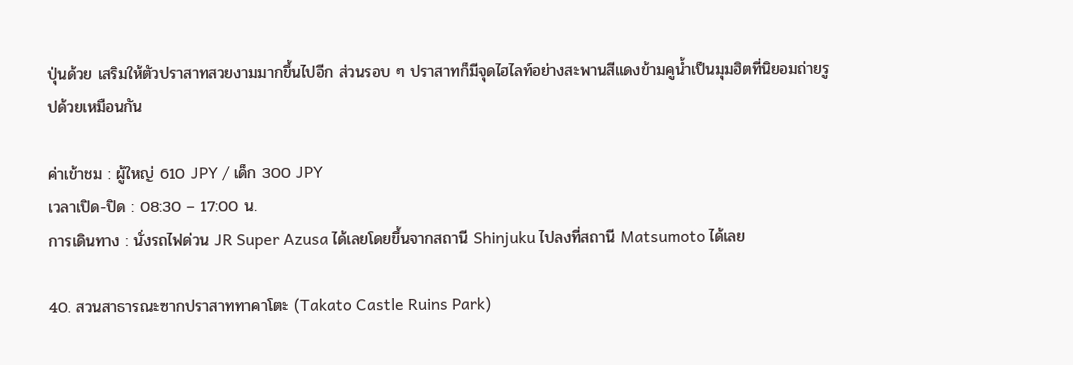ปุ่นด้วย เสริมให้ตัวปราสาทสวยงามมากขึ้นไปอีก ส่วนรอบ ๆ ปราสาทก็มีจุดไฮไลท์อย่างสะพานสีแดงข้ามคูน้ำเป็นมุมฮิตที่นิยอมถ่ายรูปด้วยเหมือนกัน

ค่าเข้าชม : ผู้ใหญ่ 610 JPY / เด็ก 300 JPY
เวลาเปิด-ปิด : 08:30 – 17:00 น.
การเดินทาง : นั่งรถไฟด่วน JR Super Azusa ได้เลยโดยขึ้นจากสถานี Shinjuku ไปลงที่สถานี Matsumoto ได้เลย

40. สวนสาธารณะซากปราสาททาคาโตะ (Takato Castle Ruins Park)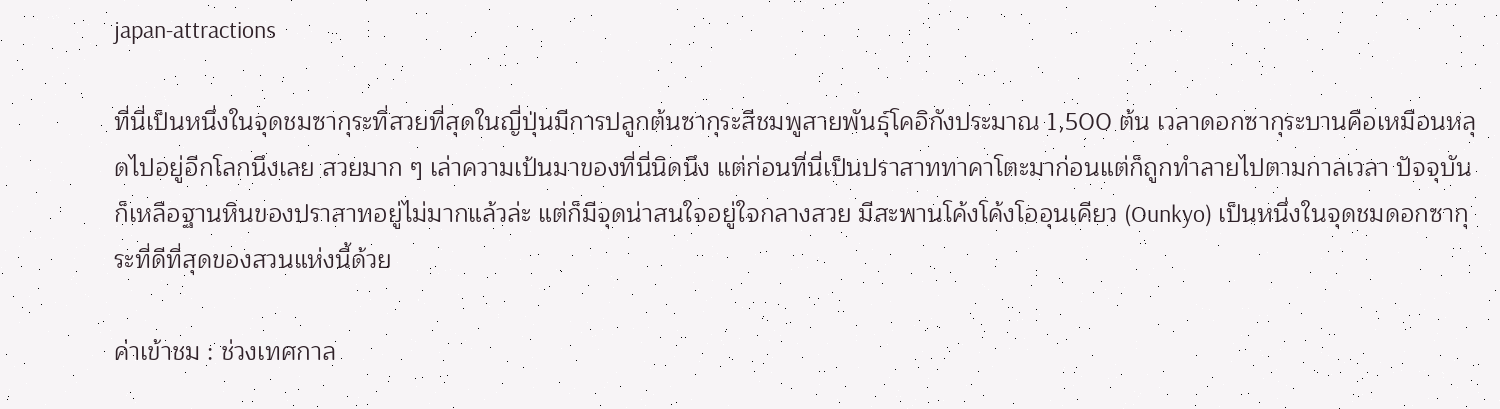japan-attractions

ที่นี่เป็นหนึ่งในจุดชมซากุระที่สวยที่สุดในญี่ปุ่นมีการปลูกต้นซากุระสีชมพูสายพันธุ์โคอิกังประมาณ 1,500 ต้น เวลาดอกซากุระบานคือเหมือนหลุดไปอยู่อีกโลกนึงเลย สวยมาก ๆ เล่าความเป้นมาของที่นี่นิดนึง แต่ก่อนที่นี่เป็นปราสาททาคาโตะมาก่อนแต่ก็ถูกทำลายไปตามกาลเวลา ปัจจุบันก็เหลือฐานหินของปราสาทอยู่ไม่มากแล้วล่ะ แต่ก็มีจุดน่าสนใจอยู่ใจกลางสวย มีสะพานโค้งโค้งโออุนเคียว (Ounkyo) เป็นหนึ่งในจุดชมดอกซากุระที่ดีที่สุดของสวนแห่งนี้ด้วย

ค่าเข้าชม : ช่วงเทศกาล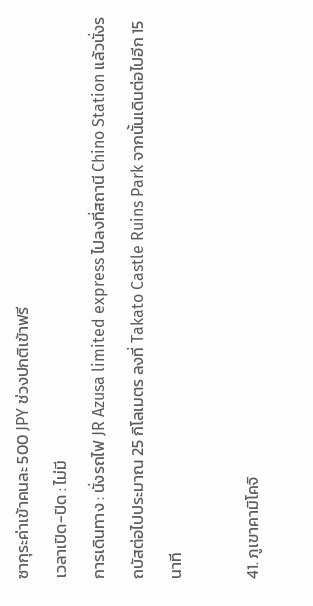ซากุระค่าเข้าคนละ 500 JPY ช่วงปกติเข้าฟรี
เวลาเปิด-ปิด : ไม่มี
การเดินทาง : นั่งรถไฟ JR Azusa limited express ไปลงที่สถานี Chino Station แล้วนั่งรถบัสต่อไปประมาณ 25 กิโลเมตร ลงที่ Takato Castle Ruins Park จากนั้นเดินต่อไปอีก 15 นาที

41. ภูเขาคามิโคจิ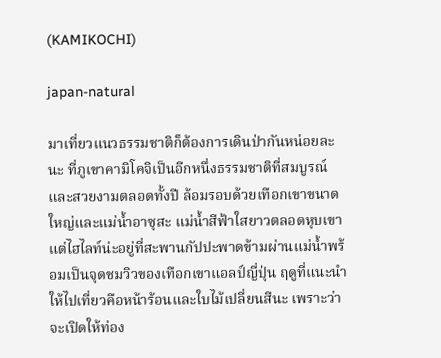(KAMIKOCHI)

japan-natural

มาเที่ยวแนวธรรมชาติก็ต้องการเดินป่ากันหน่อยละนะ ที่ภูเขาคามิโคจิเป็นอีกหนึ่งธรรมชาติที่สมบูรณ์และสวยงามตลอดทั้งปี ล้อมรอบด้วยเทือกเขาขนาดใหญ่และแม่น้ำอาซุสะ แม่น้ำสีฟ้าใสยาวตลอดหุบเขา แต่ไฮไลท์น่ะอยู่ที่สะพานกัปปะพาดข้ามผ่านแม่น้ำพร้อมเป็นจุดชมวิวของเทือกเขาแอลป์ญี่ปุ่น ฤดูที่แนะนำให้ไปเที่ยวคือหน้าร้อนและใบไม้เปลี่ยนสีนะ เพราะว่าจะเปิดให้ท่อง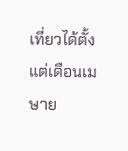เที่ยวได้ตั้งแต่เดือนเมษาย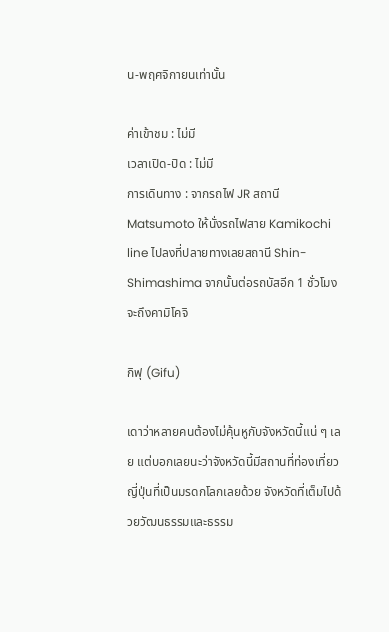น-พฤศจิกายนเท่านั้น

ค่าเข้าชม : ไม่มี
เวลาเปิด-ปิด : ไม่มี
การเดินทาง : จากรถไฟ JR สถานี Matsumoto ให้นั่งรถไฟสาย Kamikochi line ไปลงที่ปลายทางเลยสถานี Shin-Shimashima จากนั้นต่อรถบัสอีก 1 ชั่วโมงจะถึงคามิโคจิ

กิฟุ (Gifu)

เดาว่าหลายคนต้องไม่คุ้นหูกับจังหวัดนี้แน่ ๆ เลย แต่บอกเลยนะว่าจังหวัดนี้มีสถานที่ท่องเที่ยวญี่ปุ่นที่เป็นมรดกโลกเลยด้วย จังหวัดที่เต็มไปด้วยวัฒนธรรมและธรรม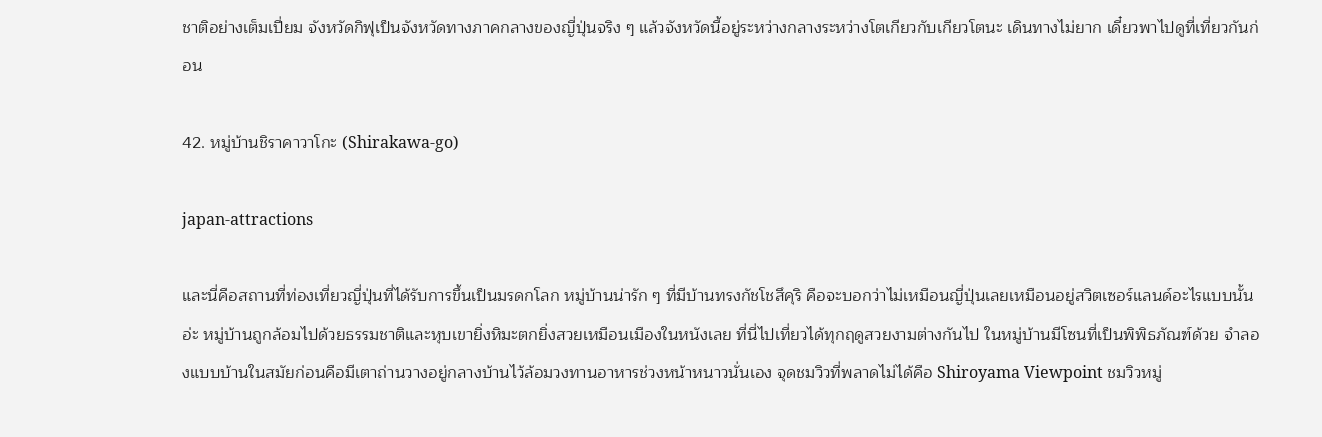ชาติอย่างเต็มเปี่ยม จังหวัดกิฟุเป็นจังหวัดทางภาคกลางของญี่ปุ่นจริง ๆ แล้วจังหวัดนี้อยู่ระหว่างกลางระหว่างโตเกียวกับเกียวโตนะ เดินทางไม่ยาก เดี๋ยวพาไปดูที่เที่ยวกันก่อน

42. หมู่บ้านชิราคาวาโกะ (Shirakawa-go)

japan-attractions

และนี่คือสถานที่ท่องเที่ยวญี่ปุ่นที่ได้รับการขึ้นเป็นมรดกโลก หมู่บ้านน่ารัก ๆ ที่มีบ้านทรงกัชโชสึคุริ คือจะบอกว่าไม่เหมือนญี่ปุ่นเลยเหมือนอยู่สวิตเซอร์แลนด์อะไรแบบนั้นอ่ะ หมู่บ้านถูกล้อมไปด้วยธรรมชาติและหุบเขายิ่งหิมะตกยิ่งสวยเหมือนเมืองในหนังเลย ที่นี่ไปเที่ยวได้ทุกฤดูสวยงามต่างกันไป ในหมู่บ้านมีโซนที่เป็นพิพิธภัณฑ์ด้วย จำลองแบบบ้านในสมัยก่อนคือมีเตาถ่านวางอยู่กลางบ้านไว้ล้อมวงทานอาหารช่วงหน้าหนาวนั่นเอง จุดชมวิวที่พลาดไม่ได้คือ Shiroyama Viewpoint ชมวิวหมู่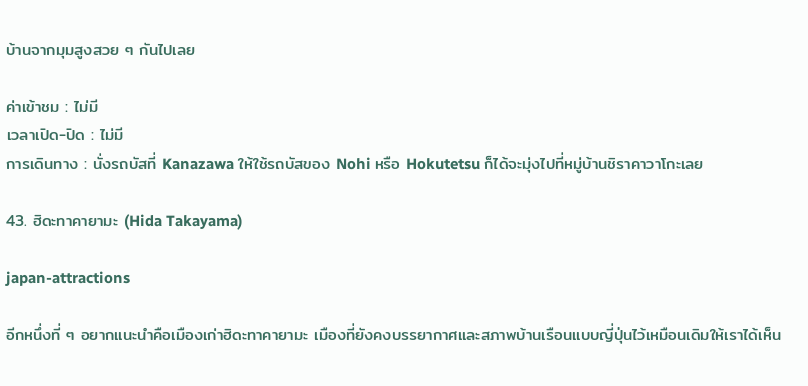บ้านจากมุมสูงสวย ๆ กันไปเลย

ค่าเข้าชม : ไม่มี
เวลาเปิด-ปิด : ไม่มี
การเดินทาง : นั่งรถบัสที่ Kanazawa ให้ใช้รถบัสของ Nohi หรือ Hokutetsu ก็ได้จะมุ่งไปที่หมู่บ้านชิราคาวาโกะเลย

43. ฮิดะทาคายามะ (Hida Takayama)

japan-attractions

อีกหนึ่งที่ ๆ อยากแนะนำคือเมืองเก่าฮิดะทาคายามะ เมืองที่ยังคงบรรยากาศและสภาพบ้านเรือนแบบญี่ปุ่นไว้เหมือนเดิมให้เราได้เห็น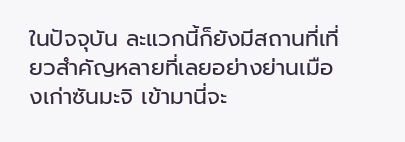ในปัจจุบัน ละแวกนี้ก็ยังมีสถานที่เที่ยวสำคัญหลายที่เลยอย่างย่านเมืองเก่าซันมะจิ เข้ามานี่จะ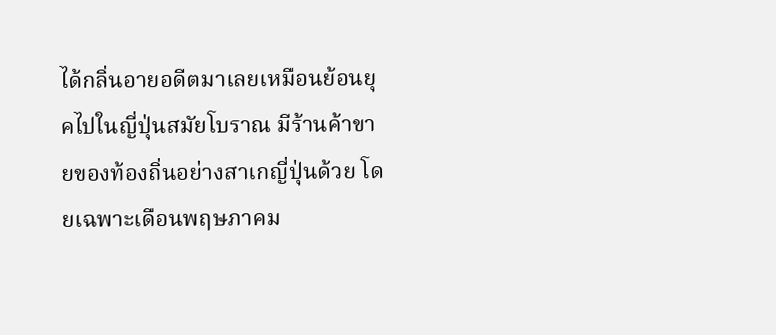ได้กลิ่นอายอดีตมาเลยเหมือนย้อนยุคไปในญี่ปุ่นสมัยโบราณ มีร้านค้าขายของท้องถิ่นอย่างสาเกญี่ปุ่นด้วย โดยเฉพาะเดือนพฤษภาคม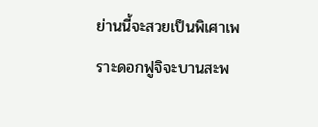ย่านนี้จะสวยเป็นพิเศาเพราะดอกฟูจิจะบานสะพ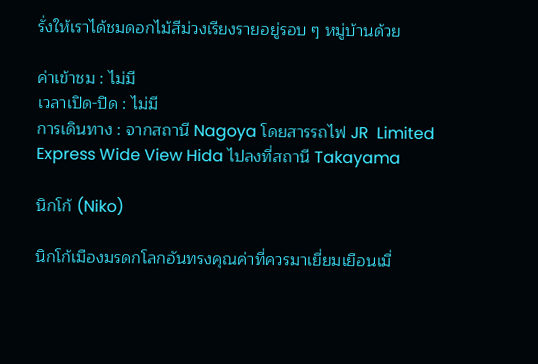รั่งให้เราได้ชมดอกไม้สีม่วงเรียงรายอยู่รอบ ๆ หมู่บ้านด้วย

ค่าเข้าชม : ไม่มี
เวลาเปิด-ปิด : ไม่มี
การเดินทาง : จากสถานี Nagoya โดยสารรถไฟ JR  Limited Express Wide View Hida ไปลงที่สถานี Takayama

นิกโก้ (Niko)

นิกโก้เมืองมรดกโลกอันทรงคุณค่าที่ควรมาเยี่ยมเยือนเมื่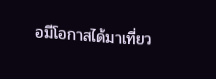อมีโอกาสได้มาเที่ยว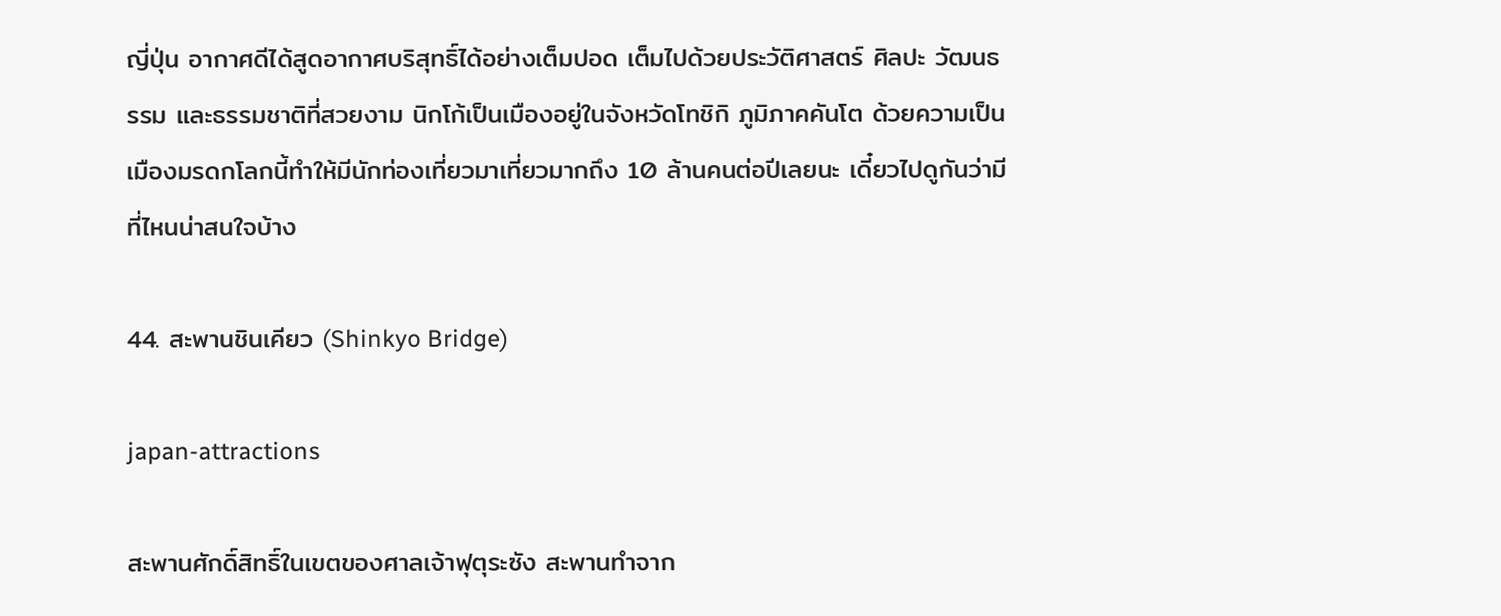ญี่ปุ่น อากาศดีได้สูดอากาศบริสุทธิ์ได้อย่างเต็มปอด เต็มไปด้วยประวัติศาสตร์ ศิลปะ วัฒนธรรม และธรรมชาติที่สวยงาม นิกโก้เป็นเมืองอยู่ในจังหวัดโทชิกิ ภูมิภาคคันโต ด้วยความเป็นเมืองมรดกโลกนี้ทำให้มีนักท่องเที่ยวมาเที่ยวมากถึง 10 ล้านคนต่อปีเลยนะ เดี๋ยวไปดูกันว่ามีที่ไหนน่าสนใจบ้าง

44. สะพานชินเคียว (Shinkyo Bridge)

japan-attractions

สะพานศักดิ์สิทธิ์ในเขตของศาลเจ้าฟุตุระซัง สะพานทำจาก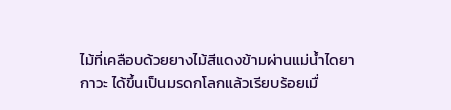ไม้ที่เคลือบด้วยยางไม้สีแดงข้ามผ่านแม่น้ำไดยากาวะ ได้ขึ้นเป็นมรดกโลกแล้วเรียบร้อยเมื่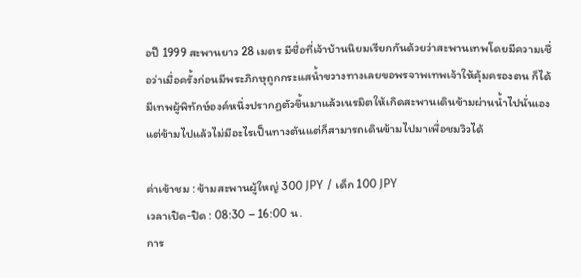อปี 1999 สะพานยาว 28 เมตร มีชื่อที่เจ้าบ้านนิยมเรียกกันด้วยว่าสะพานเทพโดยมีความเชื่อว่าเมื่อครั้งก่อนมีพระภิกษุถูกกระแสน้ำขวางทางเลยขอพรจาพเทพเจ้าให้คุ้มครองตน ก็ได้มีเทพผู้พิทักษ์องค์หนึ่งปรากฏตัวขึ้นมาแล้วเนรมิตให้เกิดสะพานเดินข้ามผ่านน้ำไปนั่นเอง แต่ข้ามไปแล้วไม่มีอะไรเป็นทางตันแต่ก็สามารถเดินข้ามไปมาเพื่อชมวิวได้

ค่าเข้าชม : ข้ามสะพานผู้ใหญ่ 300 JPY / เด็ก 100 JPY
เวลาเปิด-ปิด : 08:30 – 16:00 น.
การ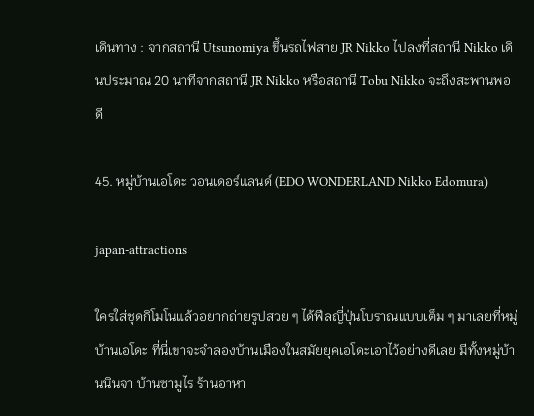เดินทาง : จากสถานี Utsunomiya ขึ้นรถไฟสาย JR Nikko ไปลงที่สถานี Nikko เดินประมาณ 20 นาทีจากสถานี JR Nikko หรือสถานี Tobu Nikko จะถึงสะพานพอดี

45. หมู่บ้านเอโดะ วอนเดอร์แลนด์ (EDO WONDERLAND Nikko Edomura)

japan-attractions

ใครใส่ชุดกิโมโนแล้วอยากถ่ายรูปสวย ๆ ได้ฟีลญี่ปุ่นโบราณแบบเต็ม ๆ มาเลยที่หมู่บ้านเอโดะ ที่นี่เขาจะจำลองบ้านเมืองในสมัยยุคเอโดะเอาไว้อย่างดีเลย มีทั้งหมู่บ้านนินจา บ้านซามูไร ร้านอาหา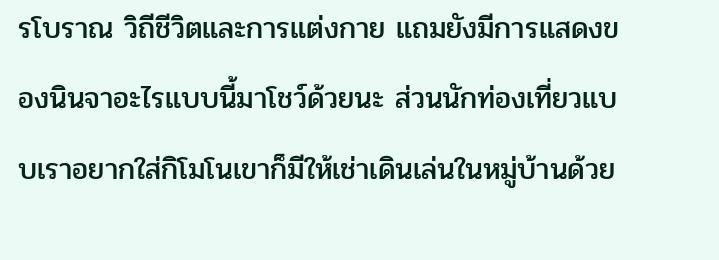รโบราณ วิถีชีวิตและการแต่งกาย แถมยังมีการแสดงของนินจาอะไรแบบนี้มาโชว์ด้วยนะ ส่วนนักท่องเที่ยวแบบเราอยากใส่กิโมโนเขาก็มีให้เช่าเดินเล่นในหมู่บ้านด้วย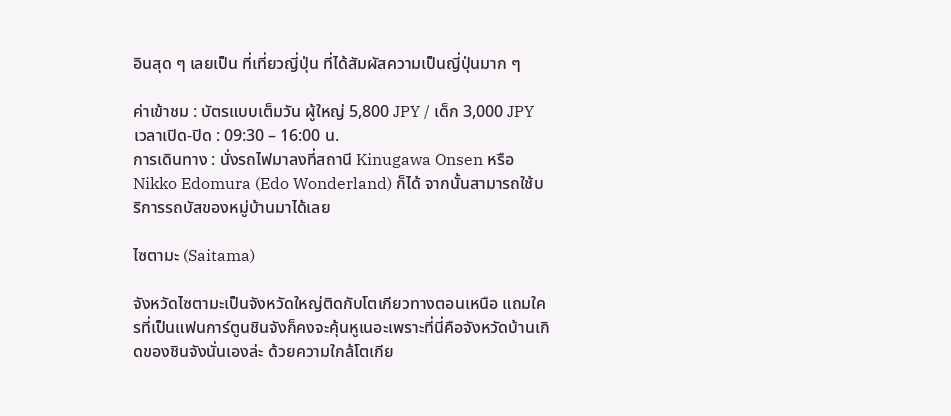อินสุด ๆ เลยเป็น ที่เที่ยวญี่ปุ่น ที่ได้สัมผัสความเป็นญี่ปุ่นมาก ๆ

ค่าเข้าชม : บัตรแบบเต็มวัน ผู้ใหญ่ 5,800 JPY / เด็ก 3,000 JPY
เวลาเปิด-ปิด : 09:30 – 16:00 น.
การเดินทาง : นั่งรถไฟมาลงที่สถานี Kinugawa Onsen หรือ Nikko Edomura (Edo Wonderland) ก็ได้ จากนั้นสามารถใช้บริการรถบัสของหมู่บ้านมาได้เลย

ไซตามะ (Saitama)

จังหวัดไซตามะเป็นจังหวัดใหญ่ติดกับโตเกียวทางตอนเหนือ แถมใครที่เป็นแฟนการ์ตูนชินจังก็คงจะคุ้นหูเนอะเพราะที่นี่คือจังหวัดบ้านเกิดของชินจังนั่นเองล่ะ ด้วยความใกล้โตเกีย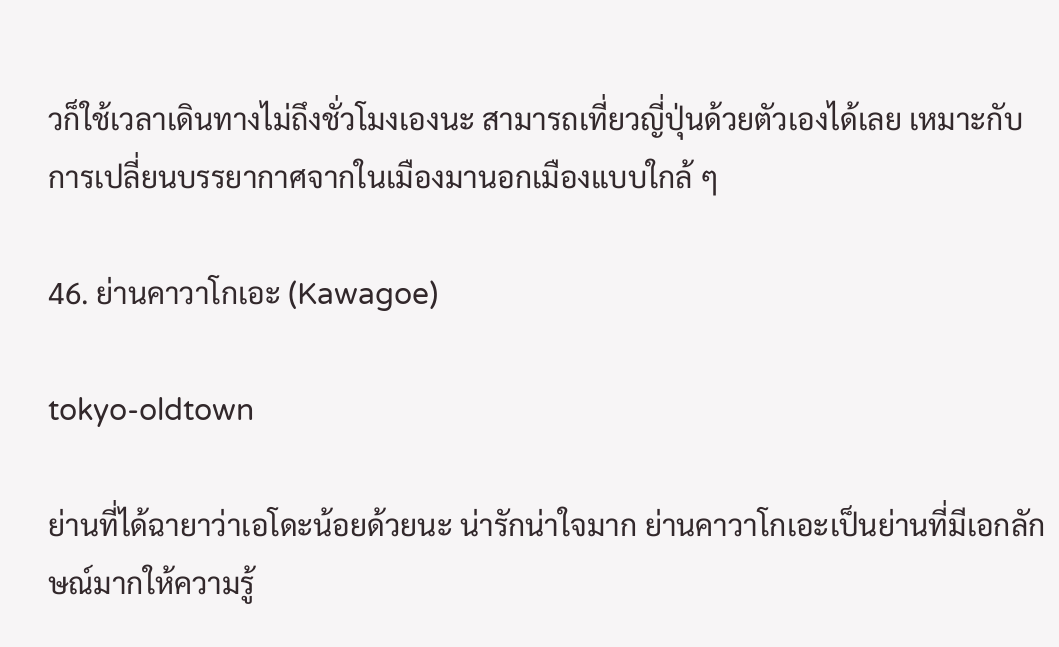วก็ใช้เวลาเดินทางไม่ถึงชั่วโมงเองนะ สามารถเที่ยวญี่ปุ่นด้วยตัวเองได้เลย เหมาะกับการเปลี่ยนบรรยากาศจากในเมืองมานอกเมืองแบบใกล้ ๆ

46. ย่านคาวาโกเอะ (Kawagoe)

tokyo-oldtown

ย่านที่ได้ฉายาว่าเอโดะน้อยด้วยนะ น่ารักน่าใจมาก ย่านคาวาโกเอะเป็นย่านที่มีเอกลักษณ์มากให้ความรู้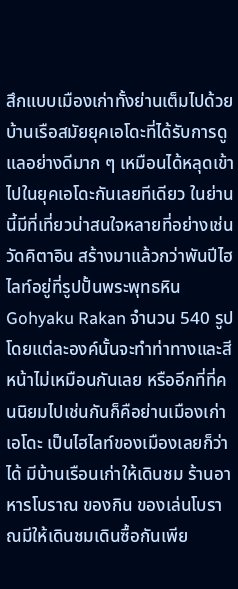สึกแบบเมืองเก่าทั้งย่านเต็มไปด้วยบ้านเรือสมัยยุคเอโดะที่ได้รับการดูแลอย่างดีมาก ๆ เหมือนได้หลุดเข้าไปในยุคเอโดะกันเลยทีเดียว ในย่านนี้มีที่เที่ยวน่าสนใจหลายที่อย่างเช่น วัดคิตาอิน สร้างมาแล้วกว่าพันปีไฮไลท์อยู่ที่รูปปั้นพระพุทธหิน Gohyaku Rakan จำนวน 540 รูป โดยแต่ละองค์นั้นจะทำท่าทางและสีหน้าไม่เหมือนกันเลย หรืออีกที่ที่คนนิยมไปเช่นกันก็คือย่านเมืองเก่าเอโดะ เป็นไฮไลท์ของเมืองเลยก็ว่าได้ มีบ้านเรือนเก่าให้เดินชม ร้านอาหารโบราณ ของกิน ของเล่นโบราณมีให้เดินชมเดินซื้อกันเพีย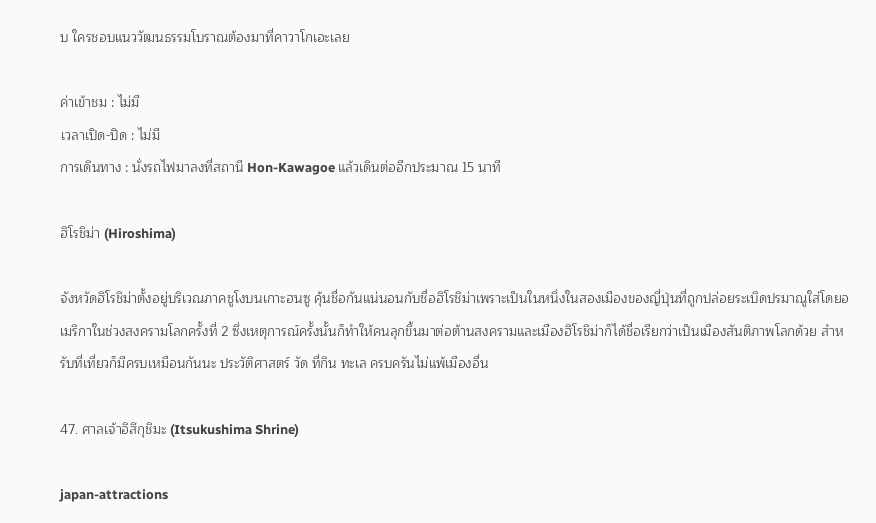บ ใครชอบแนววัฒนธรรมโบราณต้องมาที่คาวาโกเอะเลย

ค่าเข้าชม : ไม่มี
เวลาเปิด-ปิด : ไม่มี
การเดินทาง : นั่งรถไฟมาลงที่สถานี Hon-Kawagoe แล้วเดินต่ออีกประมาณ 15 นาที

ฮิโรชิม่า (Hiroshima)

จังหวัดฮิโรชิม่าตั้งอยู่บริเวณภาคชูโงบนเกาะฮนซู คุ้นชื่อกันแน่นอนกับชื่อฮิโรชิม่าเพราะเป็นในหนึ่งในสองเมืองของญี่ปุ่นที่ถูกปล่อยระเบิดปรมาณูใส่โดยอเมริกาในช่วงสงครามโลกครั้งที่ 2 ซึ่งเหตุการณ์ครั้งนั้นก็ทำให้คนลุกขึ้นมาต่อต้านสงครามและเมืองฮิโรชิม่าก็ได้ชื่อเรียกว่าเป็นเมืองสันติภาพโลกด้วย สำหรับที่เที่ยวก็มีครบเหมือนกันนะ ประวัติศาสตร์ วัด ที่กิน ทะเล ครบครันไม่แพ้เมืองอื่น

47. ศาลเจ้าอิสึกุชิมะ (Itsukushima Shrine)

japan-attractions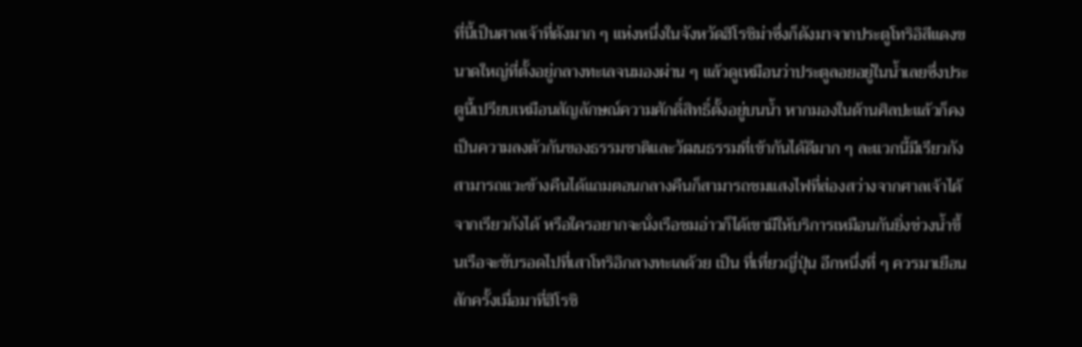ที่นี้เป็นศาลเจ้าที่ดังมาก ๆ แห่งหนึ่งในจังหวัดฮิโรชิม่าซึ่งก็ดังมาจากประตูโทริอิสีแดงขนาดใหญ่ที่ตั้งอยู่กลางทะเลจนมองผ่าน ๆ แล้วดูเหมือนว่าประตูลอยอยู่ในน้ำเลยซึ่งประตูนี้เปรียบเหมือนสัญลักษณ์ความศักดิ์สิทธิ์ตั้งอยู่บนน้ำ หากมองในด้านศิลปะแล้วก็คงเป็นความลงตัวกันของธรรมชาติและวัฒนธรรมที่เข้ากันได้ดีมาก ๆ ละแวกนี้มีเรียวกังสามารถแวะข้างคืนได้แถมตอนกลางคืนก็สามารถชมแสงไฟที่ส่องสว่างจากศาลเจ้าได้จากเรียวกังได้ หรือใครอยากจะนั่งเรือชมอ่าวก็ได้เขามีให้บริการเหมือนกันยิ่งช่วงน้ำขึ้นเรือจะขับรอดไปที่เสาโทริอิกลางทะเลด้วย เป็น ที่เที่ยวญี่ปุ่น อีกหนึ่งที่ ๆ ควรมาเยือนสักครั้งเมื่อมาที่ฮิโรชิ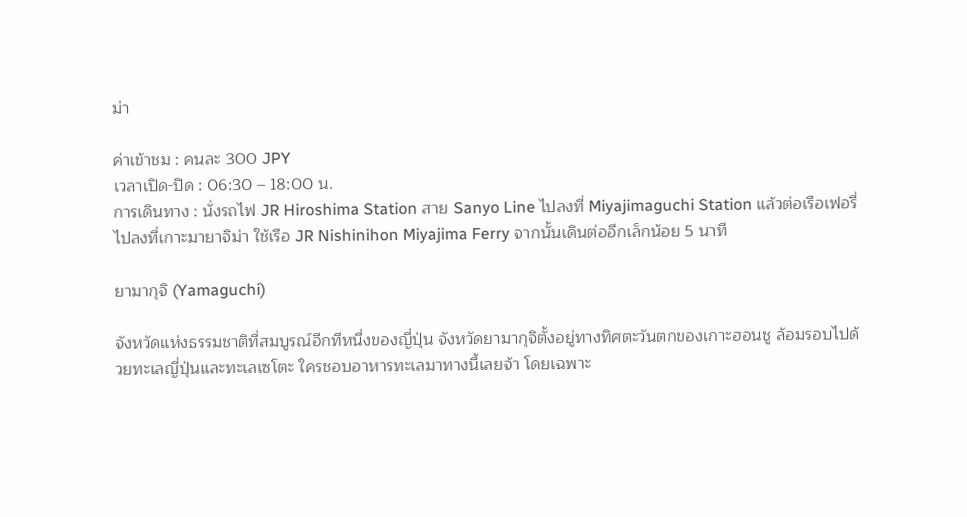ม่า

ค่าเข้าชม : คนละ 300 JPY
เวลาเปิด-ปิด : 06:30 – 18:00 น.
การเดินทาง : นั่งรถไฟ JR Hiroshima Station สาย Sanyo Line ไปลงที่ Miyajimaguchi Station แล้วต่อเรือเฟอรี่ไปลงที่เกาะมายาจิม่า ใช้เรือ JR Nishinihon Miyajima Ferry จากนั้นเดินต่ออีกเล็กน้อย 5 นาที

ยามากุจิ (Yamaguchi)

จังหวัดแห่งธรรมชาติที่สมบูรณ์อีกทีหนึ่งของญี่ปุ่น จังหวัดยามากุจิตั้งอยู่ทางทิศตะวันตกของเกาะฮอนชู ล้อมรอบไปด้วยทะเลญี่ปุ่นและทะเลเซโตะ ใครชอบอาหารทะเลมาทางนี้เลยจ้า โดยเฉพาะ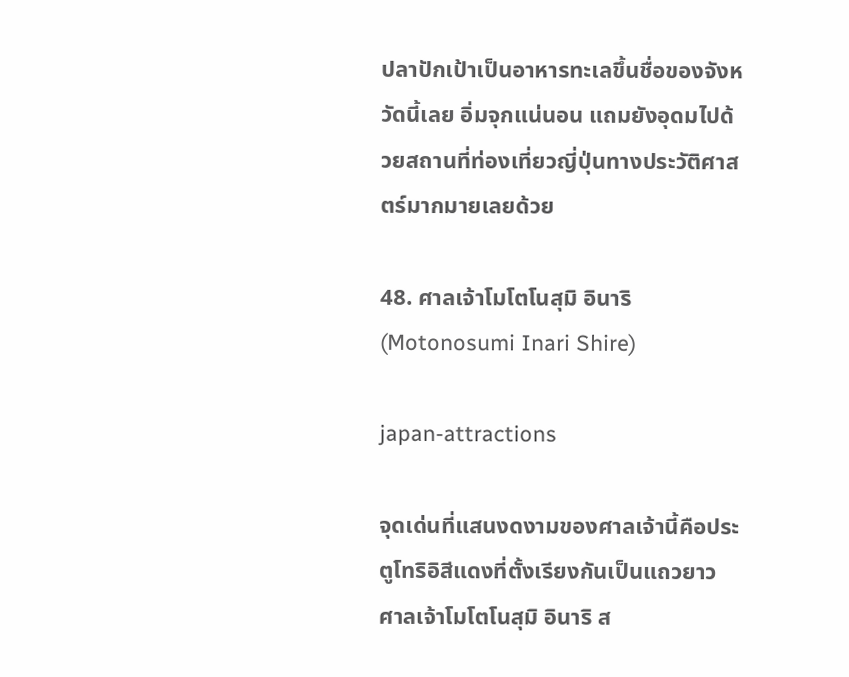ปลาปักเป้าเป็นอาหารทะเลขึ้นชื่อของจังหวัดนี้เลย อิ่มจุกแน่นอน แถมยังอุดมไปด้วยสถานที่ท่องเที่ยวญี่ปุ่นทางประวัติศาสตร์มากมายเลยด้วย

48. ศาลเจ้าโมโตโนสุมิ อินาริ (Motonosumi Inari Shire)

japan-attractions

จุดเด่นที่แสนงดงามของศาลเจ้านี้คือประตูโทริอิสีแดงที่ตั้งเรียงกันเป็นแถวยาว ศาลเจ้าโมโตโนสุมิ อินาริ ส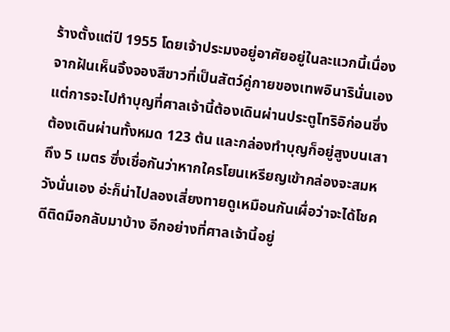ร้างตั้งแต่ปี 1955 โดยเจ้าประมงอยู่อาศัยอยู่ในละแวกนี้เนื่องจากฝันเห็นจิ้งจองสีขาวที่เป็นสัตว์คู่กายของเทพอินารินั่นเอง แต่การจะไปทำบุญที่ศาลเจ้านี้ต้องเดินผ่านประตูโทริอิก่อนซึ่งต้องเดินผ่านทั้งหมด 123 ต้น และกล่องทำบุญก็อยู่สูงบนเสาถึง 5 เมตร ซึ่งเชื่อกันว่าหากใครโยนเหรียญเข้ากล่องจะสมหวังนั่นเอง อ่ะก็น่าไปลองเสี่ยงทายดูเหมือนกันเผื่อว่าจะได้โชคดีติดมือกลับมาบ้าง อีกอย่างที่ศาลเจ้านี้อยู่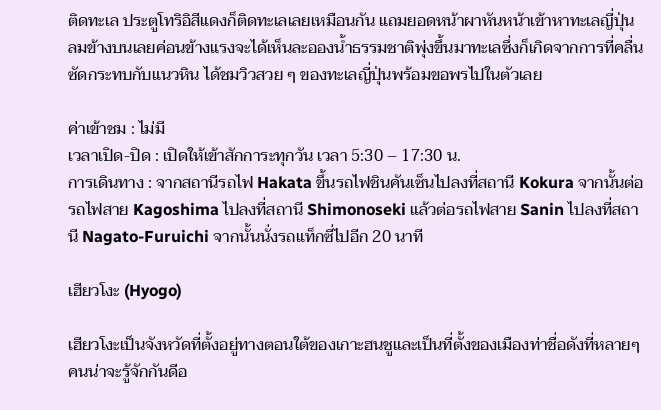ติดทะเล ประตูโทริอิสีแดงก็ติดทะเลเลยเหมือนกัน แถมยอดหน้าผาหันหน้าเข้าหาทะเลญี่ปุ่น ลมข้างบนเลยค่อนข้างแรงจะได้เห็นละอองน้ำธรรมชาติพุ่งขึ้นมาทะเลซึ่งก็เกิดจากการที่คลื่นซัดกระทบกับแนวหิน ได้ชมวิวสวย ๆ ของทะเลญี่ปุ่นพร้อมขอพรไปในตัวเลย

ค่าเข้าชม : ไม่มี
เวลาเปิด-ปิด : เปิดให้เข้าสักการะทุกวัน เวลา 5:30 – 17:30 น.
การเดินทาง : จากสถานีรถไฟ Hakata ขึ้นรถไฟชินคันเซ็นไปลงที่สถานี Kokura จากนั้นต่อรถไฟสาย Kagoshima ไปลงที่สถานี Shimonoseki แล้วต่อรถไฟสาย Sanin ไปลงที่สถานี Nagato-Furuichi จากนั้นนั่งรถแท็กซี่ไปอีก 20 นาที

เฮียวโงะ (Hyogo)

เฮียวโงะเป็นจังหวัดที่ตั้งอยู่ทางตอนใต้ของเกาะฮนชูและเป็นที่ตั้งของเมืองท่าชื่อดังที่หลายๆ คนน่าจะรู้จักกันดีอ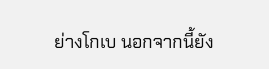ย่างโกเบ นอกจากนี้ยัง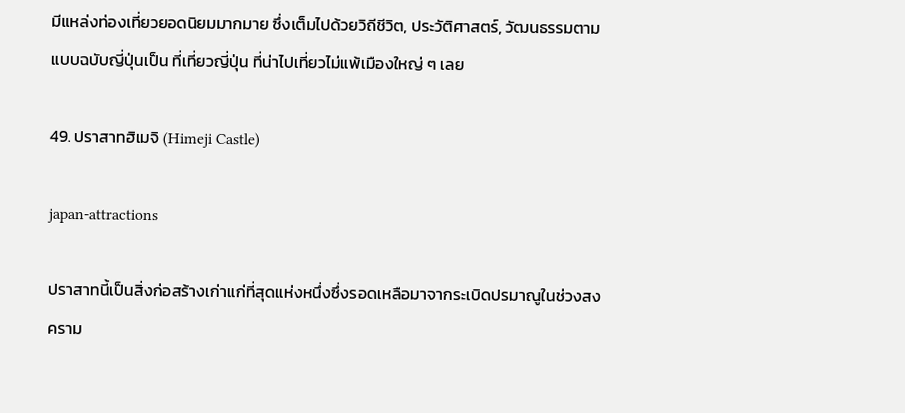มีแหล่งท่องเที่ยวยอดนิยมมากมาย ซึ่งเต็มไปด้วยวิถีชีวิต, ประวัติศาสตร์, วัฒนธรรมตามแบบฉบับญี่ปุ่นเป็น ที่เที่ยวญี่ปุ่น ที่น่าไปเที่ยวไม่แพ้เมืองใหญ่ ๆ เลย

49. ปราสาทฮิเมจิ (Himeji Castle)

japan-attractions

ปราสาทนี้เป็นสิ่งก่อสร้างเก่าแก่ที่สุดแห่งหนึ่งซึ่งรอดเหลือมาจากระเบิดปรมาณูในช่วงสงคราม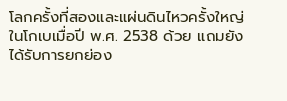โลกครั้งที่สองและแผ่นดินไหวครั้งใหญ่ในโกเบเมื่อปี พ.ศ. 2538 ด้วย แถมยังได้รับการยกย่อง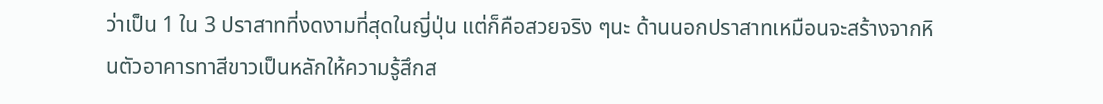ว่าเป็น 1 ใน 3 ปราสาทที่งดงามที่สุดในญี่ปุ่น แต่ก็คือสวยจริง ๆนะ ด้านนอกปราสาทเหมือนจะสร้างจากหินตัวอาคารทาสีขาวเป็นหลักให้ความรู้สึกส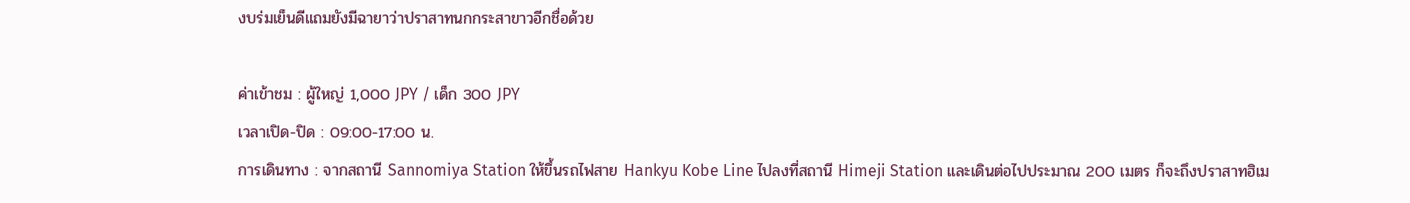งบร่มเย็นดีแถมยังมีฉายาว่าปราสาทนกกระสาขาวอีกชื่อด้วย

ค่าเข้าชม : ผู้ใหญ่ 1,000 JPY / เด็ก 300 JPY
เวลาเปิด-ปิด : 09:00-17:00 น.
การเดินทาง : จากสถานี Sannomiya Station ให้ขึ้นรถไฟสาย Hankyu Kobe Line ไปลงที่สถานี Himeji Station และเดินต่อไปประมาณ 200 เมตร ก็จะถึงปราสาทฮิเม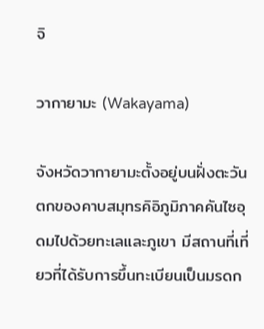จิ

วากายามะ (Wakayama)

จังหวัดวากายามะตั้งอยู่บนฝั่งตะวันตกของคาบสมุทรคิอิภูมิภาคคันไซอุดมไปด้วยทะเลและภูเขา มีสถานที่เที่ยวที่ได้รับการขึ้นทะเบียนเป็นมรดก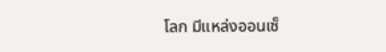โลก มีแหล่งออนเซ็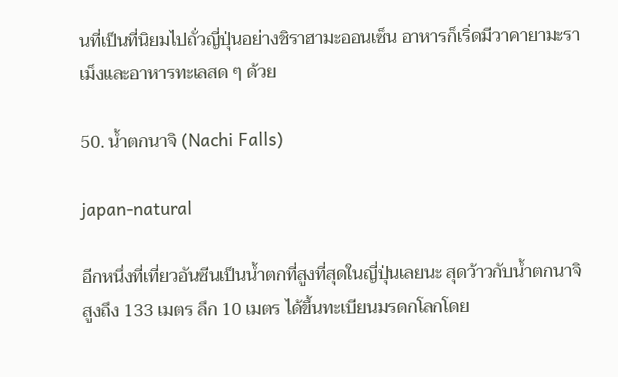นที่เป็นที่นิยมไปถั่วญี่ปุ่นอย่างชิราฮามะออนเซ็น อาหารก็เริ่ดมีวาคายามะราเม็งและอาหารทะเลสด ๆ ด้วย

50. น้ำตกนาจิ (Nachi Falls)

japan-natural

อีกหนึ่งที่เที่ยวอันซีนเป็นน้ำตกที่สูงที่สุดในญี่ปุ่นเลยนะ สุดว้าวกับน้ำตกนาจิ สูงถึง 133 เมตร ลึก 10 เมตร ได้ขึ้นทะเบียนมรดกโลกโดย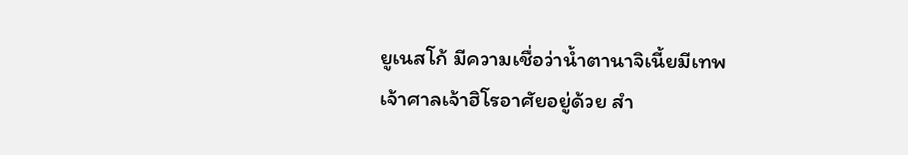ยูเนสโก้ มีความเชื่อว่าน้ำตานาจิเนี้ยมีเทพเจ้าศาลเจ้าฮิโรอาศัยอยู่ด้วย สำ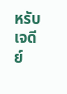หรับเจดีย์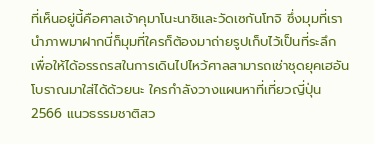ที่เห็นอยู่นี้คือศาลเจ้าคุมาโนะนาชิและวัดเซกันโทจิ ซึ่งมุมที่เรานำภาพมาฝากนี่ก็มุมที่ใครก็ต้องมาถ่ายรูปเก็บไว้เป็นที่ระลึก เพื่อให้ได้อรรถรสในการเดินไปไหว้ศาลสามารถเช่าชุดยุคเฮอันโบราณมาใส่ได้ด้วยนะ ใครกำลังวางแผนหาที่เที่ยวญี่ปุ่น 2566 แนวธรรมชาติสว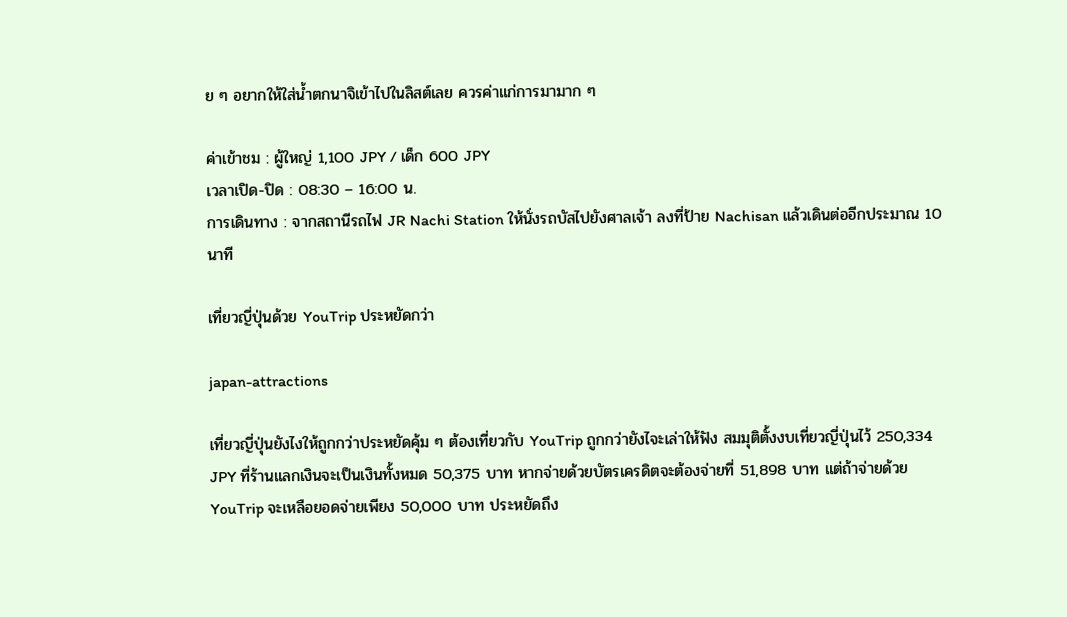ย ๆ อยากให้ใส่น้ำตกนาจิเข้าไปในลิสต์เลย ควรค่าแก่การมามาก ๆ

ค่าเข้าชม : ผู้ใหญ่ 1,100 JPY / เด็ก 600 JPY
เวลาเปิด-ปิด : 08:30 – 16:00 น.
การเดินทาง : จากสถานีรถไฟ JR Nachi Station ให้นั่งรถบัสไปยังศาลเจ้า ลงที่ป้าย Nachisan แล้วเดินต่ออีกประมาณ 10 นาที

เที่ยวญี่ปุ่นด้วย YouTrip ประหยัดกว่า

japan-attractions

เที่ยวญี่ปุ่นยังไงให้ถูกกว่าประหยัดคุ้ม ๆ ต้องเที่ยวกับ YouTrip ถูกกว่ายังไจะเล่าให้ฟัง สมมุติตั้งงบเที่ยวญี่ปุ่นไว้ 250,334 JPY ที่ร้านแลกเงินจะเป็นเงินทั้งหมด 50,375 บาท หากจ่ายด้วยบัตรเครดิตจะต้องจ่ายที่ 51,898 บาท แต่ถ้าจ่ายด้วย YouTrip จะเหลือยอดจ่ายเพียง 50,000 บาท ประหยัดถึง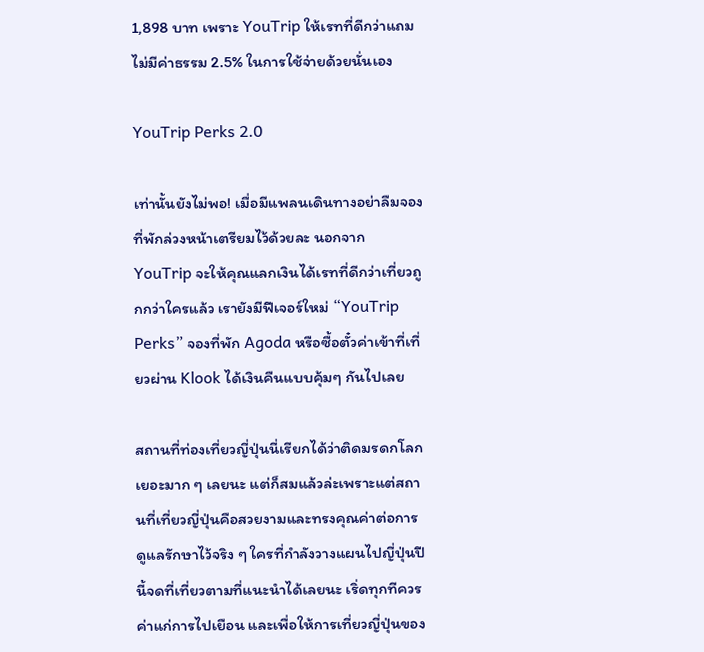1,898 บาท เพราะ YouTrip ให้เรทที่ดีกว่าแถมไม่มีค่าธรรม 2.5% ในการใช้จ่ายด้วยนั่นเอง

YouTrip Perks 2.0

เท่านั้นยังไม่พอ! เมื่อมีแพลนเดินทางอย่าลืมจองที่พักล่วงหน้าเตรียมไว้ด้วยละ นอกจาก YouTrip จะให้คุณแลกเงินได้เรทที่ดีกว่าเที่ยวถูกกว่าใครแล้ว เรายังมีฟีเจอร์ใหม่ “YouTrip Perks” จองที่พัก Agoda หรือซื้อตั๋วค่าเข้าที่เที่ยวผ่าน Klook ได้เงินคืนแบบคุ้มๆ กันไปเลย

สถานที่ท่องเที่ยวญี่ปุ่นนี่เรียกได้ว่าติดมรดกโลกเยอะมาก ๆ เลยนะ แต่ก็สมแล้วล่ะเพราะแต่สถานที่เที่ยวญี่ปุ่นคือสวยงามและทรงคุณค่าต่อการดูแลรักษาไว้จริง ๆ ใครที่กำลังวางแผนไปญี่ปุ่นปีนี้จดที่เที่ยวตามที่แนะนำได้เลยนะ เริ่ดทุกทีควรค่าแก่การไปเยือน และเพื่อให้การเที่ยวญี่ปุ่นของ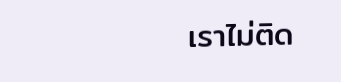เราไม่ติด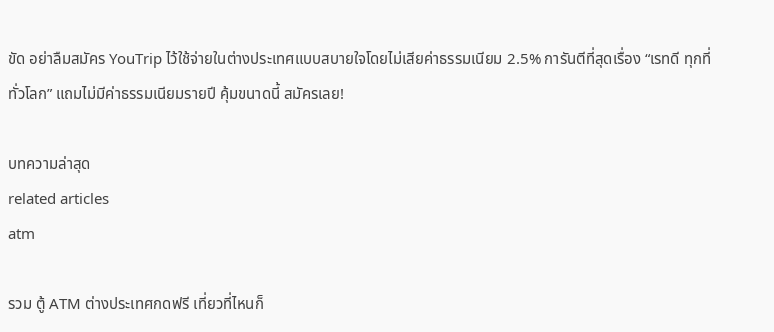ขัด อย่าลืมสมัคร YouTrip ไว้ใช้จ่ายในต่างประเทศแบบสบายใจโดยไม่เสียค่าธรรมเนียม 2.5% การันตีที่สุดเรื่อง “เรทดี ทุกที่ทั่วโลก” แถมไม่มีค่าธรรมเนียมรายปี คุ้มขนาดนี้ สมัครเลย!

บทความล่าสุด
related articles
atm

รวม ตู้ ATM ต่างประเทศกดฟรี เที่ยวที่ไหนก็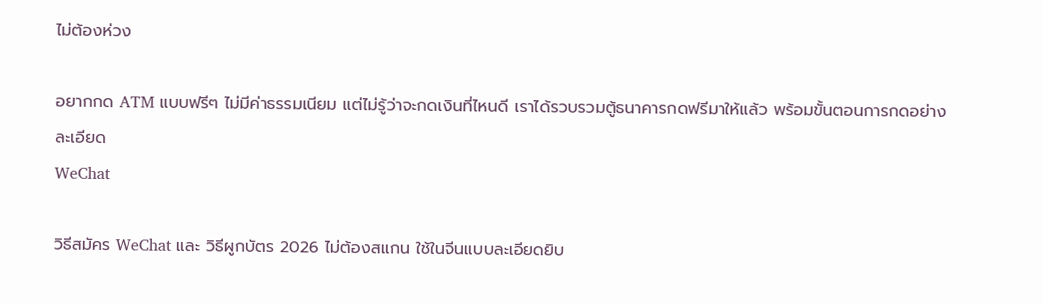ไม่ต้องห่วง

อยากกด ATM แบบฟรีๆ ไม่มีค่าธรรมเนียม แต่ไม่รู้ว่าจะกดเงินที่ไหนดี เราได้รวบรวมตู้ธนาคารกดฟรีมาให้แล้ว พร้อมขั้นตอนการกดอย่างละเอียด
WeChat

วิธีสมัคร WeChat และ วิธีผูกบัตร 2026 ไม่ต้องสแกน ใช้ในจีนแบบละเอียดยิบ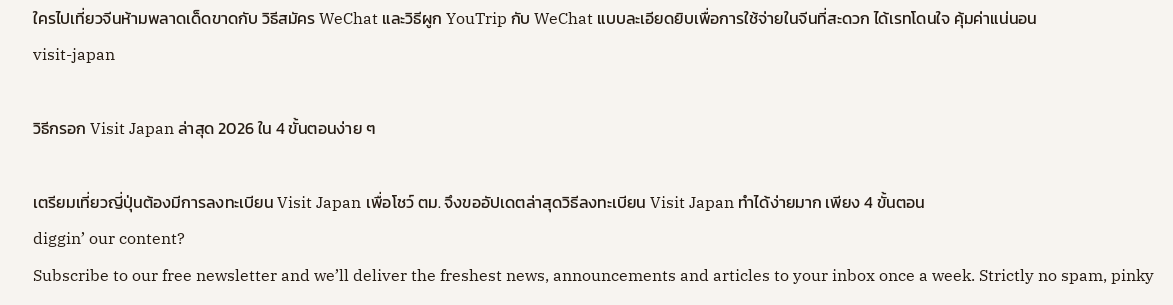ใครไปเที่ยวจีนห้ามพลาดเด็ดขาดกับ วิธีสมัคร WeChat และวิธีผูก YouTrip กับ WeChat แบบละเอียดยิบเพื่อการใช้จ่ายในจีนที่สะดวก ได้เรทโดนใจ คุ้มค่าแน่นอน
visit-japan

วิธีกรอก Visit Japan ล่าสุด 2026 ใน 4 ขั้นตอนง่าย ๆ

เตรียมเที่ยวญี่ปุ่นต้องมีการลงทะเบียน Visit Japan เพื่อโชว์ ตม. จึงขออัปเดตล่าสุดวิธีลงทะเบียน Visit Japan ทำได้ง่ายมาก เพียง 4 ขั้นตอน
diggin’ our content?
Subscribe to our free newsletter and we’ll deliver the freshest news, announcements and articles to your inbox once a week. Strictly no spam, pinky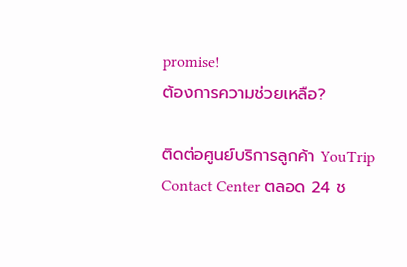promise!
ต้องการความช่วยเหลือ?

ติดต่อศูนย์บริการลูกค้า YouTrip Contact Center ตลอด 24 ช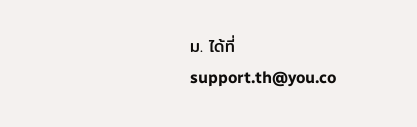ม. ได้ที่ support.th@you.co